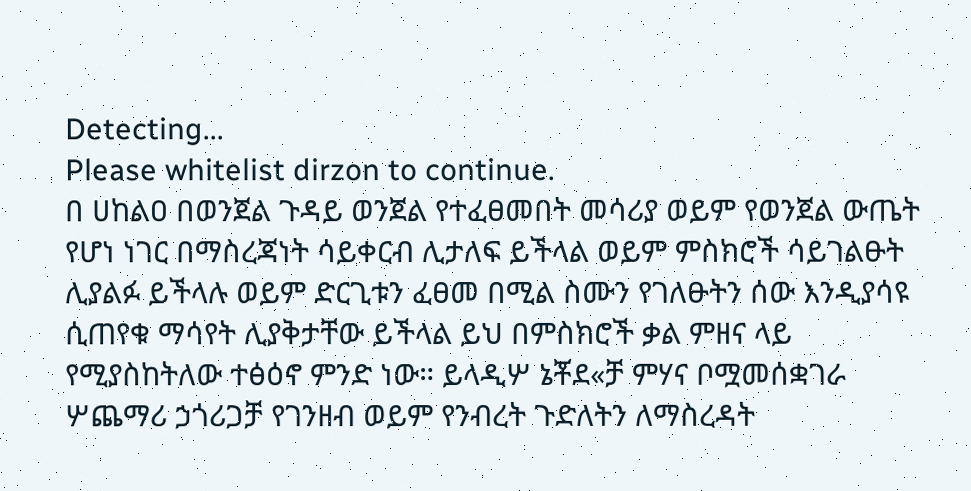Detecting...
Please whitelist dirzon to continue.
በ ሀከልዐ በወንጀል ጉዳይ ወንጀል የተፈፀመበት መሳሪያ ወይም የወንጀል ውጤት የሆነ ነገር በማስረጃነት ሳይቀርብ ሊታለፍ ይችላል ወይም ምስክሮች ሳይገልፁት ሊያልፉ ይችላሉ ወይም ድርጊቱን ፈፀመ በሚል ስሙን የገለፁትን ሰው እንዲያሳዩ ሲጠየቁ ማሳየት ሊያቅታቸው ይችላል ይህ በምስክሮች ቃል ምዘና ላይ የሚያስከትለው ተፅዕኖ ምንድ ነው። ይላዲሦ ኔቾደ«ቻ ምሃና ቦሟመሰቋገራ ሦጨማሪ ኃጎሪጋቻ የገንዘብ ወይም የንብረት ጉድለትን ለማስረዳት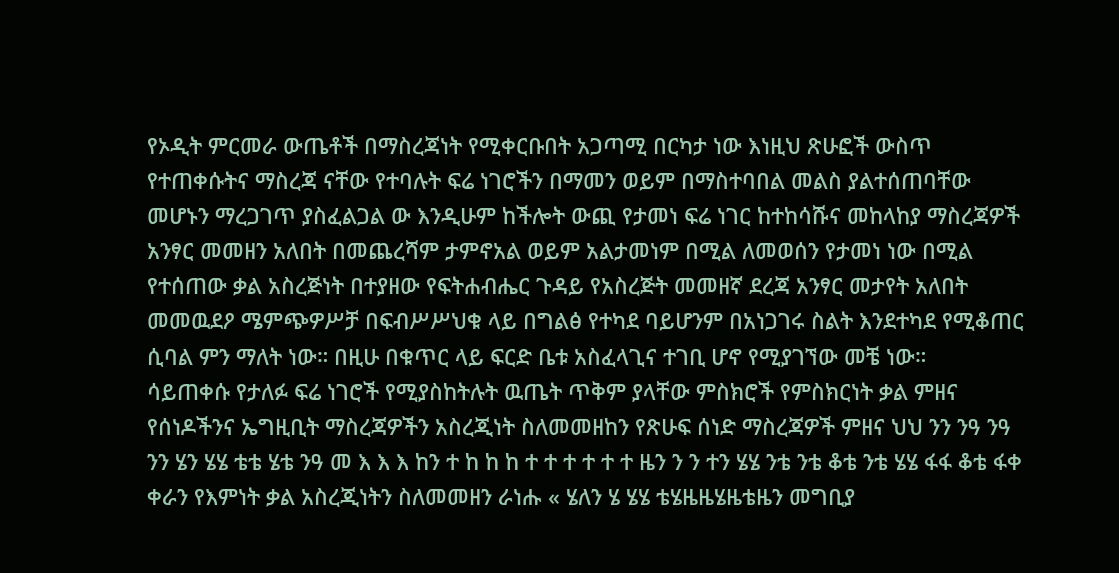የኦዲት ምርመራ ውጤቶች በማስረጃነት የሚቀርቡበት አጋጣሚ በርካታ ነው እነዚህ ጽሁፎች ውስጥ የተጠቀሱትና ማስረጃ ናቸው የተባሉት ፍሬ ነገሮችን በማመን ወይም በማስተባበል መልስ ያልተሰጠባቸው መሆኑን ማረጋገጥ ያስፈልጋል ው እንዲሁም ከችሎት ውጪ የታመነ ፍሬ ነገር ከተከሳሹና መከላከያ ማስረጃዎች አንፃር መመዘን አለበት በመጨረሻም ታምኖአል ወይም አልታመነም በሚል ለመወሰን የታመነ ነው በሚል የተሰጠው ቃል አስረጅነት በተያዘው የፍትሐብሔር ጉዳይ የአስረጅት መመዘኛ ደረጃ አንፃር መታየት አለበት መመዉደዖ ሜምጭዎሥቻ በፍብሥሥህቁ ላይ በግልፅ የተካደ ባይሆንም በአነጋገሩ ስልት እንደተካደ የሚቆጠር ሲባል ምን ማለት ነው። በዚሁ በቁጥር ላይ ፍርድ ቤቱ አስፈላጊና ተገቢ ሆኖ የሚያገኘው መቼ ነው።
ሳይጠቀሱ የታለፉ ፍሬ ነገሮች የሚያስከትሉት ዉጤት ጥቅም ያላቸው ምስክሮች የምስክርነት ቃል ምዘና የሰነዶችንና ኤግዚቢት ማስረጃዎችን አስረጂነት ስለመመዘከን የጽሁፍ ሰነድ ማስረጃዎች ምዘና ህህ ንን ንዓ ንዓ ንን ሄን ሄሄ ቴቴ ሄቴ ንዓ መ እ እ እ ከን ተ ከ ከ ከ ተ ተ ተ ተ ተ ተ ዜን ን ን ተን ሄሄ ንቴ ንቴ ቆቴ ንቴ ሄሄ ፋፋ ቆቴ ፋቀ ቀራን የእምነት ቃል አስረጂነትን ስለመመዘን ራነሑ « ሄለን ሄ ሄሄ ቴሄዜዜሄዜቴዜን መግቢያ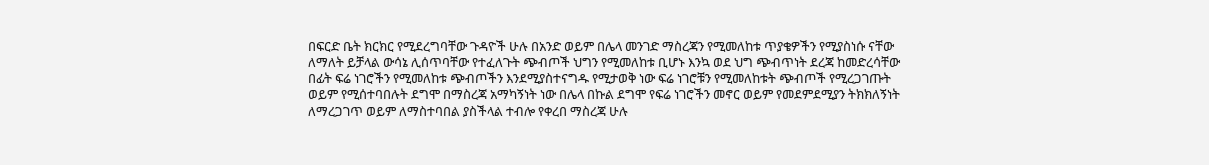በፍርድ ቤት ክርክር የሚደረግባቸው ጉዳዮች ሁሉ በአንድ ወይም በሌላ መንገድ ማስረጃን የሚመለከቱ ጥያቄዎችን የሚያስነሱ ናቸው ለማለት ይቻላል ውሳኔ ሊሰጥባቸው የተፈለጉት ጭብጦች ህግን የሚመለከቱ ቢሆኑ እንኳ ወደ ህግ ጭብጥነት ደረጃ ከመድረሳቸው በፊት ፍሬ ነገሮችን የሚመለከቱ ጭብጦችን እንደሚያስተናግዱ የሚታወቅ ነው ፍሬ ነገሮቹን የሚመለከቱት ጭብጦች የሚረጋገጡት ወይም የሚሰተባበሉት ደግሞ በማስረጃ አማካኝነት ነው በሌላ በኩል ደግሞ የፍሬ ነገሮችን መኖር ወይም የመደምደሚያን ትክክለኝነት ለማረጋገጥ ወይም ለማስተባበል ያስችላል ተብሎ የቀረበ ማስረጃ ሁሉ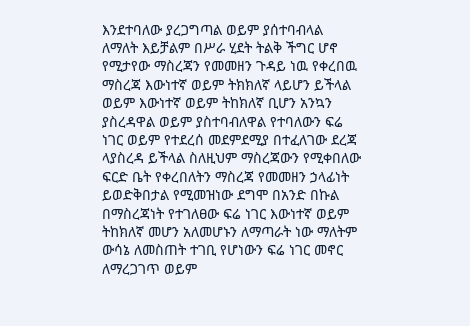እንደተባለው ያረጋግጣል ወይም ያሰተባብላል ለማለት እይቻልም በሥራ ሂደት ትልቅ ችግር ሆኖ የሚታየው ማስረጃን የመመዘን ጉዳይ ነዉ የቀረበዉ ማስረጃ እውነተኛ ወይም ትክክለኛ ላይሆን ይችላል ወይም እውነተኛ ወይም ትከክለኛ ቢሆን አንኳን ያስረዳዋል ወይም ያስተባብለዋል የተባለውን ፍሬ ነገር ወይም የተደረሰ መደምደሚያ በተፈለገው ደረጃ ላያስረዳ ይችላል ስለዚህም ማስረጃውን የሚቀበለው ፍርድ ቤት የቀረበለትን ማስረጃ የመመዘን ኃላፊነት ይወድቅበታል የሚመዝነው ደግሞ በአንድ በኩል በማስረጃነት የተገለፀው ፍሬ ነገር እውነተኛ ወይም ትከክለኛ መሆን አለመሆኑን ለማጣራት ነው ማለትም ውሳኔ ለመስጠት ተገቢ የሆነውን ፍሬ ነገር መኖር ለማረጋገጥ ወይም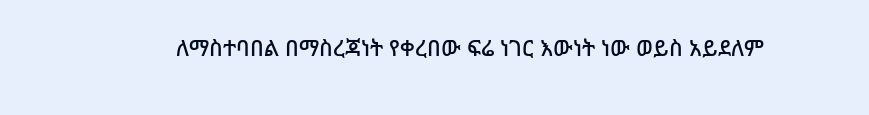ለማስተባበል በማስረጃነት የቀረበው ፍሬ ነገር እውነት ነው ወይስ አይደለም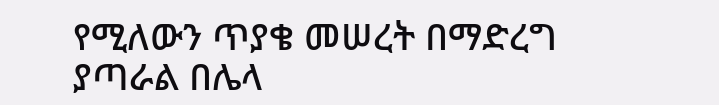የሚለውን ጥያቄ መሠረት በማድረግ ያጣራል በሌላ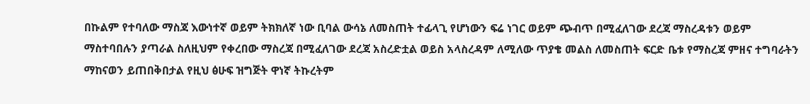በኩልም የተባለው ማስጃ እውነተኛ ወይም ትክክለኛ ነው ቢባል ውሳኔ ለመስጠት ተፊላጊ የሆነውን ፍሬ ነገር ወይም ጭብጥ በሚፈለገው ደረጃ ማስረዳቱን ወይም ማስተባበሉን ያጣራል ስለዚህም የቀረበው ማስረጃ በሚፈለገው ደረጃ አስረድቷል ወይስ አላስረዳም ለሚለው ጥያቄ መልስ ለመስጠት ፍርድ ቤቱ የማስረጃ ምዘና ተግባራትን ማከናወን ይጠበቅበታል የዚህ ፅሁፍ ዝግጅት ዋነኛ ትኩረትም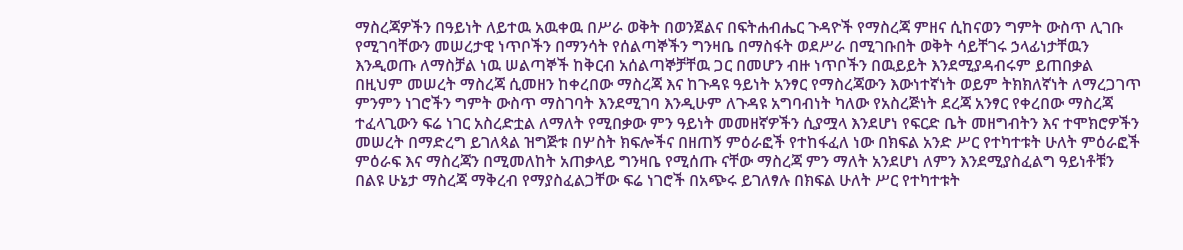ማስረጃዎችን በዓይነት ለይተዉ አዉቀዉ በሥራ ወቅት በወንጀልና በፍትሐብሔር ጉዳዮች የማስረጃ ምዘና ሲከናወን ግምት ውስጥ ሊገቡ የሚገባቸውን መሠረታዊ ነጥቦችን በማንሳት የሰልጣኞችን ግንዛቤ በማስፋት ወደሥራ በሚገቡበት ወቅት ሳይቸገሩ ኃላፊነታቸዉን እንዲወጡ ለማስቻል ነዉ ሠልጣኞች ከቅርብ አሰልጣኞቻቸዉ ጋር በመሆን ብዙ ነጥቦችን በዉይይት እንደሚያዳብሩም ይጠበቃል በዚህም መሠረት ማስረጃ ሲመዘን ከቀረበው ማስረጃ እና ከጉዳዩ ዓይነት አንፃር የማስረጃውን እውነተኛነት ወይም ትክክለኛነት ለማረጋገጥ ምንምን ነገሮችን ግምት ውስጥ ማስገባት እንደሚገባ እንዲሁም ለጉዳዩ አግባብነት ካለው የአስረጅነት ደረጃ አንፃር የቀረበው ማስረጃ ተፈላጊውን ፍሬ ነገር አስረድቷል ለማለት የሚበቃው ምን ዓይነት መመዘኛዎችን ሲያሟላ እንደሆነ የፍርድ ቤት መዘግብትን እና ተሞክሮዎችን መሠረት በማድረግ ይገለጳል ዝግጅቱ በሦስት ክፍሎችና በዘጠኝ ምዕራፎች የተከፋፈለ ነው በክፍል አንድ ሥር የተካተቱት ሁለት ምዕራፎች ምዕራፍ እና ማስረጃን በሚመለከት አጠቃላይ ግንዛቤ የሚሰጡ ናቸው ማስረጃ ምን ማለት አንደሆነ ለምን እንደሚያስፈልግ ዓይነቶቹን በልዩ ሁኔታ ማስረጃ ማቅረብ የማያስፈልጋቸው ፍሬ ነገሮች በአጭሩ ይገለፃሉ በክፍል ሁለት ሥር የተካተቱት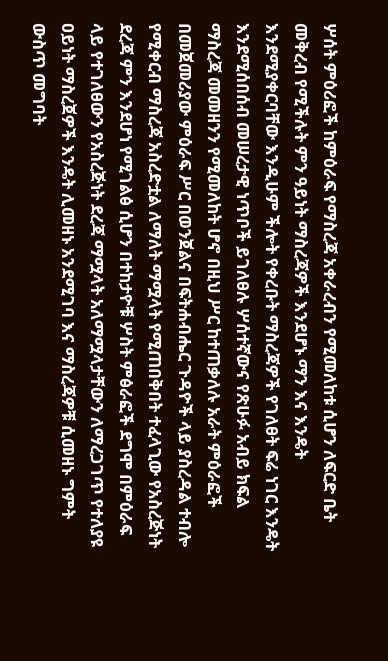ሦሰት ምዕሪፎች ከምዕራፍ የማስረጃ አቀራረብን የሚመለከቱ ሲሆን ለፍርድ ቤት መቅረብ የሚችሉት ምን ዓይነት ማስረጃዎች እንደሆኑ ማን እና እንዴት እንደሚያቀርባቸው እንዲሁም ችሎት የቀረቡት ማስረጃዎች የገለፀት ፍሬ ነገር እንዴት እንደሚሰበሰብ መሠረታዊ ነጥቦች ይገለፀሉ ሦሰተኛውና የጽሁፉ አብይ ክፍል ማስረጃ መመዘንን የሚመለከት ሆኖ በዚህ ሥር ከተጠቃለሉ አራት ምዕራፎች በመጀመሪያው ምዕራፍ ሥር በወንጀልና በፍትሐብሔር ጉዳዮች ላይ ያስረዳል ተብሎ የሚቀርብ ማስረጃ አስረድቷል ለማለት ማሟላት የሚጠበቅበት ተፈላጊው የአስረጅነት ደረጃ ምን እንደሆነ የሚገልፅ ሲሆን በተከታዮቹ ሦስት ምፅራፎች ደግሞ በምዕራፍ ላይ የተገለፀውን የአስረጅነት ደረጃ ማሟላት አለማሟላታቸውን ለማረጋገጥ የተለያዩ ዐይነት ማስረጀዎች እንዴት ሊመዘኑ አንደሚገባ እና ማስረጃዎቹ ሲመዘኑ ግምት ውስጥ መግባት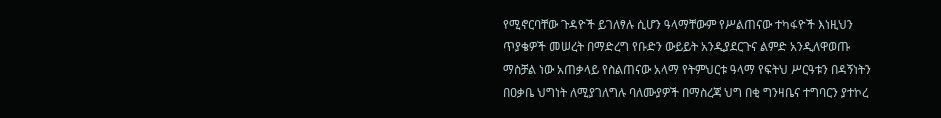የሚኖርባቸው ጉዳዮች ይገለፃሉ ሲሆን ዓላማቸውም የሥልጠናው ተካፋዮች እነዚህን ጥያቄዎች መሠረት በማድረግ የቡድን ውይይት አንዲያደርጉና ልምድ አንዲለዋወጡ ማስቻል ነው አጠቃላይ የስልጠናው አላማ የትምህርቱ ዓላማ የፍትህ ሥርዓቱን በዳኝነትን በዐቃቤ ህግነት ለሚያገለግሉ ባለሙያዎች በማስረጃ ህግ በቂ ግንዛቤና ተግባርን ያተኮረ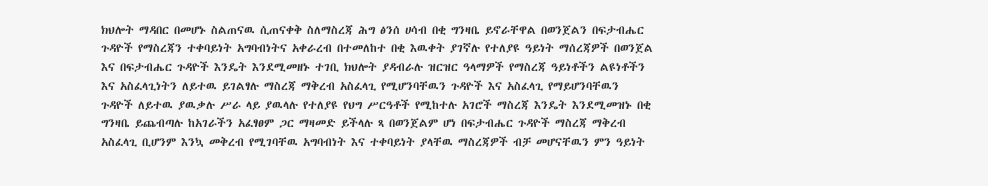ክህሎት ማዳበር በመሆኑ ስልጠናዉ ሲጠናቀቅ ስለማስረጃ ሕግ ፅንሰ ሀሳብ በቂ ግንዛቤ ይኖራቸዋል በወንጀልን በፍታብሔር ጉዳዮች የማስረጃን ተቀባይነት አግባብነትና አቀራረብ በተመለከተ በቂ እዉቀት ያገኛሉ የተለያዩ ዓይነት ማሰረጃዎች በወንጀል እና በፍታብሔር ጉዳዮች እንዴት እንደሚመዘኑ ተገቢ ክህሎት ያዳብራሉ ዝርዝር ዓላማዎች የማስረጃ ዓይነቶችን ልዩነቶችን እና አስፈላጊነትን ለይተዉ ይገልፃሉ ማስረጃ ማቅረብ አስፈላጊ የሚሆንባቸዉን ጉዳዮች እና አስፈላጊ የማይሆንባቸዉን ጉዳዮች ለይተዉ ያዉቃሉ ሥራ ላይ ያዉላሉ የተለያዩ የህግ ሥርዓቶች የሚከተሉ አገሮች ማስረጃ እንዴት እንደሚመዝኑ በቂ ግንዛቤ ይጨብጣሉ ከአገራችን አፈፃፀም ጋር ማዛመድ ይችላሉ ጻ በወንጀልም ሆነ በፍታብሔር ጉዳዮች ማስረጃ ማቅረብ አስፈላጊ ቢሆንም እንኳ መቅረብ የሚገባቸዉ አግባብነት እና ተቀባይነት ያላቸዉ ማስረጃዎች ብቻ መሆናቸዉን ምን ዓይነት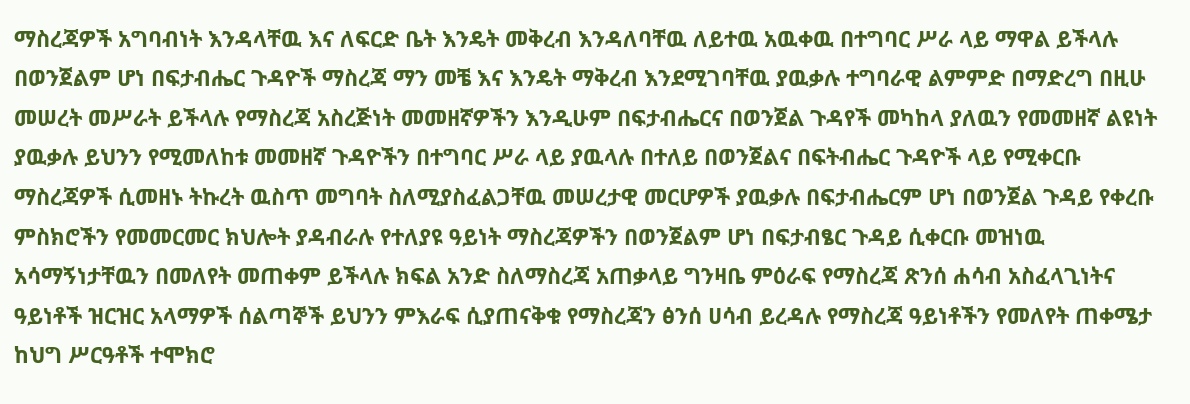ማስረጃዎች አግባብነት እንዳላቸዉ እና ለፍርድ ቤት እንዴት መቅረብ እንዳለባቸዉ ለይተዉ አዉቀዉ በተግባር ሥራ ላይ ማዋል ይችላሉ በወንጀልም ሆነ በፍታብሔር ጉዳዮች ማስረጃ ማን መቼ እና እንዴት ማቅረብ እንደሚገባቸዉ ያዉቃሉ ተግባራዊ ልምምድ በማድረግ በዚሁ መሠረት መሥራት ይችላሉ የማስረጃ አስረጅነት መመዘኛዎችን እንዲሁም በፍታብሔርና በወንጀል ጉዳየች መካከላ ያለዉን የመመዘኛ ልዩነት ያዉቃሉ ይህንን የሚመለከቱ መመዘኛ ጉዳዮችን በተግባር ሥራ ላይ ያዉላሉ በተለይ በወንጀልና በፍትብሔር ጉዳዮች ላይ የሚቀርቡ ማስረጃዎች ሲመዘኑ ትኩረት ዉስጥ መግባት ስለሚያስፈልጋቸዉ መሠረታዊ መርሆዎች ያዉቃሉ በፍታብሔርም ሆነ በወንጀል ጉዳይ የቀረቡ ምስክሮችን የመመርመር ክህሎት ያዳብራሉ የተለያዩ ዓይነት ማስረጃዎችን በወንጀልም ሆነ በፍታብፄር ጉዳይ ሲቀርቡ መዝነዉ አሳማኝነታቸዉን በመለየት መጠቀም ይችላሉ ክፍል አንድ ስለማስረጃ አጠቃላይ ግንዛቤ ምዕራፍ የማስረጃ ጽንሰ ሐሳብ አስፈላጊነትና ዓይነቶች ዝርዝር አላማዎች ሰልጣኞች ይህንን ምእራፍ ሲያጠናቅቁ የማስረጃን ፅንሰ ሀሳብ ይረዳሉ የማስረጃ ዓይነቶችን የመለየት ጠቀሜታ ከህግ ሥርዓቶች ተሞክሮ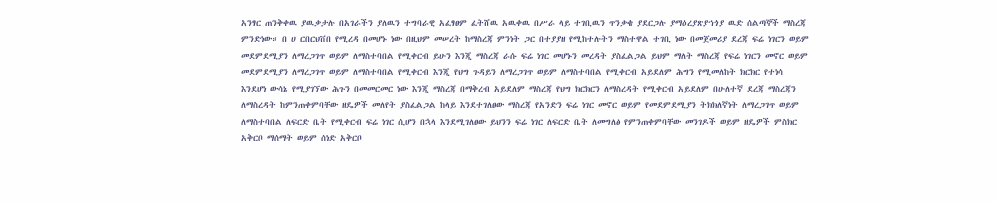አንፃር ጠንቅቀዉ ያዉቃታሉ በአገራችን ያለዉን ተግባራዊ አፈፃፀም ፈትሸዉ አዉቀዉ በሥራ ላይ ተገቢዉን ጥንቃቄ ያደርጋሉ ያማዕረያጽያኀጎያ ዉድ ሰልጣኞች ማስረጃ ምንድነው። በ ሀ ርበርህቨበ የሚረዳ በመሆኑ ነው በዚህም መሠረት ከማስረጃ ምንነት ጋር በተያያዘ የሚከተሉትን ማስተዋል ተገቢ ነው በመጀመሪያ ደረጃ ፍሬ ነገርን ወይም መደምደሚያን ለማረጋገጥ ወይም ለማስተባበል የሚቀርብ ይሁን እንጂ ማስረጃ ራሱ ፍሬ ነገር መሆኑን መረዳት ያስፈልጋል ይህም ማለት ማስረጃ የፍሬ ነገርን መኖር ወይም መደምደሚያን ለማረጋገጥ ወይም ለማስተባበል የሚቀርብ እንጂ የህግ ጉዳይን ለማረጋገጥ ወይም ለማስተባበል የሚቀርብ አይደለም ሕግን የሚመለከት ክርክር የተነሳ እንደሆነ ውሳኔ የሚያገኘው ሕጉን በመመርመር ነው እንጂ ማስረጃ በማቅረብ አይደለም ማስረጃ የህግ ክርክርን ለማስረዳት የሚቀርብ አይደለም በሁለተኛ ደረጃ ማስረጃን ለማስረዳት ከምንጠቀምባቸው ዘዴዎች መለየት ያስፈልጋል ከላይ እንደተገለፀው ማስረጃ የአንድን ፍሬ ነገር መኖር ወይም የመደምደሚያን ትክክለኛነት ለማረጋገጥ ወይም ለማስተባበል ለፍርድ ቤት የሚቀርብ ፍሬ ነገር ሲሆን በኋላ እንደሚገለፀው ይህንን ፍሬ ነገር ለፍርድ ቤት ለመግለፅ የምንጠቀምባቸው መንገዶች ወይም ዘዴዎች ምስክር አቅርቦ ማሰማት ወይም ሰነድ አቅርቦ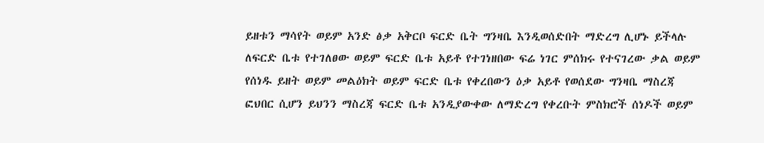ይዘቱን ማሳየት ወይም አንድ ፅቃ አቅርቦ ፍርድ ቤት ግንዛቤ እንዲወሰድበት ማድረግ ሊሆኑ ይችላሉ ለፍርድ ቤቱ የተገለፀው ወይም ፍርድ ቤቱ አይቶ የተገነዘበው ፍሬ ነገር ምሰክሩ የተናገረው ቃል ወይም የሰነዱ ይዘት ወይም መልዕክት ወይም ፍርድ ቤቱ የቀረበውን ዕቃ አይቶ የወሰደው ግንዛቤ ማስረጃ ፎህበር ሲሆን ይህንን ማስረጃ ፍርድ ቤቱ አንዲያውቀው ለማድረግ የቀረቡት ምስክሮች ሰነዶች ወይም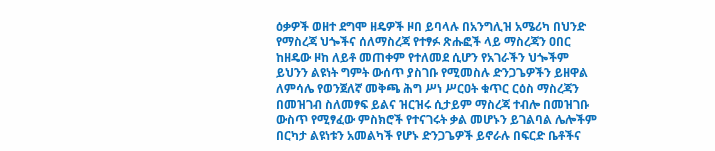ዕቃዎች ወዘተ ደግሞ ዘዴዎች ዞበ ይባላሉ በአንግሊዝ አሜሪካ በህንድ የማስረጃ ህጐችና ሰለማስረጃ የተፃፉ ጽሑፎች ላይ ማስረጃን ዐበር ከዘዴው ዞከ ለይቶ መጠቀም የተለመደ ሲሆን የአገራችን ህጐችም ይህንን ልዩነት ግምት ውሰጥ ያስገቡ የሚመስሉ ድንጋጌዎችን ይዘዋል ለምሳሌ የወንጀለኛ መቅጫ ሕግ ሥነ ሥርዐት ቁጥር ርዕስ ማስረጃን በመዝገብ ስለመፃፍ ይልና ዝርዝሩ ሲታይም ማስረጃ ተብሎ በመዝገቡ ውስጥ የሚፃፈው ምስክሮች የተናገሩት ቃል መሆኑን ይገልባል ሌሎችም በርካታ ልዩነቱን አመልካች የሆኑ ድንጋጌዎች ይኖራሉ በፍርድ ቤቶችና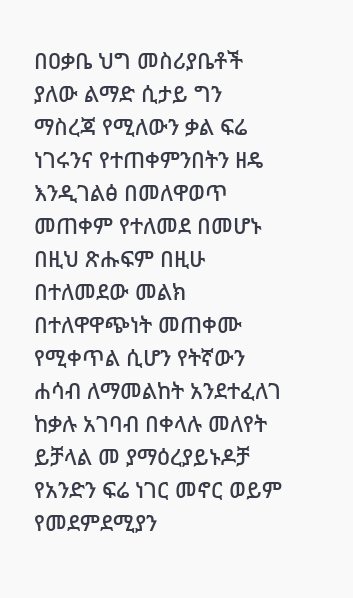በዐቃቤ ህግ መስሪያቤቶች ያለው ልማድ ሲታይ ግን ማስረጃ የሚለውን ቃል ፍሬ ነገሩንና የተጠቀምንበትን ዘዴ እንዲገልፅ በመለዋወጥ መጠቀም የተለመደ በመሆኑ በዚህ ጽሑፍም በዚሁ በተለመደው መልክ በተለዋዋጭነት መጠቀሙ የሚቀጥል ሲሆን የትኛውን ሐሳብ ለማመልከት አንደተፈለገ ከቃሉ አገባብ በቀላሉ መለየት ይቻላል መ ያማዕረያይኑዶቻ የአንድን ፍሬ ነገር መኖር ወይም የመደምደሚያን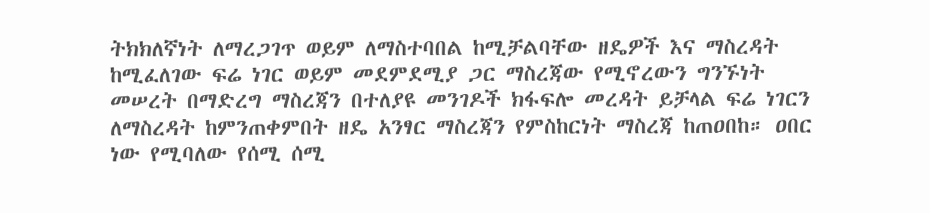ትክክለኛነት ለማረጋገጥ ወይም ለማስተባበል ከሚቻልባቸው ዘዴዎች እና ማስረዳት ከሚፈለገው ፍሬ ነገር ወይም መደምደሚያ ጋር ማስረጃው የሚኖረውን ግንኙነት መሠረት በማድረግ ማስረጃን በተለያዩ መንገዶች ክፋፍሎ መረዳት ይቻላል ፍሬ ነገርን ለማስረዳት ከምንጠቀምበት ዘዴ አንፃር ማስረጃን የምስከርነት ማስረጃ ከጠዐበከ። ዐበር ነው የሚባለው የሰሚ ሰሚ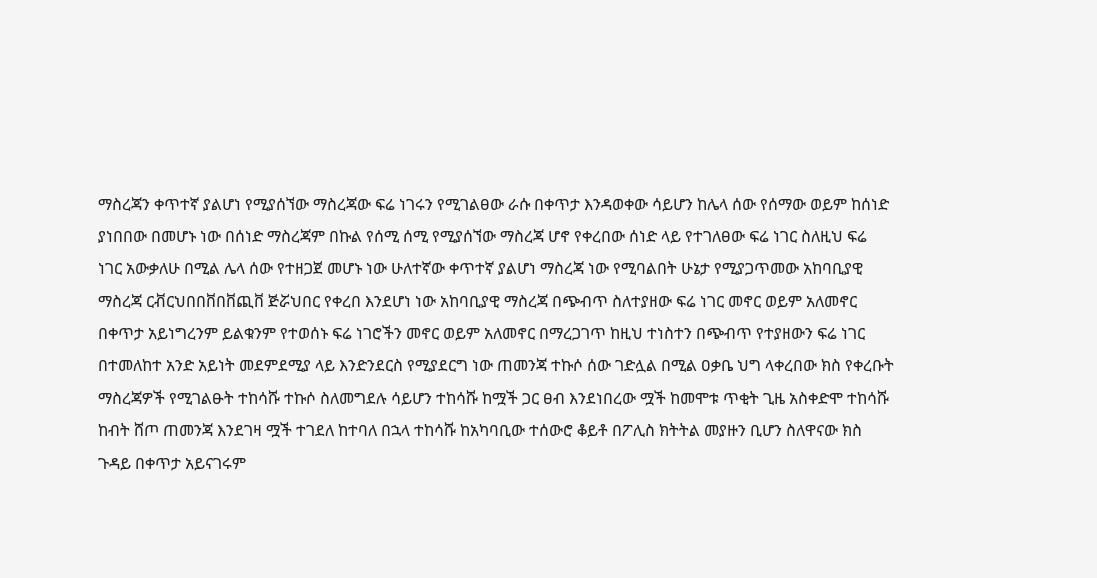ማስረጃን ቀጥተኛ ያልሆነ የሚያሰኘው ማስረጃው ፍሬ ነገሩን የሚገልፀው ራሱ በቀጥታ እንዳወቀው ሳይሆን ከሌላ ሰው የሰማው ወይም ከሰነድ ያነበበው በመሆኑ ነው በሰነድ ማስረጃም በኩል የሰሚ ሰሚ የሚያሰኘው ማስረጃ ሆኖ የቀረበው ሰነድ ላይ የተገለፀው ፍሬ ነገር ስለዚህ ፍሬ ነገር አውቃለሁ በሚል ሌላ ሰው የተዘጋጀ መሆኑ ነው ሁለተኛው ቀጥተኛ ያልሆነ ማስረጃ ነው የሚባልበት ሁኔታ የሚያጋጥመው አከባቢያዊ ማስረጃ ርቭርህበበቨበቨጪቨ ጅሯህበር የቀረበ እንደሆነ ነው አከባቢያዊ ማስረጃ በጭብጥ ስለተያዘው ፍሬ ነገር መኖር ወይም አለመኖር በቀጥታ አይነግረንም ይልቁንም የተወሰኑ ፍሬ ነገሮችን መኖር ወይም አለመኖር በማረጋገጥ ከዚህ ተነስተን በጭብጥ የተያዘውን ፍሬ ነገር በተመለከተ አንድ አይነት መደምደሚያ ላይ እንድንደርስ የሚያደርግ ነው ጠመንጃ ተኩሶ ሰው ገድሏል በሚል ዐቃቤ ህግ ላቀረበው ክስ የቀረቡት ማስረጃዎች የሚገልፁት ተከሳሹ ተኩሶ ስለመግደሉ ሳይሆን ተከሳሹ ከሟች ጋር ፀብ እንደነበረው ሟች ከመሞቱ ጥቂት ጊዜ አስቀድሞ ተከሳሹ ከብት ሸጦ ጠመንጃ እንደገዛ ሟች ተገደለ ከተባለ በኋላ ተከሳሹ ከአካባቢው ተሰውሮ ቆይቶ በፖሊስ ክትትል መያዙን ቢሆን ስለዋናው ክስ ጉዳይ በቀጥታ አይናገሩም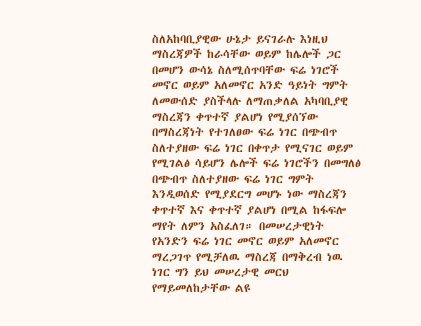ስለአከባቢያዊው ሁኔታ ይናገራሉ እነዚህ ማስረጃዎች ከራሳቸው ወይም ከሌሎች ጋር በመሆን ውሳኔ ስለሚሰጥባቸው ፍሬ ነገሮች መኖር ወይም አለመኖር አንድ ዓይነት ግምት ለመውሰድ ያስችላሉ ለማጠቃለል አካባቢያዊ ማስረጃን ቀጥተኛ ያልሆነ የሚያሰኘው በማስረጃነት የተገለፀው ፍሬ ነገር በጭብጥ ስለተያዘው ፍሬ ነገር በቀጥታ የሚናገር ወይም የሚገልፅ ሳይሆን ሌሎች ፍሬ ነገሮችን በመግለፅ በጭብጥ ስለተያዘው ፍሬ ነገር ግምት እንዲወሰድ የሚያደርግ መሆኑ ነው ማስረጃን ቀጥተኛ እና ቀጥተኛ ያልሆነ በሚል ከፋፍሎ ማየት ለምን አስፈለገ። በመሠረታዊነት የአንድን ፍሬ ነገር መኖር ወይም አለመኖር ማረጋገጥ የሚቻለዉ ማስረጃ በማቅረብ ነዉ ነገር ግን ይህ መሠረታዊ መርህ የማይመለከታቸው ልዩ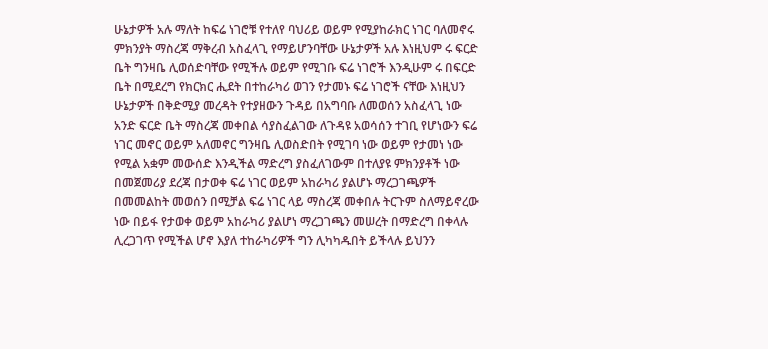ሁኔታዎች አሉ ማለት ከፍሬ ነገሮቹ የተለየ ባህሪይ ወይም የሚያከራክር ነገር ባለመኖሩ ምክንያት ማስረጃ ማቅረብ አስፈላጊ የማይሆንባቸው ሁኔታዎች አሉ እነዚህም ሩ ፍርድ ቤት ግንዛቤ ሊወሰድባቸው የሚችሉ ወይም የሚገቡ ፍሬ ነገሮች እንዲሁም ሩ በፍርድ ቤት በሚደረግ የክርክር ሒደት በተከራካሪ ወገን የታመኑ ፍሬ ነገሮች ናቸው እነዚህን ሁኔታዎች በቅድሚያ መረዳት የተያዘውን ጉዳይ በአግባቡ ለመወሰን አስፈላጊ ነው አንድ ፍርድ ቤት ማስረጃ መቀበል ሳያስፈልገው ለጉዳዩ አወሳሰን ተገቢ የሆነውን ፍሬ ነገር መኖር ወይም አለመኖር ግንዛቤ ሊወስድበት የሚገባ ነው ወይም የታመነ ነው የሚል አቋም መውሰድ እንዲችል ማድረግ ያስፈለገውም በተለያዩ ምክንያቶች ነው በመጀመሪያ ደረጃ በታወቀ ፍሬ ነገር ወይም አከራካሪ ያልሆኑ ማረጋገጫዎች በመመልከት መወሰን በሚቻል ፍሬ ነገር ላይ ማስረጃ መቀበሉ ትርጉም ስለማይኖረው ነው በይፋ የታወቀ ወይም አከራካሪ ያልሆነ ማረጋገጫን መሠረት በማድረግ በቀላሉ ሊረጋገጥ የሚችል ሆኖ እያለ ተከራካሪዎች ግን ሊካካዱበት ይችላሉ ይህንን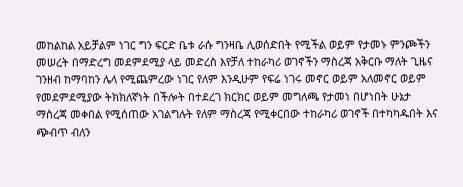መከልከል አይቻልም ነገር ግን ፍርድ ቤቱ ራሱ ግንዛቤ ሊወሰድበት የሚችል ወይም የታመኑ ምንጮችን መሠረት በማድረግ መደምደሚያ ላይ መድረስ እየቻለ ተከራካሪ ወገኖችን ማስረጃ አቅርቡ ማለት ጊዜና ገንዘብ ከማባከን ሌላ የሚጨምረው ነገር የለም እንዲሁም የፍሬ ነገሩ መኖር ወይም አለመኖር ወይም የመደምደሚያው ትክክለኛነት በችሎት በተደረገ ክርክር ወይም መግለጫ የታመነ በሆነበት ሁኔታ ማስረጃ መቀበል የሚሰጠው አገልግሉት የለም ማስረጃ የሚቀርበው ተከራካሪ ወገኖች በተካካዱበት እና ጭብጥ ብለን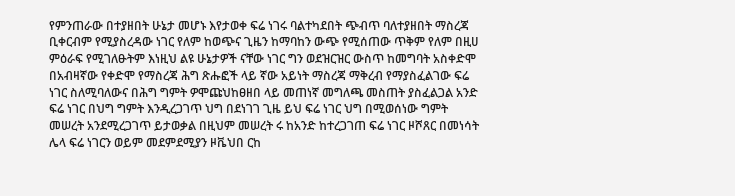የምንጠራው በተያዘበት ሁኔታ መሆኑ እየታወቀ ፍሬ ነገሩ ባልተካደበት ጭብጥ ባለተያዘበት ማስረጃ ቢቀርብም የሚያስረዳው ነገር የለም ከወጭና ጊዜን ከማባከን ውጭ የሚሰጠው ጥቅም የለም በዚሀ ምዕራፍ የሚገለፁትም እነዚህ ልዩ ሁኔታዎች ናቸው ነገር ግን ወደዝርዝር ውስጥ ከመግባት አስቀድሞ በአብዛኛው የቀድሞ የማስረጃ ሕግ ጽሑፎች ላይ ኛው አይነት ማስረጃ ማቅረብ የማያስፈልገው ፍሬ ነገር ስለሚባለውና በሕግ ግምት ዎሞጩህከፀዘበ ላይ መጠነኛ መግለጫ መስጠት ያስፈልጋል አንድ ፍሬ ነገር በህግ ግምት እንዲረጋገጥ ህግ በደነገገ ጊዜ ይህ ፍሬ ነገር ህግ በሚወሰነው ግምት መሠረት አንደሚረጋገጥ ይታወቃል በዚህም መሠረት ሩ ከአንድ ከተረጋገጠ ፍሬ ነገር ዞሾጸር በመነሳት ሌላ ፍሬ ነገርን ወይም መደምደሚያን ዞቬህበ ርከ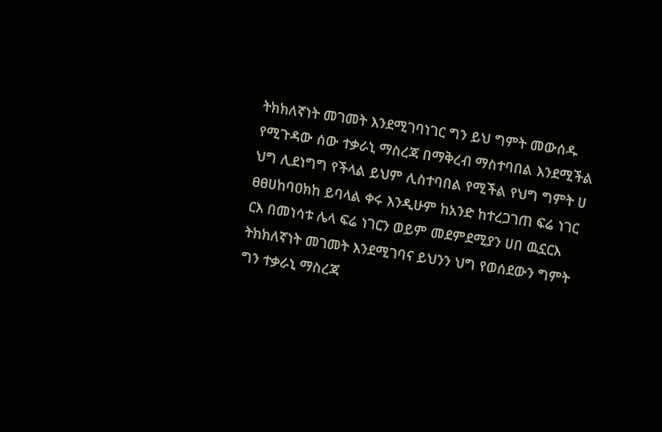ትክክለኛነት መገመት እንደሚገባነገር ግን ይህ ግምት መውሰዱ የሚጉዳው ሰው ተቃራኒ ማስረጃ በማቅረብ ማስተባበል እንደሚችል ህግ ሊደነግግ የችላል ይህም ሊስተባበል የሚችል የህግ ግምት ሀ ፀፀሀከባዐክከ ይባላል ቀሩ እንዲሁም ከአንድ ከተረጋገጠ ፍሬ ነገር ርእ በመነሳቱ ሌላ ፍሬ ነገርን ወይም መደምደሚያን ሀበ ዉኗርእ ትክክለኛነት መገመት እንደሚገባና ይህንን ህግ የወሰደውን ግምት ግን ተቃራኒ ማስረጃ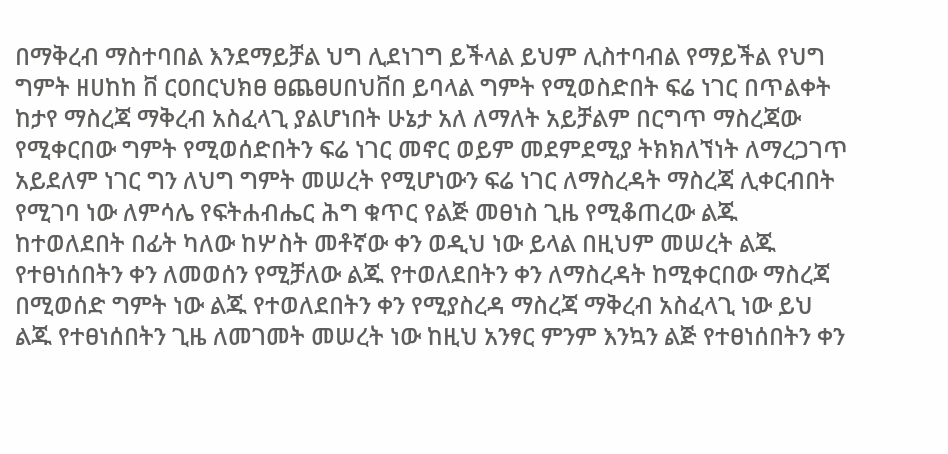በማቅረብ ማስተባበል እንደማይቻል ህግ ሊደነገግ ይችላል ይህም ሊስተባብል የማይችል የህግ ግምት ዘሀከከ ቨ ርዐበርህክፀ ፀጨፀሀበህቨበ ይባላል ግምት የሚወስድበት ፍሬ ነገር በጥልቀት ከታየ ማስረጃ ማቅረብ አስፈላጊ ያልሆነበት ሁኔታ አለ ለማለት አይቻልም በርግጥ ማስረጃው የሚቀርበው ግምት የሚወሰድበትን ፍሬ ነገር መኖር ወይም መደምደሚያ ትክክለኘነት ለማረጋገጥ አይደለም ነገር ግን ለህግ ግምት መሠረት የሚሆነውን ፍሬ ነገር ለማስረዳት ማስረጃ ሊቀርብበት የሚገባ ነው ለምሳሌ የፍትሐብሔር ሕግ ቁጥር የልጅ መፀነስ ጊዜ የሚቆጠረው ልጁ ከተወለደበት በፊት ካለው ከሦስት መቶኛው ቀን ወዲህ ነው ይላል በዚህም መሠረት ልጁ የተፀነሰበትን ቀን ለመወሰን የሚቻለው ልጁ የተወለደበትን ቀን ለማስረዳት ከሚቀርበው ማስረጃ በሚወሰድ ግምት ነው ልጁ የተወለደበትን ቀን የሚያስረዳ ማስረጃ ማቅረብ አስፈላጊ ነው ይህ ልጁ የተፀነሰበትን ጊዜ ለመገመት መሠረት ነው ከዚህ አንፃር ምንም እንኳን ልጅ የተፀነሰበትን ቀን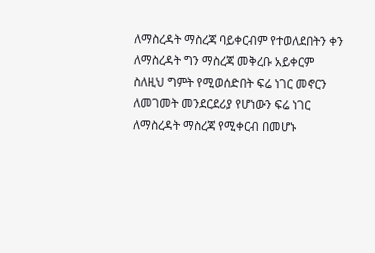ለማስረዳት ማስረጃ ባይቀርብም የተወለደበትን ቀን ለማስረዳት ግን ማስረጃ መቅረቡ አይቀርም ስለዚህ ግምት የሚወሰድበት ፍሬ ነገር መኖርን ለመገመት መንደርደሪያ የሆነውን ፍሬ ነገር ለማስረዳት ማስረጃ የሚቀርብ በመሆኑ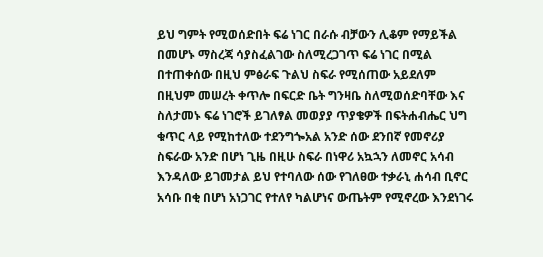ይህ ግምት የሚወሰድበት ፍሬ ነገር በራሱ ብቻውን ሊቆም የማይችል በመሆኑ ማስረጃ ሳያስፈልገው ስለሚረጋገጥ ፍሬ ነገር በሚል በተጠቀሰው በዚህ ምፅራፍ ጉልህ ስፍራ የሚሰጠው አይደለም በዚህም መሠረት ቀጥሎ በፍርድ ቤት ግንዛቤ ስለሚወሰድባቸው እና ስለታመኑ ፍሬ ነገሮች ይገለፃል መወያያ ጥያቄዎች በፍትሐብሔር ህግ ቁጥር ላይ የሚከተለው ተደንግጐአል አንድ ሰው ደንበኛ የመኖሪያ ስፍራው አንድ በሆነ ጊዜ በዚሁ ስፍራ በነዋሪ አኳኋን ለመኖር አሳብ እንዳለው ይገመታል ይህ የተባለው ሰው የገለፀው ተቃራኒ ሐሳብ ቢኖር አሳቡ በቂ በሆነ አነጋገር የተለየ ካልሆነና ውጤትም የሚኖረው እንደነገሩ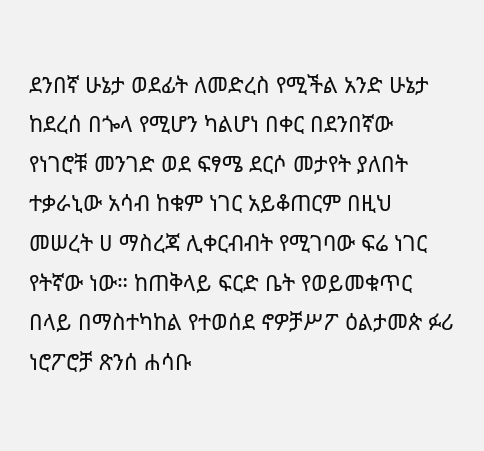ደንበኛ ሁኔታ ወደፊት ለመድረስ የሚችል አንድ ሁኔታ ከደረሰ በጐላ የሚሆን ካልሆነ በቀር በደንበኛው የነገሮቹ መንገድ ወደ ፍፃሜ ደርሶ መታየት ያለበት ተቃራኒው አሳብ ከቁም ነገር አይቆጠርም በዚህ መሠረት ሀ ማስረጃ ሊቀርብብት የሚገባው ፍሬ ነገር የትኛው ነው። ከጠቅላይ ፍርድ ቤት የወይመቁጥር በላይ በማስተካከል የተወሰደ ኖዎቻሥፖ ዕልታመጵ ፉሪ ነሮፖሮቻ ጽንሰ ሐሳቡ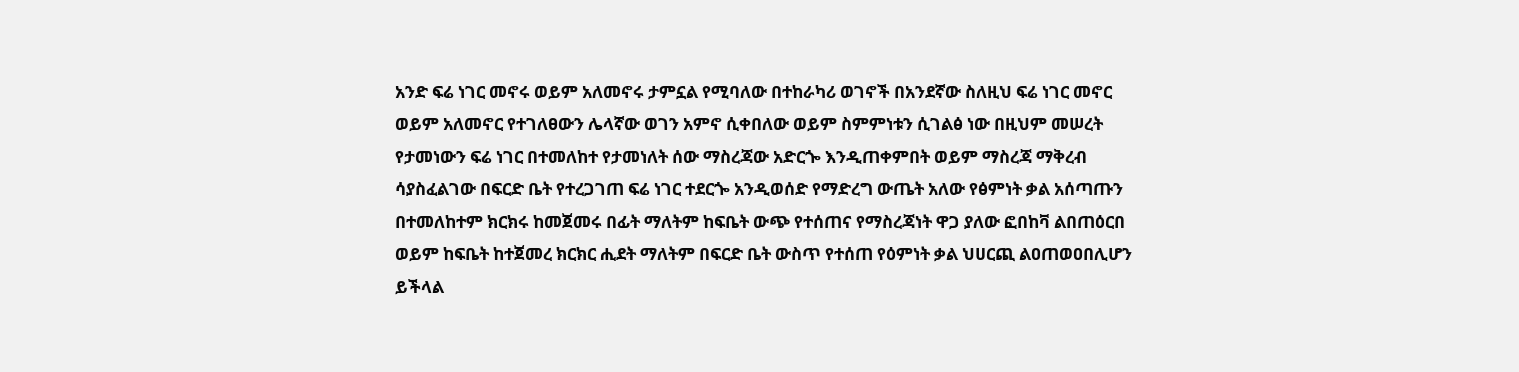አንድ ፍሬ ነገር መኖሩ ወይም አለመኖሩ ታምኗል የሚባለው በተከራካሪ ወገኖች በአንደኛው ስለዚህ ፍሬ ነገር መኖር ወይም አለመኖር የተገለፀውን ሌላኛው ወገን አምኖ ሲቀበለው ወይም ስምምነቱን ሲገልፅ ነው በዚህም መሠረት የታመነውን ፍሬ ነገር በተመለከተ የታመነለት ሰው ማስረጃው አድርጐ እንዲጠቀምበት ወይም ማስረጃ ማቅረብ ሳያስፈልገው በፍርድ ቤት የተረጋገጠ ፍሬ ነገር ተደርጐ አንዲወሰድ የማድረግ ውጤት አለው የፅምነት ቃል አሰጣጡን በተመለከተም ክርክሩ ከመጀመሩ በፊት ማለትም ከፍቤት ውጭ የተሰጠና የማስረጃነት ዋጋ ያለው ፎበከቫ ልበጠዕርበ ወይም ከፍቤት ከተጀመረ ክርክር ሒደት ማለትም በፍርድ ቤት ውስጥ የተሰጠ የዕምነት ቃል ህሀርጪ ልዐጠወዐበሊሆን ይችላል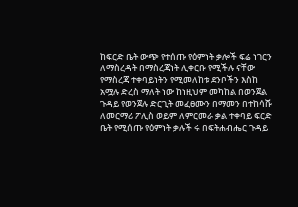ከፍርድ ቤት ውጭ የተሰጡ የዕምነት ቃሎች ፍሬ ነገርን ለማስረዳት በማስረጃነት ሊቀርቡ የሚችሉ ናቸው የማስረጃ ተቀባይነትን የሚመለከቱ ደንቦችን እስከ አሟሉ ድረስ ማለት ነው ከነዚህም መካከል በወንጀል ጉዳይ የወንጀሉ ድርጊት መፈፀሙን በማመን በተከሳሹ ለመርማሪ ፖሊስ ወይም ለምርመራ ቃል ተቀባይ ፍርድ ቤት የሚሰጡ የዕምነት ቃሉች ሩ በፍትሐብሔር ጉዳይ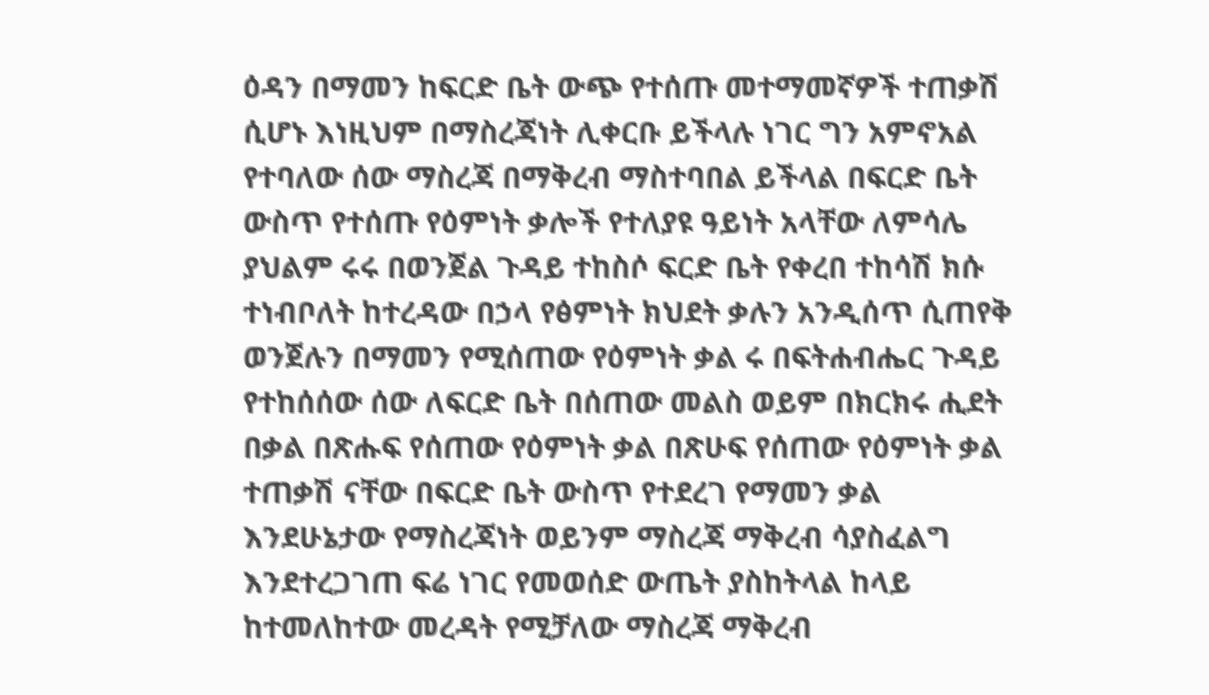ዕዳን በማመን ከፍርድ ቤት ውጭ የተሰጡ መተማመኛዎች ተጠቃሽ ሲሆኑ እነዚህም በማስረጃነት ሊቀርቡ ይችላሉ ነገር ግን አምኖአል የተባለው ሰው ማስረጃ በማቅረብ ማስተባበል ይችላል በፍርድ ቤት ውስጥ የተሰጡ የዕምነት ቃሎች የተለያዩ ዓይነት አላቸው ለምሳሌ ያህልም ሩሩ በወንጀል ጉዳይ ተከስሶ ፍርድ ቤት የቀረበ ተከሳሽ ክሱ ተነብቦለት ከተረዳው በኃላ የፅምነት ክህደት ቃሉን አንዲሰጥ ሲጠየቅ ወንጀሉን በማመን የሚሰጠው የዕምነት ቃል ሩ በፍትሐብሔር ጉዳይ የተከሰሰው ሰው ለፍርድ ቤት በሰጠው መልስ ወይም በክርክሩ ሒደት በቃል በጽሑፍ የሰጠው የዕምነት ቃል በጽሁፍ የሰጠው የዕምነት ቃል ተጠቃሽ ናቸው በፍርድ ቤት ውስጥ የተደረገ የማመን ቃል እንደሁኔታው የማስረጃነት ወይንም ማስረጃ ማቅረብ ሳያስፈልግ እንደተረጋገጠ ፍሬ ነገር የመወሰድ ውጤት ያስከትላል ከላይ ከተመለከተው መረዳት የሚቻለው ማስረጃ ማቅረብ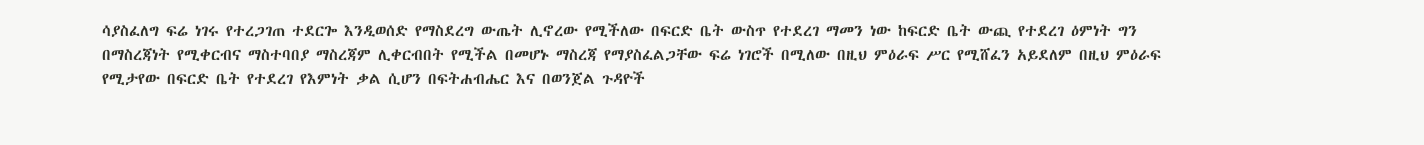ሳያስፈለግ ፍሬ ነገሩ የተረጋገጠ ተደርጐ እንዲወሰድ የማስደረግ ውጤት ሊኖረው የሚችለው በፍርድ ቤት ውስጥ የተደረገ ማመን ነው ከፍርድ ቤት ውጪ የተደረገ ዕምነት ግን በማስረጃነት የሚቀርብና ማስተባበያ ማስረጃም ሊቀርብበት የሚችል በመሆኑ ማስረጃ የማያስፈልጋቸው ፍሬ ነገሮች በሚለው በዚህ ምዕራፍ ሥር የሚሸፈን አይደለም በዚህ ምዕራፍ የሚታየው በፍርድ ቤት የተደረገ የእምነት ቃል ሲሆን በፍትሐብሔር እና በወንጀል ጉዳዮች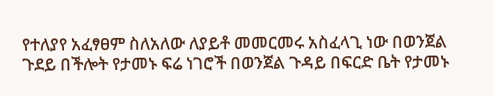የተለያየ አፈፃፀም ስለአለው ለያይቶ መመርመሩ አስፈላጊ ነው በወንጀል ጉደይ በችሎት የታመኑ ፍሬ ነገሮች በወንጀል ጉዳይ በፍርድ ቤት የታመኑ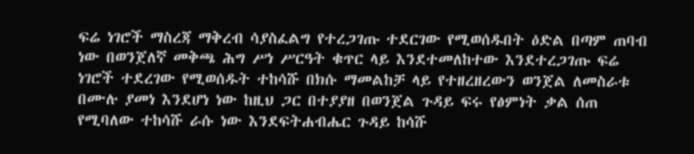ፍሬ ነገሮች ማስረጃ ማቅረብ ሳያስፈልግ የተረጋገጡ ተደርገው የሚወሰዱበት ዕድል በጣም ጠባብ ነው በወንጀለኛ መቅጫ ሕግ ሥነ ሥርዓት ቁጥር ላይ እንደተመለከተው እንደተረጋገጡ ፍሬ ነገሮች ተደረገው የሚወሰዱት ተከሳሹ በክሱ ማመልከቻ ላይ የተዘረዘረውን ወንጀል ለመስራቱ በሙሉ ያመነ እንደሆነ ነው ከዚህ ጋር በተያያዘ በወንጀል ጉዳይ ፍሩ የፅምነት ቃል ሰጠ የሚባለው ተከሳሹ ራሱ ነው እንደፍትሐብሔር ጉዳይ ከሳሹ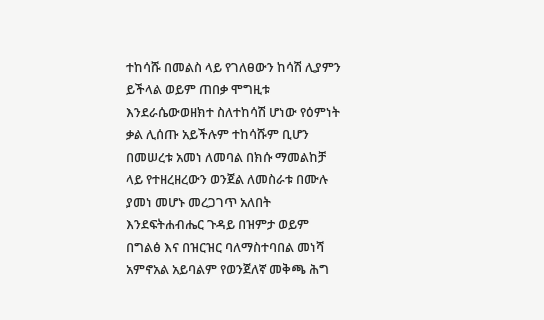ተከሳሹ በመልስ ላይ የገለፀውን ከሳሽ ሊያምን ይችላል ወይም ጠበቃ ሞግዚቱ እንደራሴውወዘክተ ስለተከሳሽ ሆነው የዕምነት ቃል ሊሰጡ አይችሉም ተከሳሹም ቢሆን በመሠረቱ አመነ ለመባል በክሱ ማመልከቻ ላይ የተዘረዘረውን ወንጀል ለመስራቱ በሙሉ ያመነ መሆኑ መረጋገጥ አለበት እንደፍትሐብሔር ጉዳይ በዝምታ ወይም በግልፅ እና በዝርዝር ባለማስተባበል መነሻ አምኖአል አይባልም የወንጀለኛ መቅጫ ሕግ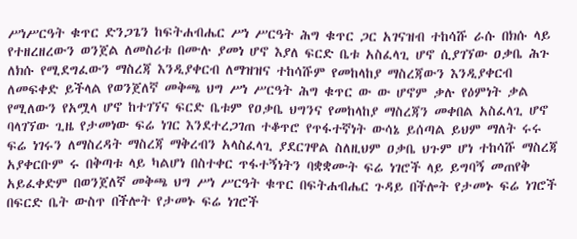ሥነሥርዓት ቁጥር ድንጋጌን ከፍትሐብሔር ሥነ ሥርዓት ሕግ ቁጥር ጋር አገናዝብ ተከሳሹ ራሱ በክሱ ላይ የተዘረዘረውን ወንጀል ለመስሪቱ በሙሉ ያመነ ሆኖ እያለ ፍርድ ቤቱ አስፈላጊ ሆኖ ሲያገኘው ዐቃቤ ሕጉ ለክሱ የሚደግፈውን ማስረጃ እንዲያቀርብ ለማዝዝና ተከሳሹም የመከላከያ ማስረጃውን እንዲያቀርብ ለመፍቀድ ይችላል የወንጀለኛ መቅጫ ህግ ሥነ ሥርዓት ሕግ ቁጥር ው ው ሆኖም ቃሉ የዕምነት ቃል የሚለውን የአሟላ ሆኖ ከተገኘና ፍርድ ቤቱም የዐቃቤ ህግንና የመከላከያ ማስረጃን መቀበል አስፈላጊ ሆኖ ባላገኘው ጊዜ የታመነው ፍሬ ነገር እንደተረጋገጠ ተቆጥሮ የጥፋተኛነት ውሳኔ ይሰጣል ይህም ማለት ሩሩ ፍሬ ነገሩን ለማስረዳት ማስረጃ ማቅረብን አላስፈላጊ ያደርገዋል ስለዚህም ዐቃቤ ህጉም ሆነ ተከሳሹ ማስረጃ አያቀርቡም ሩ በቅጣቱ ላይ ካልሆነ በስተቀር ጥፋተኝነትን ባቋቋሙት ፍሬ ነገሮች ላይ ይግባኝ መጠየቅ አይፈቀድም በወንጀለኛ መቅጫ ህግ ሥነ ሥርዓት ቁጥር በፍትሐብሔር ጉዳይ በችሎት የታመኑ ፍሬ ነገሮች በፍርድ ቤት ውስጥ በችሎት የታመኑ ፍሬ ነገሮች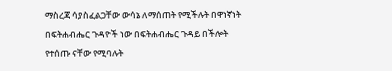ማስረጃ ሳያስፈልጋቸው ውሳኔ ለማሰጠት የሚችሉት በዋነኛነት በፍትሐብሔር ጉዳዮች ነው በፍትሐብሔር ጉዳይ በችሎት የተሰጡ ናቸው የሚባሉት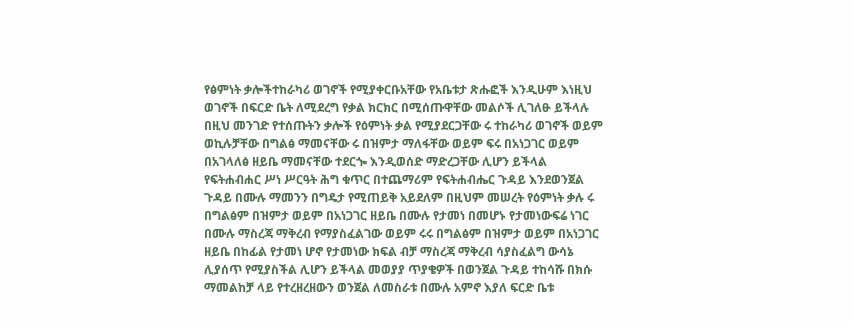የፅምነት ቃሎችተከራካሪ ወገኖች የሚያቀርቡአቸው የአቤቱታ ጽሑፎች እንዲሁም እነዚህ ወገኖች በፍርድ ቤት ለሚደረግ የቃል ክርክር በሚሰጡዋቸው መልሶች ሊገለፁ ይችላሉ በዚህ መንገድ የተሰጡትን ቃሎች የዕምነት ቃል የሚያደርጋቸው ሩ ተከራካሪ ወገኖች ወይም ወኪሉቻቸው በግልፅ ማመናቸው ሩ በዝምታ ማለፋቸው ወይም ፍሩ በአነጋገር ወይም በአገላለፅ ዘይቤ ማመናቸው ተደርጐ እንዲወሰድ ማድረጋቸው ሊሆን ይችላል የፍትሐብሐር ሥነ ሥርዓት ሕግ ቁጥር በተጨማሪም የፍትሐብሔር ጉዳይ እንደወንጀል ጉዳይ በሙሉ ማመንን በግዴታ የሚጠይቅ አይደለም በዚህም መሠረት የዕምነት ቃሉ ሩ በግልፅም በዝምታ ወይም በአነጋገር ዘይቤ በሙሉ የታመነ በመሆኑ የታመነውፍሬ ነገር በሙሉ ማስረጃ ማቅረብ የማያስፈልገው ወይም ሩሩ በግልፅም በዝምታ ወይም በአነጋገር ዘይቤ በከፊል የታመነ ሆኖ የታመነው ክፍል ብቻ ማስረጃ ማቅረብ ሳያስፈልግ ውሳኔ ሊያሰጥ የሚያስችል ሊሆን ይችላል መወያያ ጥያቄዎች በወንጀል ጉዳይ ተከሳሹ በክሱ ማመልከቻ ላይ የተረዘረዘውን ወንጀል ለመስራቱ በሙሉ አምኖ እያለ ፍርድ ቤቱ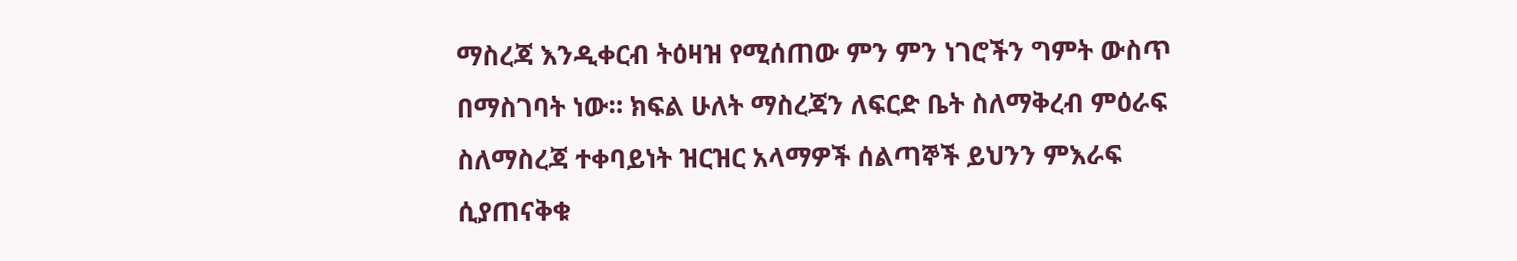ማስረጃ እንዲቀርብ ትዕዛዝ የሚሰጠው ምን ምን ነገሮችን ግምት ውስጥ በማስገባት ነው። ክፍል ሁለት ማስረጃን ለፍርድ ቤት ስለማቅረብ ምዕራፍ ስለማስረጃ ተቀባይነት ዝርዝር አላማዎች ሰልጣኞች ይህንን ምእራፍ ሲያጠናቅቁ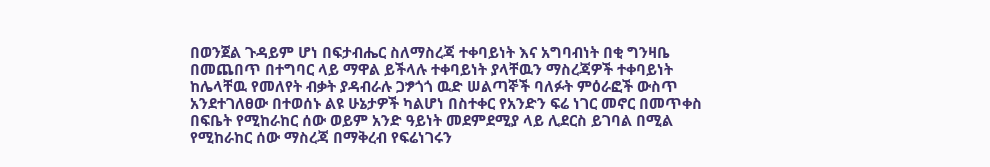በወንጀል ጉዳይም ሆነ በፍታብሔር ስለማስረጃ ተቀባይነት እና አግባብነት በቂ ግንዛቤ በመጨበጥ በተግባር ላይ ማዋል ይችላሉ ተቀባይነት ያላቸዉን ማስረጃዎች ተቀባይነት ከሌላቸዉ የመለየት ብቃት ያዳብራሉ ጋፇጎጎ ዉድ ሠልጣኞች ባለፉት ምዕራፎች ውስጥ አንደተገለፀው በተወሰኑ ልዩ ሁኔታዎች ካልሆነ በስተቀር የአንድን ፍሬ ነገር መኖር በመጥቀስ በፍቤት የሚከራከር ሰው ወይም አንድ ዓይነት መደምደሚያ ላይ ሊደርስ ይገባል በሚል የሚከራከር ሰው ማስረጃ በማቅረብ የፍሬነገሩን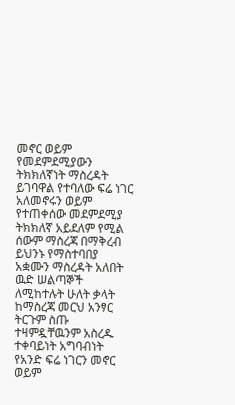መኖር ወይም የመደምደሚያውን ትክክለኛነት ማስረዳት ይገባዋል የተባለው ፍሬ ነገር አለመኖሩን ወይም የተጠቀሰው መደምደሚያ ትክክለኛ አይደለም የሚል ሰውም ማስረጃ በማቅረብ ይህንኑ የማስተባበያ አቋሙን ማስረዳት አለበት ዉድ ሠልጣኞች ለሚከተሉት ሁለት ቃላት ከማስረጃ መርህ አንፃር ትርጉም ስጡ ተዛምዷቸዉንም አስረዱ ተቀባይነት አግባብነት የአንድ ፍሬ ነገርን መኖር ወይም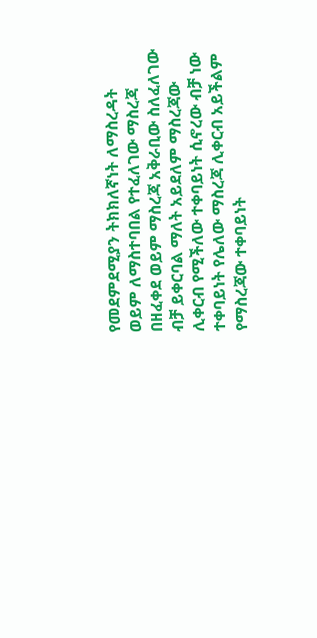የመደምደሚያን ትክክለኛነት ለማስረዳት ወይም ለማስተባበል የተፈለገው ማስረጃ በዘፈቀደ ወይም ማስረጃ አቅራቢው ስለፈለገው ብቻ ይቀርባል ማለት አይደለም ማስረጃው ሊቀርብ የሚችለው ተቀባይነት ሲኖረው ብቻ ነው ተቀባይነት የሌለው ማስረጃ ሊቀርብ አይችልም የማስረጃው ተቀባይነት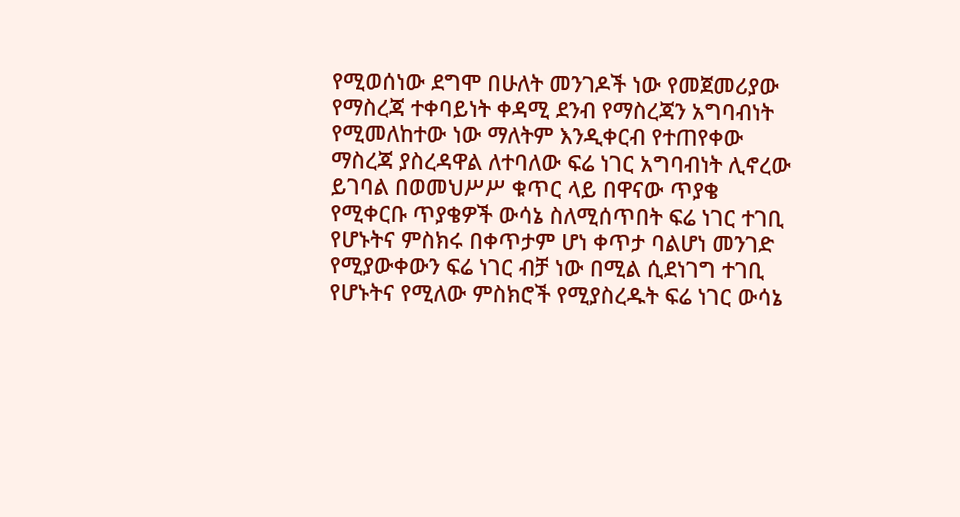የሚወሰነው ደግሞ በሁለት መንገዶች ነው የመጀመሪያው የማስረጃ ተቀባይነት ቀዳሚ ደንብ የማስረጃን አግባብነት የሚመለከተው ነው ማለትም እንዲቀርብ የተጠየቀው ማስረጃ ያስረዳዋል ለተባለው ፍሬ ነገር አግባብነት ሊኖረው ይገባል በወመህሥሥ ቁጥር ላይ በዋናው ጥያቄ የሚቀርቡ ጥያቄዎች ውሳኔ ስለሚሰጥበት ፍሬ ነገር ተገቢ የሆኑትና ምስክሩ በቀጥታም ሆነ ቀጥታ ባልሆነ መንገድ የሚያውቀውን ፍሬ ነገር ብቻ ነው በሚል ሲደነገግ ተገቢ የሆኑትና የሚለው ምስክሮች የሚያስረዱት ፍሬ ነገር ውሳኔ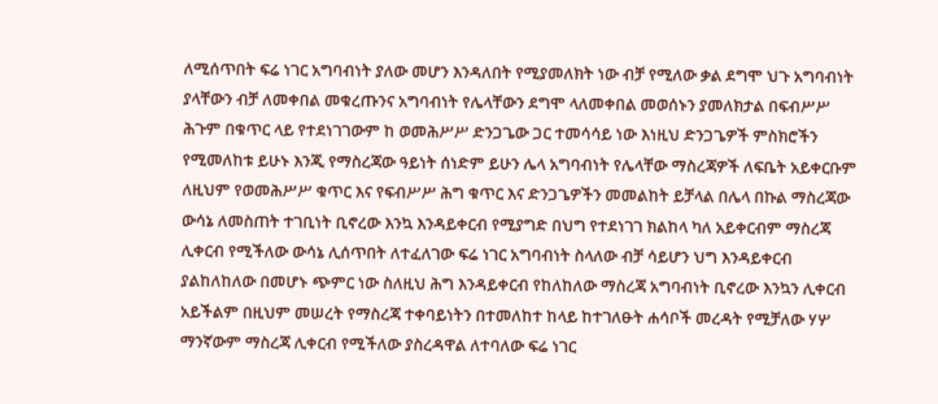ለሚሰጥበት ፍሬ ነገር አግባብነት ያለው መሆን እንዳለበት የሚያመለክት ነው ብቻ የሚለው ቃል ደግሞ ህጉ አግባብነት ያላቸውን ብቻ ለመቀበል መቁረጡንና አግባብነት የሌላቸውን ደግሞ ላለመቀበል መወሰኑን ያመለክታል በፍብሥሥ ሕጉም በቁጥር ላይ የተደነገገውም ከ ወመሕሥሥ ድንጋጌው ጋር ተመሳሳይ ነው እነዚህ ድንጋጌዎች ምስክሮችን የሚመለከቱ ይሁኑ እንጂ የማስረጃው ዓይነት ሰነድም ይሁን ሌላ አግባብነት የሌላቸው ማስረጃዎች ለፍቤት አይቀርቡም ለዚህም የወመሕሥሥ ቁጥር እና የፍብሥሥ ሕግ ቁጥር እና ድንጋጌዎችን መመልከት ይቻላል በሌላ በኩል ማስረጃው ውሳኔ ለመስጠት ተገቢነት ቢኖረው እንኳ እንዳይቀርብ የሚያግድ በህግ የተደነገገ ክልከላ ካለ አይቀርብም ማስረጃ ሊቀርብ የሚችለው ውሳኔ ሊሰጥበት ለተፈለገው ፍሬ ነገር አግባብነት ስላለው ብቻ ሳይሆን ህግ እንዳይቀርብ ያልከለከለው በመሆኑ ጭምር ነው ስለዚህ ሕግ እንዳይቀርብ የከለከለው ማስረጃ አግባብነት ቢኖረው እንኳን ሊቀርብ አይችልም በዚህም መሠረት የማስረጃ ተቀባይነትን በተመለከተ ከላይ ከተገለፁት ሐሳቦች መረዳት የሚቻለው ሃሦ ማንኛውም ማስረጃ ሊቀርብ የሚችለው ያስረዳዋል ለተባለው ፍሬ ነገር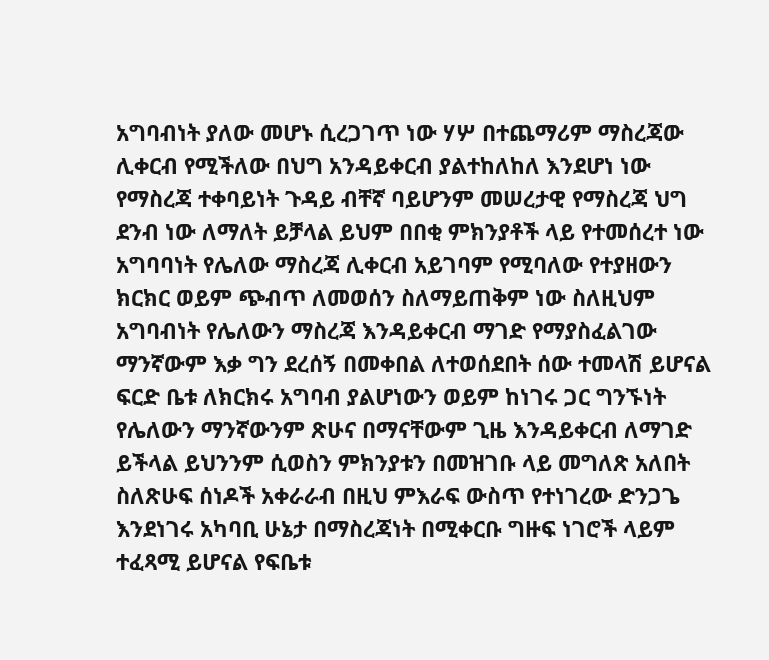አግባብነት ያለው መሆኑ ሲረጋገጥ ነው ሃሦ በተጨማሪም ማስረጃው ሊቀርብ የሚችለው በህግ አንዳይቀርብ ያልተከለከለ እንደሆነ ነው የማስረጃ ተቀባይነት ጉዳይ ብቸኛ ባይሆንም መሠረታዊ የማስረጃ ህግ ደንብ ነው ለማለት ይቻላል ይህም በበቂ ምክንያቶች ላይ የተመሰረተ ነው አግባባነት የሌለው ማስረጃ ሊቀርብ አይገባም የሚባለው የተያዘውን ክርክር ወይም ጭብጥ ለመወሰን ስለማይጠቅም ነው ስለዚህም አግባብነት የሌለውን ማስረጃ እንዳይቀርብ ማገድ የማያስፈልገው ማንኛውም እቃ ግን ደረሰኝ በመቀበል ለተወሰደበት ሰው ተመላሽ ይሆናል ፍርድ ቤቱ ለክርክሩ አግባብ ያልሆነውን ወይም ከነገሩ ጋር ግንኙነት የሌለውን ማንኛውንም ጽሁና በማናቸውም ጊዜ እንዳይቀርብ ለማገድ ይችላል ይህንንም ሲወስን ምክንያቱን በመዝገቡ ላይ መግለጽ አለበት ስለጽሁፍ ሰነዶች አቀራራብ በዚህ ምእራፍ ውስጥ የተነገረው ድንጋጌ እንደነገሩ አካባቢ ሁኔታ በማስረጃነት በሚቀርቡ ግዙፍ ነገሮች ላይም ተፈጻሚ ይሆናል የፍቤቱ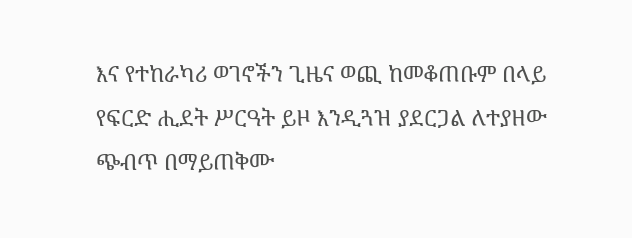እና የተከራካሪ ወገኖችን ጊዜና ወጪ ከመቆጠቡም በላይ የፍርድ ሒደት ሥርዓት ይዞ እንዲጓዝ ያደርጋል ለተያዘው ጭብጥ በማይጠቅሙ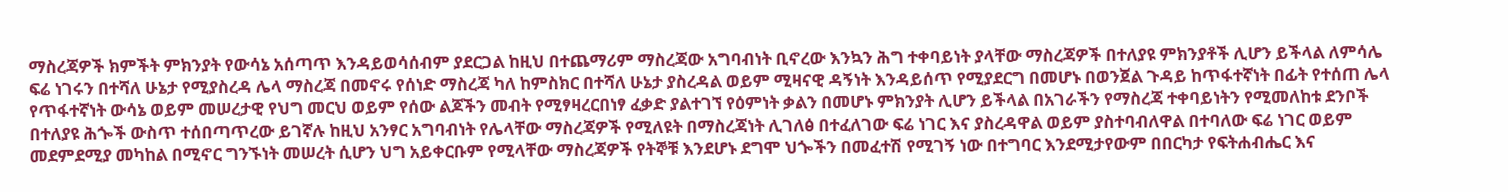ማስረጃዎች ክምችት ምክንያት የውሳኔ አሰጣጥ እንዳይወሳሰብም ያደርጋል ከዚህ በተጨማሪም ማስረጃው አግባብነት ቢኖረው እንኳን ሕግ ተቀባይነት ያላቸው ማስረጃዎች በተለያዩ ምክንያቶች ሊሆን ይችላል ለምሳሌ ፍሬ ነገሩን በተሻለ ሁኔታ የሚያስረዳ ሌላ ማስረጃ በመኖሩ የሰነድ ማስረጃ ካለ ከምስክር በተሻለ ሁኔታ ያስረዳል ወይም ሚዛናዊ ዳኝነት እንዳይሰጥ የሚያደርግ በመሆኑ በወንጀል ጉዳይ ከጥፋተኛነት በፊት የተሰጠ ሌላ የጥፋተኛነት ውሳኔ ወይም መሠረታዊ የህግ መርህ ወይም የሰው ልጆችን መብት የሚፃዛረርበነፃ ፈቃድ ያልተገኘ የዕምነት ቃልን በመሆኑ ምክንያት ሊሆን ይችላል በአገራችን የማስረጃ ተቀባይነትን የሚመለከቱ ደንቦች በተለያዩ ሕጐች ውስጥ ተሰበጣጥረው ይገኛሉ ከዚህ አንፃር አግባብነት የሌላቸው ማስረጃዎች የሚለዩት በማስረጃነት ሊገለፅ በተፈለገው ፍሬ ነገር እና ያስረዳዋል ወይም ያስተባብለዋል በተባለው ፍሬ ነገር ወይም መደምደሚያ መካከል በሚኖር ግንኙነት መሠረት ሲሆን ህግ አይቀርቡም የሚላቸው ማስረጃዎች የትኞቹ እንደሆኑ ደግሞ ህጐችን በመፈተሽ የሚገኝ ነው በተግባር እንደሚታየውም በበርካታ የፍትሐብሔር እና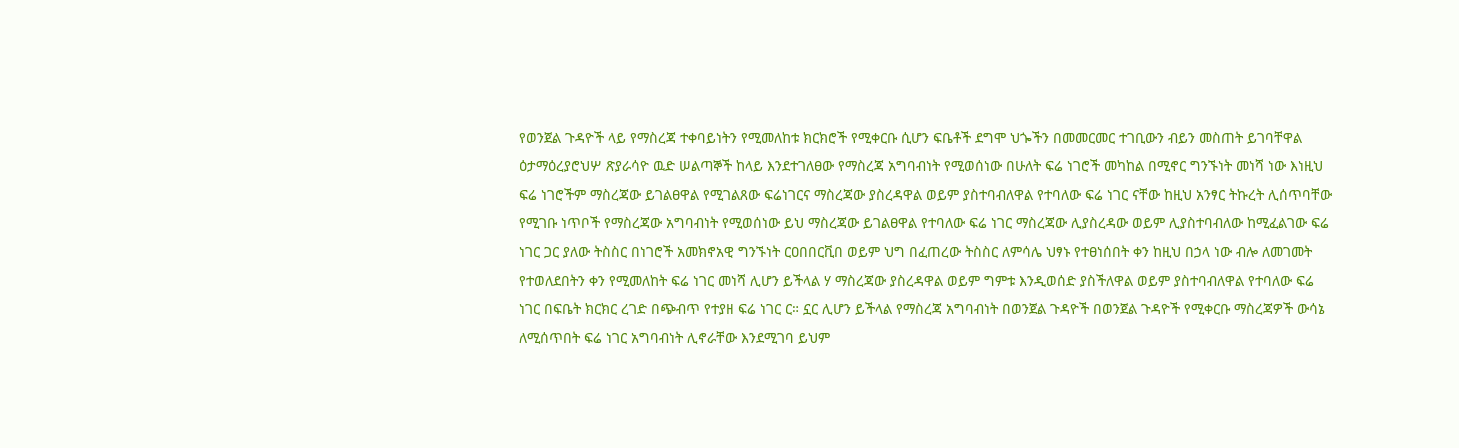የወንጀል ጉዳዮች ላይ የማስረጃ ተቀባይነትን የሚመለከቱ ክርክሮች የሚቀርቡ ሲሆን ፍቤቶች ደግሞ ህጐችን በመመርመር ተገቢውን ብይን መስጠት ይገባቸዋል ዕታማዕረያሮህሦ ጽያራሳዮ ዉድ ሠልጣኞች ከላይ እንደተገለፀው የማስረጃ አግባብነት የሚወሰነው በሁለት ፍሬ ነገሮች መካከል በሚኖር ግንኙነት መነሻ ነው እነዚህ ፍሬ ነገሮችም ማስረጃው ይገልፀዋል የሚገልጸው ፍሬነገርና ማስረጃው ያስረዳዋል ወይም ያስተባብለዋል የተባለው ፍሬ ነገር ናቸው ከዚህ አንፃር ትኩረት ሊሰጥባቸው የሚገቡ ነጥቦች የማስረጃው አግባብነት የሚወሰነው ይህ ማስረጃው ይገልፀዋል የተባለው ፍሬ ነገር ማስረጃው ሊያስረዳው ወይም ሊያስተባብለው ከሚፈልገው ፍሬ ነገር ጋር ያለው ትስስር በነገሮች አመክኖአዊ ግንኙነት ርዐበበርቪበ ወይም ህግ በፈጠረው ትስስር ለምሳሌ ህፃኑ የተፀነሰበት ቀን ከዚህ በኃላ ነው ብሎ ለመገመት የተወለደበትን ቀን የሚመለከት ፍሬ ነገር መነሻ ሊሆን ይችላል ሃ ማስረጃው ያስረዳዋል ወይም ግምቱ እንዲወሰድ ያስችለዋል ወይም ያስተባብለዋል የተባለው ፍሬ ነገር በፍቤት ክርክር ረገድ በጭብጥ የተያዘ ፍሬ ነገር ር። ኗር ሊሆን ይችላል የማስረጃ አግባብነት በወንጀል ጉዳዮች በወንጀል ጉዳዮች የሚቀርቡ ማስረጃዎች ውሳኔ ለሚሰጥበት ፍሬ ነገር አግባብነት ሊኖራቸው እንደሚገባ ይህም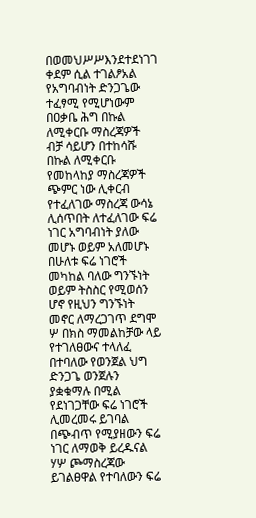በወመህሥሥእንደተደነገገ ቀደም ሲል ተገልፆአል የአግባብነት ድንጋጌው ተፈፃሚ የሚሆነውም በዐቃቤ ሕግ በኩል ለሚቀርቡ ማስረጃዎች ብቻ ሳይሆን በተከሳሹ በኩል ለሚቀርቡ የመከላከያ ማስረጃዎች ጭምር ነው ሊቀርብ የተፈለገው ማስረጃ ውሳኔ ሊሰጥበት ለተፈለገው ፍሬ ነገር አግባብነት ያለው መሆኑ ወይም አለመሆኑ በሁለቱ ፍሬ ነገሮች መካከል ባለው ግንኙነት ወይም ትስስር የሚወሰን ሆኖ የዚህን ግንኙነት መኖር ለማረጋገጥ ደግሞ ሦ በክስ ማመልከቻው ላይ የተገለፀውና ተላለፈ በተባለው የወንጀል ህግ ድንጋጌ ወንጀሉን ያቋቁማሉ በሚል የደነገጋቸው ፍሬ ነገሮች ሊመረመሩ ይገባል በጭብጥ የሚያዘውን ፍሬ ነገር ለማወቅ ይረዱናል ሃሦ ጮማስረጃው ይገልፀዋል የተባለውን ፍሬ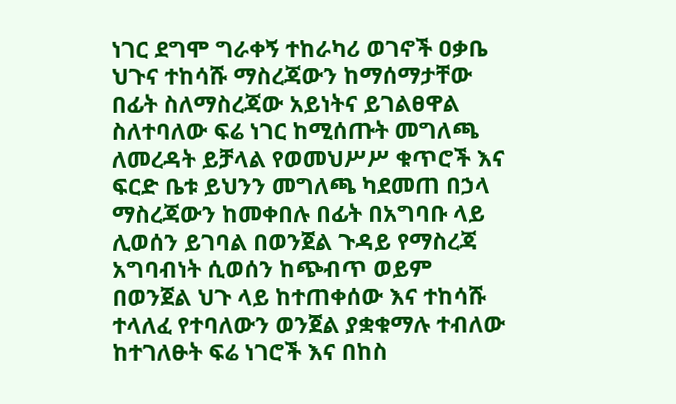ነገር ደግሞ ግራቀኝ ተከራካሪ ወገኖች ዐቃቤ ህጉና ተከሳሹ ማስረጃውን ከማሰማታቸው በፊት ስለማስረጃው አይነትና ይገልፀዋል ስለተባለው ፍሬ ነገር ከሚሰጡት መግለጫ ለመረዳት ይቻላል የወመህሥሥ ቁጥሮች እና ፍርድ ቤቱ ይህንን መግለጫ ካደመጠ በኃላ ማስረጃውን ከመቀበሉ በፊት በአግባቡ ላይ ሊወሰን ይገባል በወንጀል ጉዳይ የማስረጃ አግባብነት ሲወሰን ከጭብጥ ወይም በወንጀል ህጉ ላይ ከተጠቀሰው እና ተከሳሹ ተላለፈ የተባለውን ወንጀል ያቋቁማሉ ተብለው ከተገለፁት ፍሬ ነገሮች እና በከስ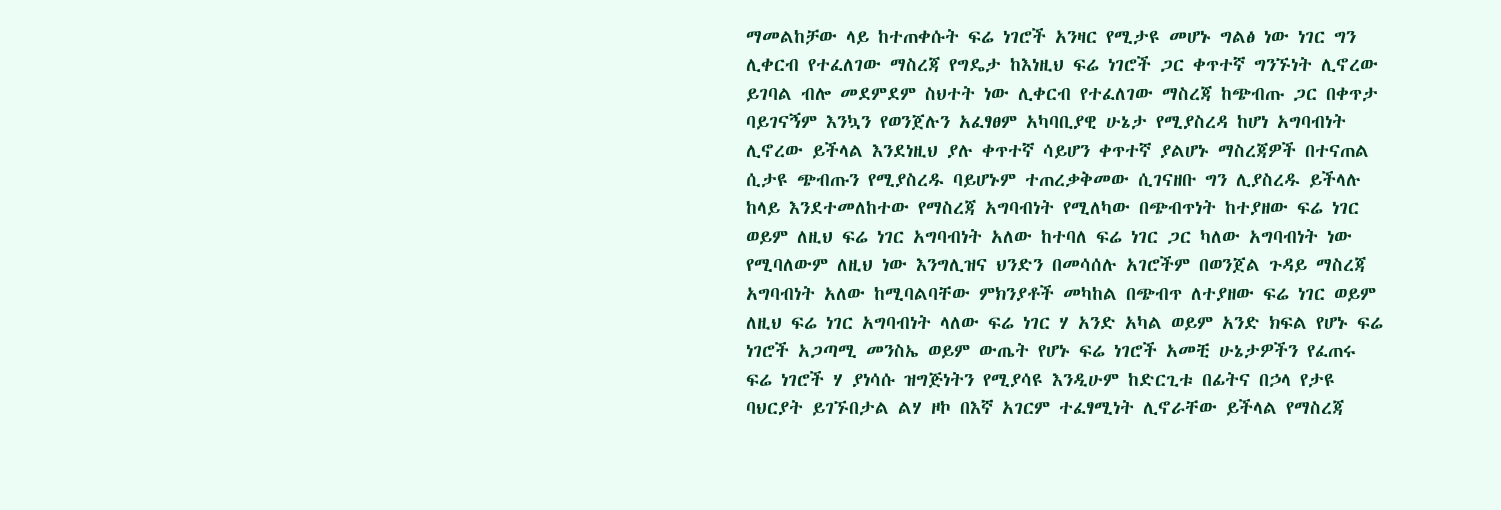ማመልከቻው ላይ ከተጠቀሱት ፍሬ ነገሮች አንዛር የሚታዩ መሆኑ ግልፅ ነው ነገር ግን ሊቀርብ የተፈለገው ማስረጃ የግዴታ ከእነዚህ ፍሬ ነገሮች ጋር ቀጥተኛ ግንኙነት ሊኖረው ይገባል ብሎ መደምደም ስህተት ነው ሊቀርብ የተፈለገው ማስረጃ ከጭብጡ ጋር በቀጥታ ባይገናኝም እንኳን የወንጀሉን አፈፃፀም አካባቢያዊ ሁኔታ የሚያስረዳ ከሆነ አግባብነት ሊኖረው ይችላል እንደነዚህ ያሉ ቀጥተኛ ሳይሆን ቀጥተኛ ያልሆኑ ማስረጃዎች በተናጠል ሲታዩ ጭብጡን የሚያስረዱ ባይሆኑም ተጠረቃቅመው ሲገናዘቡ ግን ሊያስረዱ ይችላሉ ከላይ እንደተመለከተው የማስረጃ አግባብነት የሚለካው በጭብጥነት ከተያዘው ፍሬ ነገር ወይም ለዚህ ፍሬ ነገር አግባብነት አለው ከተባለ ፍሬ ነገር ጋር ካለው አግባብነት ነው የሚባለውም ለዚህ ነው እንግሊዝና ህንድን በመሳሰሉ አገሮችም በወንጀል ጉዳይ ማስረጃ አግባብነት አለው ከሚባልባቸው ምክንያቶች መካከል በጭብጥ ለተያዘው ፍሬ ነገር ወይም ለዚህ ፍሬ ነገር አግባብነት ላለው ፍሬ ነገር ሃ አንድ አካል ወይም አንድ ክፍል የሆኑ ፍሬ ነገሮች አጋጣሚ መንስኤ ወይም ውጤት የሆኑ ፍሬ ነገሮች አመቺ ሁኔታዎችን የፈጠሩ ፍሬ ነገሮች ሃ ያነሳሱ ዝግጅነትን የሚያሳዩ እንዲሁም ከድርጊቱ በፊትና በኃላ የታዩ ባህርያት ይገኙበታል ልሃ ዞኮ በእኛ አገርም ተፈፃሚነት ሊኖራቸው ይችላል የማስረጃ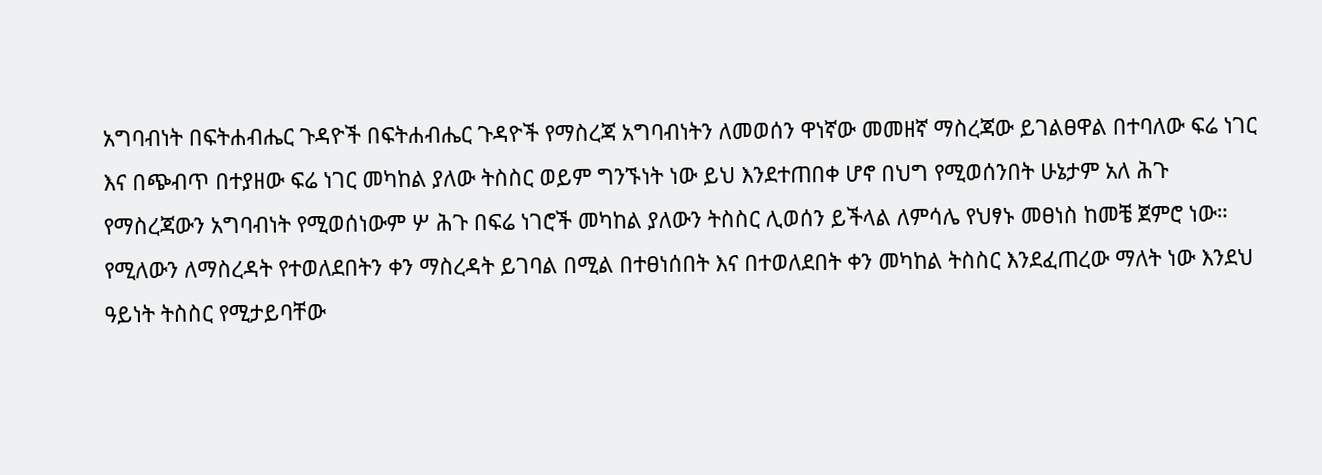አግባብነት በፍትሐብሔር ጉዳዮች በፍትሐብሔር ጉዳዮች የማስረጃ አግባብነትን ለመወሰን ዋነኛው መመዘኛ ማስረጃው ይገልፀዋል በተባለው ፍሬ ነገር እና በጭብጥ በተያዘው ፍሬ ነገር መካከል ያለው ትስስር ወይም ግንኙነት ነው ይህ እንደተጠበቀ ሆኖ በህግ የሚወሰንበት ሁኔታም አለ ሕጉ የማስረጃውን አግባብነት የሚወሰነውም ሦ ሕጉ በፍሬ ነገሮች መካከል ያለውን ትስስር ሊወሰን ይችላል ለምሳሌ የህፃኑ መፀነስ ከመቼ ጀምሮ ነው። የሚለውን ለማስረዳት የተወለደበትን ቀን ማስረዳት ይገባል በሚል በተፀነሰበት እና በተወለደበት ቀን መካከል ትስስር እንደፈጠረው ማለት ነው እንደህ ዓይነት ትስስር የሚታይባቸው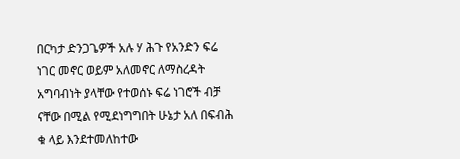በርካታ ድንጋጌዎች አሉ ሃ ሕጉ የአንድን ፍሬ ነገር መኖር ወይም አለመኖር ለማስረዳት አግባብነት ያላቸው የተወሰኑ ፍሬ ነገሮች ብቻ ናቸው በሚል የሚደነግግበት ሁኔታ አለ በፍብሕ ቁ ላይ እንደተመለከተው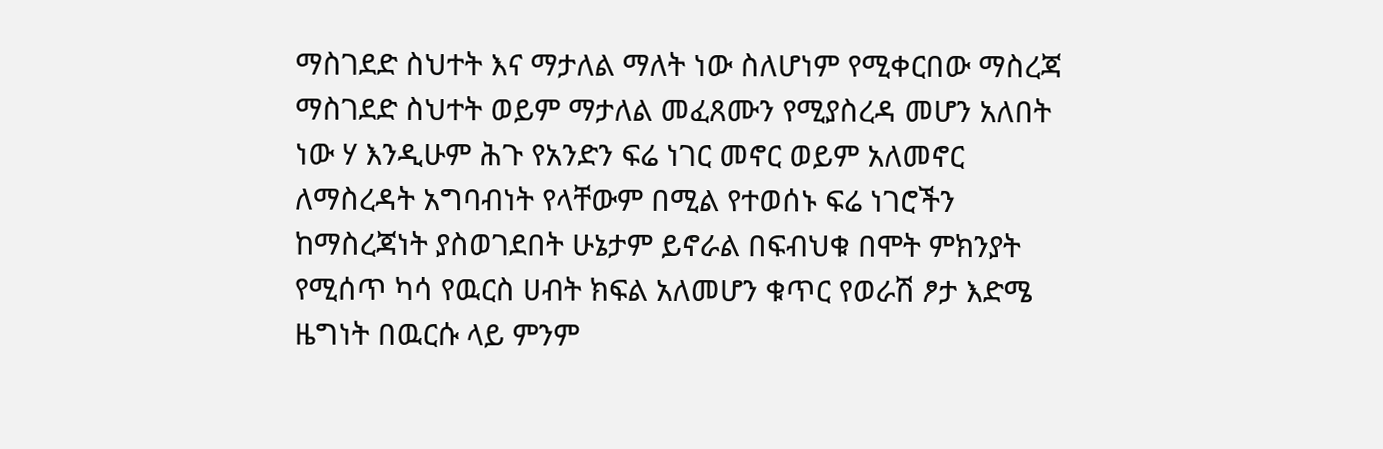ማስገደድ ስህተት እና ማታለል ማለት ነው ስለሆነም የሚቀርበው ማስረጃ ማስገደድ ስህተት ወይም ማታለል መፈጸሙን የሚያስረዳ መሆን አለበት ነው ሃ እንዲሁም ሕጉ የአንድን ፍሬ ነገር መኖር ወይም አለመኖር ለማስረዳት አግባብነት የላቸውም በሚል የተወሰኑ ፍሬ ነገሮችን ከማስረጃነት ያስወገደበት ሁኔታም ይኖራል በፍብህቁ በሞት ምክንያት የሚሰጥ ካሳ የዉርስ ሀብት ክፍል አለመሆን ቁጥር የወራሽ ፆታ እድሜ ዜግነት በዉርሱ ላይ ምንም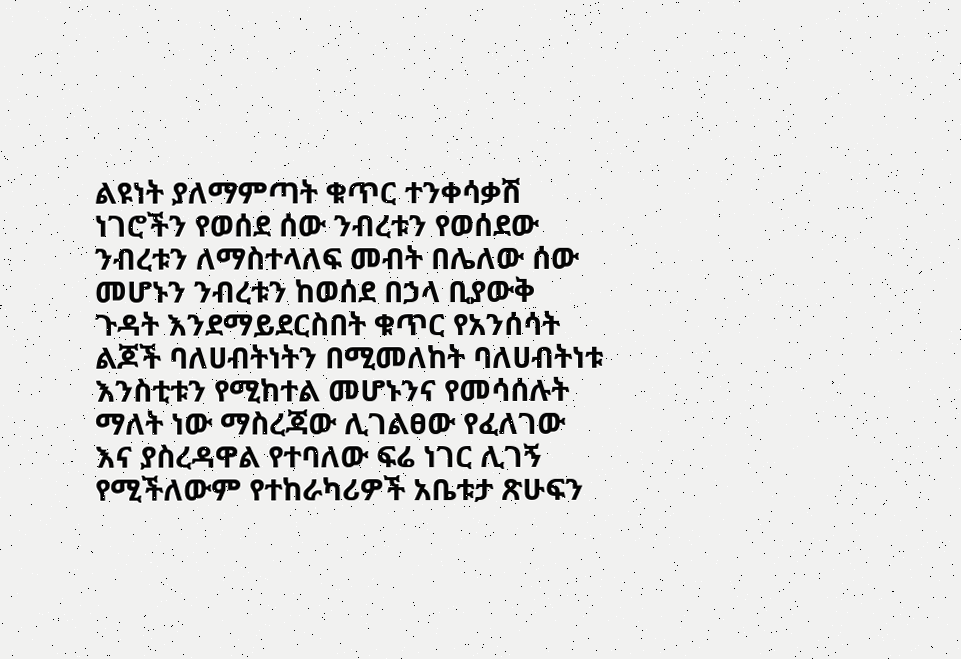ልዩነት ያለማምጣት ቁጥር ተንቀሳቃሽ ነገሮችን የወሰደ ሰው ንብረቱን የወሰደው ንብረቱን ለማስተላለፍ መብት በሌለው ሰው መሆኑን ንብረቱን ከወሰደ በኃላ ቢያውቅ ጉዳት እንደማይደርስበት ቁጥር የአንሰሳት ልጆች ባለሀብትነትን በሚመለከት ባለሀብትነቱ እንስቲቱን የሚከተል መሆኑንና የመሳሰሉት ማለት ነው ማስረጃው ሊገልፀው የፈለገው እና ያስረዳዋል የተባለው ፍሬ ነገር ሊገኝ የሚችለውም የተከራካሪዎች አቤቱታ ጽሁፍን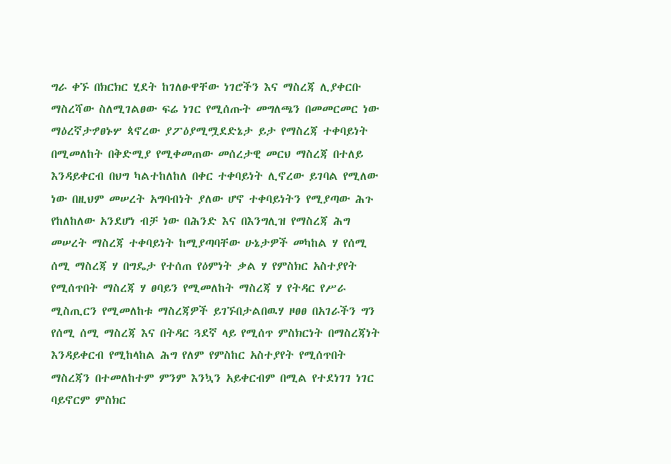ግራ ቀኙ በክርክር ሂደት ከገለፁዋቸው ነገሮችን እና ማስረጃ ሊያቀርቡ ማስረሻው ስለሚገልፀው ፍሬ ነገር የሚሰጡት መግለጫን በመመርመር ነው ማዕረኛታፇፀኑሦ ጳኖረው ያፖዕያሚሟደድኔታ ይታ የማስረጃ ተቀባይነት በሚመለከት በቅድሚያ የሚቀመጠው መሰረታዊ መርህ ማስረጃ በተለይ እንዳይቀርብ በህግ ካልተከለከለ በቀር ተቀባይነት ሊኖረው ይገባል የሚለው ነው በዚህም መሠረት አግባብነት ያለው ሆኖ ተቀባይነትን የሚያጣው ሕጉ የከለከለው አንደሆነ ብቻ ነው በሕንድ እና በእንግሊዝ የማስረጃ ሕግ መሠረት ማስረጃ ተቀባይነት ከሚያጣባቸው ሁኔታዎች መካከል ሃ የሰሚ ሰሚ ማስረጃ ሃ በግዴታ የተሰጠ የዕምነት ቃል ሃ የምስክር አስተያየት የሚሰጥበት ማስረጃ ሃ ፀባይን የሚመለከት ማስረጃ ሃ የትዳር የሥራ ሚስጢርን የሚመለከቱ ማስረጃዎች ይገኙበታልበዉሃ ዞፀፀ በአገራችን ግን የሰሚ ሰሚ ማስረጃ እና በትዳር ጓደኛ ላይ የሚሰጥ ምስክርነት በማስረጃነት እንዳይቀርብ የሚከላከል ሕግ የለም የምስከር አስተያየት የሚሰጥበት ማስረጃን በተመለከተም ምንም እንኳን አይቀርብም በሚል የተደነገገ ነገር ባይኖርም ምስክር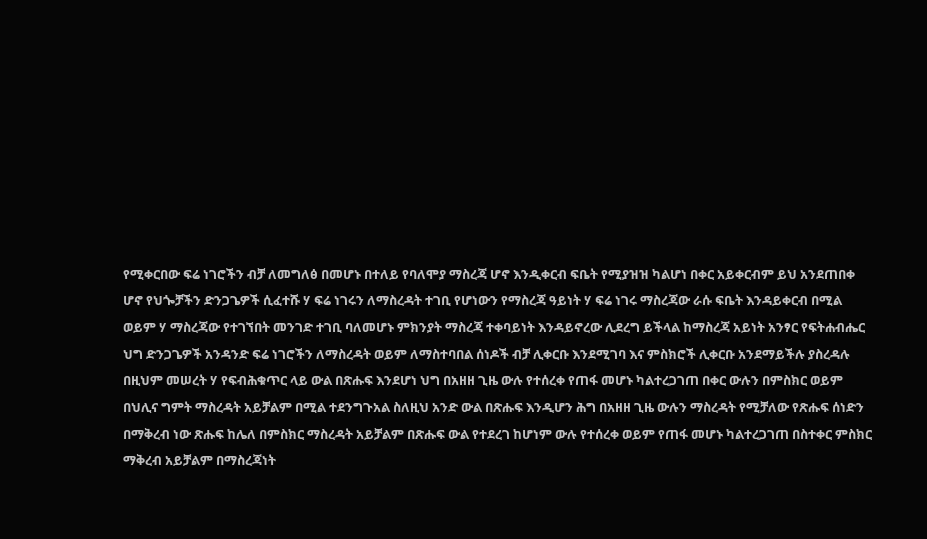የሚቀርበው ፍሬ ነገሮችን ብቻ ለመግለፅ በመሆኑ በተለይ የባለሞያ ማስረጃ ሆኖ እንዲቀርብ ፍቤት የሚያዝዝ ካልሆነ በቀር አይቀርብም ይህ አንደጠበቀ ሆኖ የህጐቻችን ድንጋጌዎች ሲፈተሹ ሃ ፍሬ ነገሩን ለማስረዳት ተገቢ የሆነውን የማስረጃ ዓይነት ሃ ፍሬ ነገሩ ማስረጃው ራሱ ፍቤት እንዳይቀርብ በሚል ወይም ሃ ማስረጃው የተገኘበት መንገድ ተገቢ ባለመሆኑ ምክንያት ማስረጃ ተቀባይነት እንዳይኖረው ሊደረግ ይችላል ከማስረጃ አይነት አንፃር የፍትሐብሔር ህግ ድንጋጌዎች አንዳንድ ፍሬ ነገሮችን ለማስረዳት ወይም ለማስተባበል ሰነዶች ብቻ ሊቀርቡ እንደሚገባ እና ምስክሮች ሊቀርቡ አንደማይችሉ ያስረዳሉ በዚህም መሠረት ሃ የፍብሕቁጥር ላይ ውል በጽሑፍ እንደሆነ ህግ በአዘዘ ጊዜ ውሉ የተሰረቀ የጠፋ መሆኑ ካልተረጋገጠ በቀር ውሉን በምስክር ወይም በህሊና ግምት ማስረዳት አይቻልም በሚል ተደንግጉአል ስለዚህ አንድ ውል በጽሑፍ እንዲሆን ሕግ በአዘዘ ጊዜ ውሉን ማስረዳት የሚቻለው የጽሑፍ ሰነድን በማቅረብ ነው ጽሑፍ ከሌለ በምስክር ማስረዳት አይቻልም በጽሑፍ ውል የተደረገ ከሆነም ውሉ የተሰረቀ ወይም የጠፋ መሆኑ ካልተረጋገጠ በስተቀር ምስክር ማቅረብ አይቻልም በማስረጃነት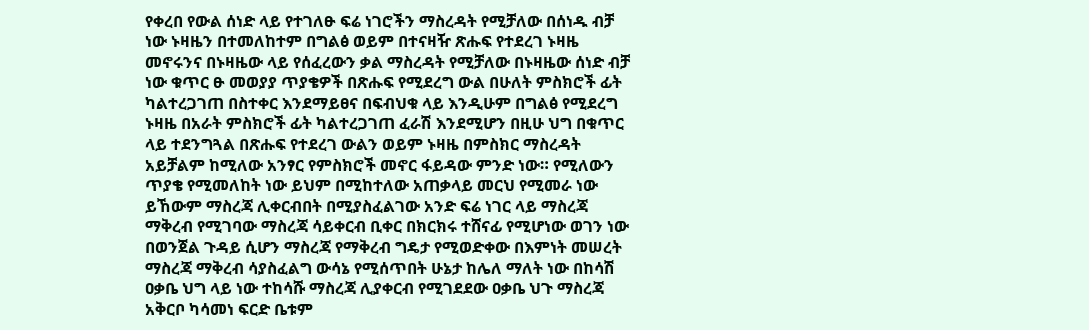የቀረበ የውል ሰነድ ላይ የተገለፁ ፍሬ ነገሮችን ማስረዳት የሚቻለው በሰነዱ ብቻ ነው ኑዛዜን በተመለከተም በግልፅ ወይም በተናዛዥ ጽሑፍ የተደረገ ኑዛዜ መኖሩንና በኑዛዜው ላይ የሰፈረውን ቃል ማስረዳት የሚቻለው በኑዛዜው ሰነድ ብቻ ነው ቁጥር ፁ መወያያ ጥያቄዎች በጽሑፍ የሚደረግ ውል በሁለት ምስክሮች ፊት ካልተረጋገጠ በስተቀር እንደማይፀና በፍብህቁ ላይ እንዲሁም በግልፅ የሚደረግ ኑዛዜ በአራት ምስክሮች ፊት ካልተረጋገጠ ፈራሽ እንደሚሆን በዚሁ ህግ በቁጥር ላይ ተደንግጓል በጽሑፍ የተደረገ ውልን ወይም ኑዛዜ በምስክር ማስረዳት አይቻልም ከሚለው አንፃር የምስክሮች መኖር ፋይዳው ምንድ ነው። የሚለውን ጥያቄ የሚመለከት ነው ይህም በሚከተለው አጠቃላይ መርህ የሚመራ ነው ይኸውም ማስረጃ ሊቀርብበት በሚያስፈልገው አንድ ፍሬ ነገር ላይ ማስረጃ ማቅረብ የሚገባው ማስረጃ ሳይቀርብ ቢቀር በክርክሩ ተሸናፊ የሚሆነው ወገን ነው በወንጀል ጉዳይ ሲሆን ማስረጃ የማቅረብ ግዴታ የሚወድቀው በእምነት መሠረት ማስረጃ ማቅረብ ሳያስፈልግ ውሳኔ የሚሰጥበት ሁኔታ ከሌለ ማለት ነው በከሳሽ ዐቃቤ ህግ ላይ ነው ተከሳሹ ማስረጃ ሊያቀርብ የሚገደደው ዐቃቤ ህጉ ማስረጃ አቅርቦ ካሳመነ ፍርድ ቤቱም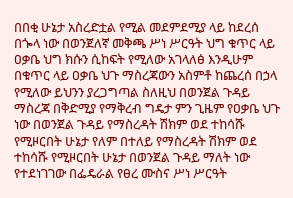በበቂ ሁኔታ አስረድቷል የሚል መደምደሚያ ላይ ከደረሰ በጐላ ነው በወንጀለኛ መቅጫ ሥነ ሥርዓት ህግ ቁጥር ላይ ዐቃቤ ህግ ክሱን ሲከፍት የሚለው አገላለፅ እንዲሁም በቁጥር ላይ ዐቃቤ ህጉ ማስረጃውን አስምቶ ከጨረሰ በኃላ የሚለው ይህንን ያረጋግጣል ስለዚህ በወንጀል ጉዳይ ማስረጃ በቅድሚያ የማቅረብ ግዴታ ምን ጊዜም የዐቃቤ ህጉ ነው በወንጀል ጉዳይ የማስረዳት ሽክም ወደ ተከሳሹ የሚዞርበት ሁኔታ የለም በተለይ የማስረዳት ሽክም ወደ ተከሳሹ የሚዞርበት ሁኔታ በወንጀል ጉዳይ ማለት ነው የተደነገገው በፌዴራል የፀረ ሙስና ሥነ ሥርዓት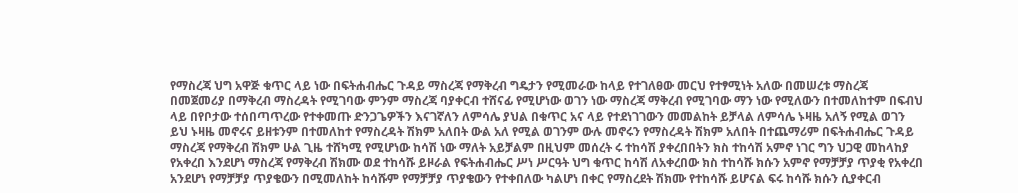የማስረጃ ህግ አዋጅ ቁጥር ላይ ነው በፍትሐብሔር ጉዳይ ማስረጃ የማቅረብ ግዴታን የሚመራው ከላይ የተገለፀው መርህ የተፃሚነት አለው በመሠረቱ ማስረጃ በመጀመሪያ በማቅረብ ማስረዳት የሚገባው ምንም ማስረጃ ባያቀርብ ተሸናፊ የሚሆነው ወገን ነው ማስረጃ ማቅረብ የሚገባው ማን ነው የሚለውን በተመለከተም በፍብህ ላይ በየቦታው ተሰበጣጥረው የተቀመጡ ድንጋጌዎችን እናገኛለን ለምሳሌ ያህል በቁጥር አና ላይ የተደነገገውን መመልከት ይቻላል ለምሳሌ ኑዛዜ አለኝ የሚል ወገን ይህ ኑዛዜ መኖሩና ይዘቱንም በተመለከተ የማስረዳት ሽክም አለበት ውል አለ የሚል ወገንም ውሉ መኖሩን የማስረዳት ሽክም አለበት በተጨማሪም በፍትሐብሔር ጉዳይ ማስረጃ የማቅረብ ሽክም ሁል ጊዜ ተሸካሚ የሚሆነው ከሳሽ ነው ማለት አይቻልም በዚህም መሰረት ሩ ተከሳሽ ያቀረበበትን ክስ ተከሳሽ አምኖ ነገር ግን ህጋዊ መከላከያ የአቀረበ እንደሆነ ማስረጃ የማቅረብ ሽክሙ ወደ ተከሳሹ ይዞራል የፍትሐብሔር ሥነ ሥርዓት ህግ ቁጥር ከሳሽ ለአቀረበው ክስ ተከሳሹ ክሱን አምኖ የማቻቻያ ጥያቂ የአቀረበ አንደሆነ የማቻቻያ ጥያቄውን በሚመለከት ከሳሹም የማቻቻያ ጥያቄውን የተቀበለው ካልሆነ በቀር የማስረደት ሽክሙ የተከሳሹ ይሆናል ፍሩ ከሳሹ ክሱን ሲያቀርብ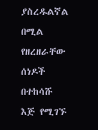ያስረዱልኛል በሚል የዘረዘራቸው ሰነዶች በተከሳሹ እጅ የሚገኙ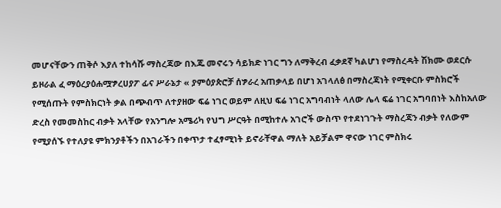መሆናቸውን ጠቅሶ እያለ ተከሳሹ ማስረጃው በእጁ መኖሩን ሳይክድ ነገር ግን ለማቅረብ ፈቃደኛ ካልሆነ የማስረዳት ሽክሙ ወደርሱ ይዞራል ፈ ማዕረያዕሐሟፇረሀያፖ ፊና ሥራኔታ « ያምዕያጵሮቻ ሰፇራረ አጠቃላይ በሆነ አገላለፅ በማስረጃነት የሚቀርቡ ምስክሮች የሚሰጡት የምስክርነት ቃል በጭብጥ ለተያዘው ፍሬ ነገር ወይም ለዚህ ፍሬ ነገር አግባብነት ላለው ሌላ ፍሬ ነገር አግባበነት እስከአለው ድረስ የመመስከር ብቃት አላቸው የአንግሎ አሜሪካ የህግ ሥርዓት በሚከተሉ አገሮች ውስጥ የተደነገጉት ማስረጃን ብቃት የለውም የሚያሰኙ የተለያዩ ምክንያቶችን በአገራችን በቀጥታ ተፈፃሚነት ይኖራቸዋል ማለት አይቻልም ዋናው ነገር ምስክሩ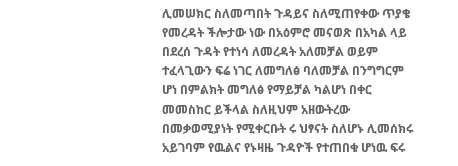ሊመሠክር ስለመጣበት ጉዳይና ስለሚጠየቀው ጥያቄ የመረዳት ችሎታው ነው በአዕምሮ መናወጽ በአካል ላይ በደረሰ ጉዳት የተነሳ ለመረዳት አለመቻል ወይም ተፈላጊውን ፍሬ ነገር ለመግለፅ ባለመቻል በንግግርም ሆነ በምልክት መግለፅ የማይቻል ካልሆነ በቀር መመስከር ይችላል ስለዚህም አዘውትረው በመቃወሚያነት የሚቀርቡት ሩ ህፃናት ስለሆኑ ሊመሰክሩ አይገባም የዉልና የኑዛዜ ጉዳዮች የተጠበቁ ሆነዉ ፍሩ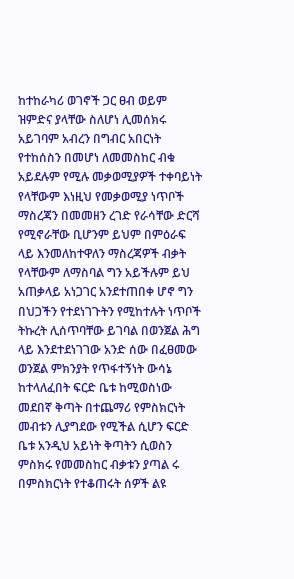ከተከራካሪ ወገኖች ጋር ፀብ ወይም ዝምድና ያላቸው ስለሆነ ሊመሰክሩ አይገባም አብረን በግብር አበርነት የተከሰስን በመሆነ ለመመስከር ብቁ አይደሉም የሚሉ መቃወሚያዎች ተቀባይነት የላቸውም እነዚህ የመቃወሚያ ነጥቦች ማስረጃን በመመዘን ረገድ የራሳቸው ድርሻ የሚኖራቸው ቢሆንም ይህም በምዕራፍ ላይ እንመለከተዋለን ማስረጃዎች ብቃት የላቸውም ለማስባል ግን አይችሉም ይህ አጠቃላይ አነጋገር አንደተጠበቀ ሆኖ ግን በህጋችን የተደነገጉትን የሚከተሉት ነጥቦች ትኩረት ሊሰጥባቸው ይገባል በወንጀል ሕግ ላይ እንደተደነገገው አንድ ሰው በፈፀመው ወንጀል ምክንያት የጥፋተኝነት ውሳኔ ከተላለፈበት ፍርድ ቤቱ ከሚወስነው መደበኛ ቅጣት በተጨማሪ የምስክርነት መብቱን ሊያግደው የሚችል ሲሆን ፍርድ ቤቱ አንዲህ አይነት ቅጣትን ሲወስን ምስክሩ የመመስከር ብቃቱን ያጣል ሩ በምስክርነት የተቆጠሩት ሰዎች ልዩ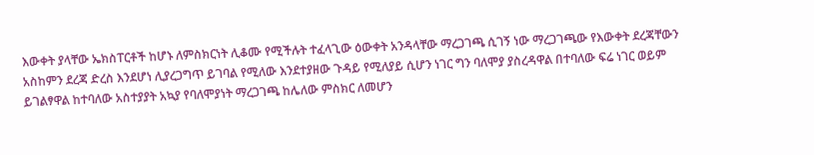እውቀት ያላቸው ኤክስፐርቶች ከሆኑ ለምስክርነት ሊቆሙ የሚችሉት ተፈላጊው ዕውቀት አንዳላቸው ማረጋገጫ ሲገኝ ነው ማረጋገጫው የእውቀት ደረጃቸውን አስከምን ደረጃ ድረስ እንደሆነ ሊያረጋግጥ ይገባል የሚለው እንደተያዘው ጉዳይ የሚለያይ ሲሆን ነገር ግን ባለሞያ ያስረዳዋል በተባለው ፍሬ ነገር ወይም ይገልፃዋል ከተባለው አስተያያት አኳያ የባለሞያነት ማረጋገጫ ከሌለው ምስክር ለመሆን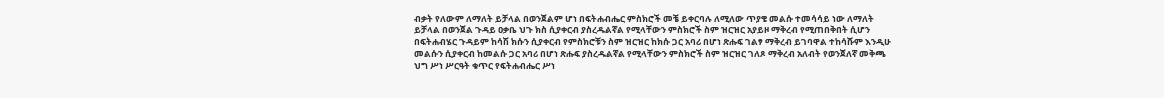ብቃት የለውም ለማለት ይቻላል በወንጀልም ሆነ በፍትሐብሔር ምስክሮች መቼ ይቀርባሉ ለሚለው ጥያቄ መልሱ ተመሳሳይ ነው ለማለት ይቻላል በወንጀል ጉዳይ ዐቃቤ ህጉ ክስ ሲያቀርብ ያስረዱልኛል የሚላቸውን ምስክሮች ስም ዝርዝር አያይዞ ማቅረብ የሚጠበቅበት ሲሆን በፍትሐብሄር ጉዳይም ከሳሽ ክሱን ሲያቀርብ የምስክሮቹን ስም ዝርዝር ከክሱ ጋር አባሪ በሆነ ጽሑፍ ገልፃ ማቅረብ ይገባዋል ተከሳሹም እንዲሁ መልሱን ሲያቀርብ ከመልሱ ጋር አባሪ በሆነ ጽሑፍ ያስረዱልኛል የሚላቸውን ምስክሮች ስም ዝርዝር ገለጾ ማቅረብ አለብት የወንጀለኛ መቅጫ ህግ ሥነ ሥርዓት ቁጥር የፍትሐብሔር ሥነ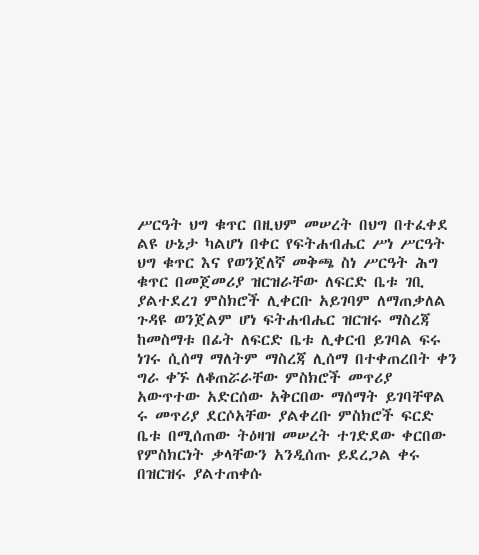ሥርዓት ህግ ቁጥር በዚህም መሠረት በህግ በተፈቀደ ልዩ ሁኔታ ካልሆነ በቀር የፍትሐብሔር ሥነ ሥርዓት ህግ ቁጥር እና የወንጀለኛ መቅጫ ስነ ሥርዓት ሕግ ቁጥር በመጀመሪያ ዝርዝራቸው ለፍርድ ቤቱ ገቢ ያልተደረገ ምስክሮች ሊቀርቡ አይገባም ለማጠቃለል ጉዳዩ ወንጀልም ሆነ ፍትሐብሔር ዝርዝሩ ማስረጃ ከመስማቱ በፊት ለፍርድ ቤቱ ሊቀርብ ይገባል ፍሩ ነገሩ ሲሰማ ማለትም ማስረጃ ሊሰማ በተቀጠረበት ቀን ግራ ቀኙ ለቆጠሯራቸው ምስክሮች መጥሪያ አውጥተው አድርሰው አቅርበው ማሰማት ይገባቸዋል ሩ መጥሪያ ደርሶአቸው ያልቀረቡ ምስክሮች ፍርድ ቤቱ በሚሰጠው ትዕዛዝ መሠረት ተገድደው ቀርበው የምስክርነት ቃላቸውን አንዲሰጡ ይደረጋል ቀሩ በዝርዝሩ ያልተጠቀሱ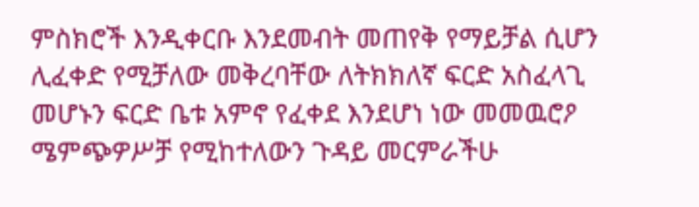ምስክሮች እንዲቀርቡ እንደመብት መጠየቅ የማይቻል ሲሆን ሊፈቀድ የሚቻለው መቅረባቸው ለትክክለኛ ፍርድ አስፈላጊ መሆኑን ፍርድ ቤቱ አምኖ የፈቀደ እንደሆነ ነው መመዉሮዖ ሜምጭዎሥቻ የሚከተለውን ጉዳይ መርምራችሁ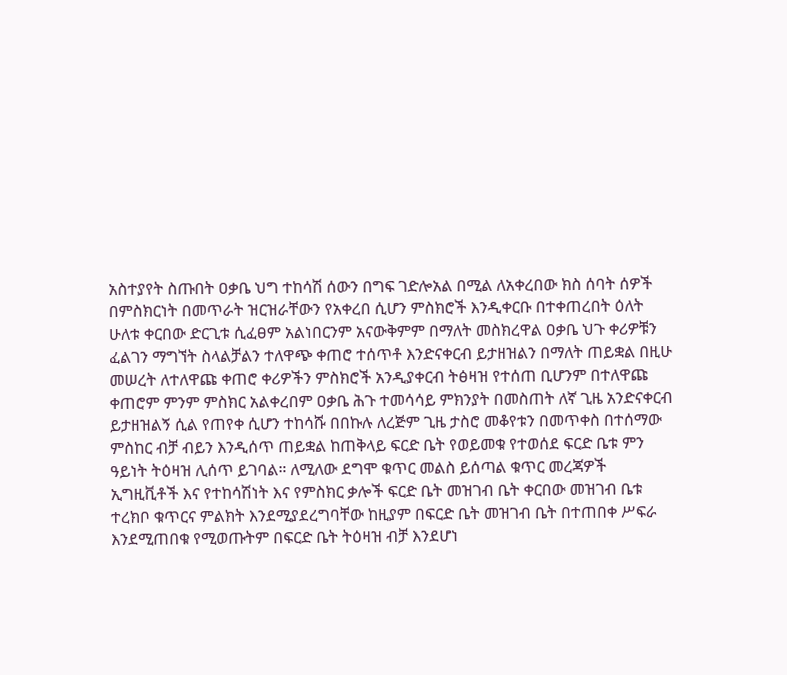አስተያየት ስጡበት ዐቃቤ ህግ ተከሳሽ ሰውን በግፍ ገድሎአል በሚል ለአቀረበው ክስ ሰባት ሰዎች በምስክርነት በመጥራት ዝርዝራቸውን የአቀረበ ሲሆን ምስክሮች እንዲቀርቡ በተቀጠረበት ዕለት ሁለቱ ቀርበው ድርጊቱ ሲፈፀም አልነበርንም አናውቅምም በማለት መስክረዋል ዐቃቤ ህጉ ቀሪዎቹን ፈልገን ማግኘት ስላልቻልን ተለዋጭ ቀጠሮ ተሰጥቶ እንድናቀርብ ይታዘዝልን በማለት ጠይቋል በዚሁ መሠረት ለተለዋጩ ቀጠሮ ቀሪዎችን ምስክሮች አንዲያቀርብ ትፅዛዝ የተሰጠ ቢሆንም በተለዋጩ ቀጠሮም ምንም ምስክር አልቀረበም ዐቃቤ ሕጉ ተመሳሳይ ምክንያት በመስጠት ለኛ ጊዜ አንድናቀርብ ይታዘዝልኝ ሲል የጠየቀ ሲሆን ተከሳሹ በበኩሉ ለረጅም ጊዜ ታስሮ መቆየቱን በመጥቀስ በተሰማው ምስከር ብቻ ብይን እንዲሰጥ ጠይቋል ከጠቅላይ ፍርድ ቤት የወይመቁ የተወሰደ ፍርድ ቤቱ ምን ዓይነት ትዕዛዝ ሊሰጥ ይገባል። ለሚለው ደግሞ ቁጥር መልስ ይሰጣል ቁጥር መረጃዎች ኢግዚቪቶች እና የተከሳሽነት እና የምስክር ቃሎች ፍርድ ቤት መዝገብ ቤት ቀርበው መዝገብ ቤቱ ተረክቦ ቁጥርና ምልክት እንደሚያደረግባቸው ከዚያም በፍርድ ቤት መዝገብ ቤት በተጠበቀ ሥፍራ እንደሚጠበቁ የሚወጡትም በፍርድ ቤት ትዕዛዝ ብቻ እንደሆነ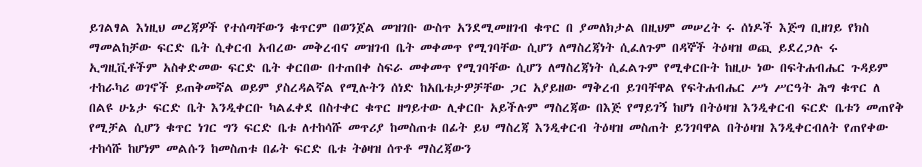ይገልፃል እነዚህ መረጃዎች የተሰጣቸውን ቁጥርም በወንጀል መዝገቡ ውስጥ አንደሚመዘገብ ቁጥር በ ያመለክታል በዚህም መሠረት ሩ ሰነዶች እጅግ ቢዘገይ የክስ ማመልከቻው ፍርድ ቤት ሲቀርብ አብረው መቅረብና መዝገብ ቤት መቀመጥ የሚገባቸው ሲሆን ለማስረጃነት ሲፈለጉም በዳኞች ትዕዛዝ ወጪ ይደረጋሉ ሩ ኢግዚቪቶችም አስቀድመው ፍርድ ቤት ቀርበው በተጠበቀ ስፍራ መቀመጥ የሚገባቸው ሲሆን ለማስረጃነት ሲፈልጉም የሚቀርቡት ከዚሁ ነው በፍትሐብሔር ጉዳይም ተከራካሪ ወገኖች ይጠቅመኛል ወይም ያስረዳልኛል የሚሉትን ሰነድ ከአቤቱታዎቻቸው ጋር አያይዘው ማቅረብ ይገባቸዋል የፍትሐብሔር ሥነ ሥርዓት ሕግ ቁጥር ለ በልዩ ሁኔታ ፍርድ ቤት እንዲቀርቡ ካልፈቀደ በስተቀር ቁጥር ዘግይተው ሊቀርቡ አይችሉም ማስረጃው በእጅ የማይገኝ ከሆነ በትዕዛዝ እንዲቀርብ ፍርድ ቤቱን መጠየቅ የሚቻል ሲሆን ቁጥር ነገር ግን ፍርድ ቤቱ ለተከሳሹ መጥሪያ ከመስጠቱ በፊት ይህ ማስረጃ እንዲቀርብ ትዕዛዝ መስጠት ይንገባዋል በትዕዛዝ እንዲቀርብለት የጠየቀው ተከሳሹ ከሆነም መልሱን ከመስጠቱ በፊት ፍርድ ቤቱ ትፅዛዝ ሰጥቶ ማስረጃውን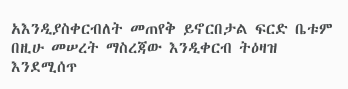አእንዲያስቀርብለት መጠየቅ ይኖርበታል ፍርድ ቤቱም በዚሁ መሠረት ማስረጃው እንዲቀርብ ትዕዛዝ እንደሚሰጥ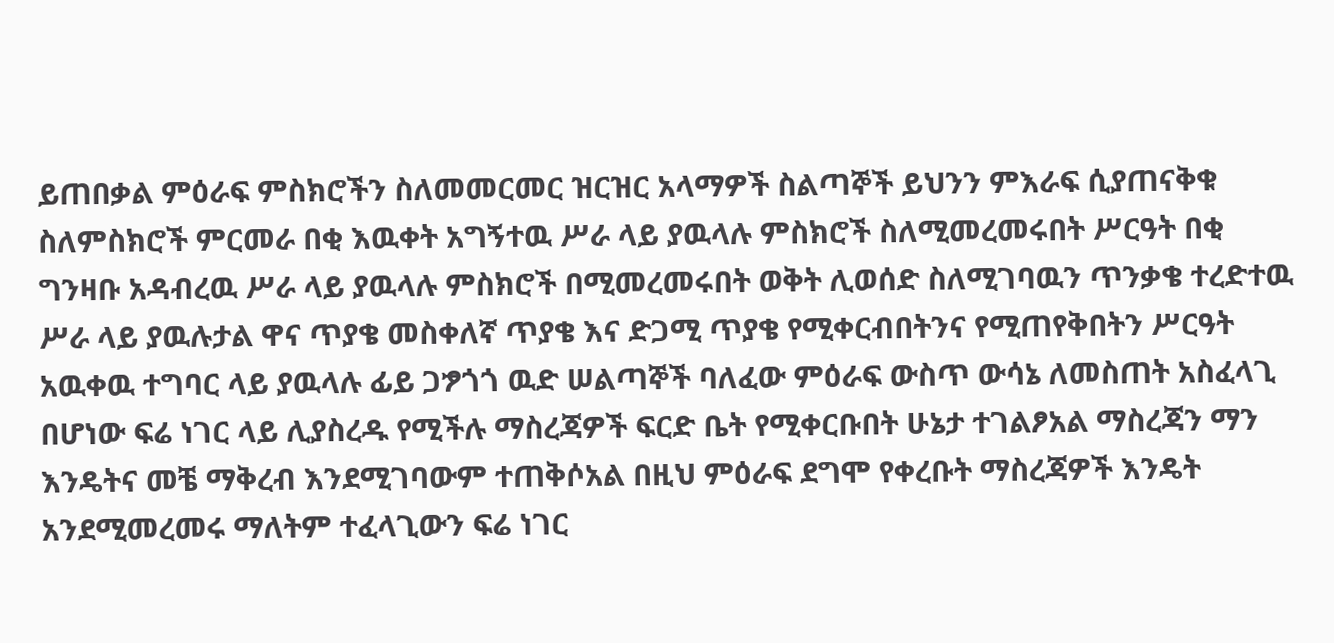ይጠበቃል ምዕራፍ ምስክሮችን ስለመመርመር ዝርዝር አላማዎች ስልጣኞች ይህንን ምእራፍ ሲያጠናቅቁ ስለምስክሮች ምርመራ በቂ እዉቀት አግኝተዉ ሥራ ላይ ያዉላሉ ምስክሮች ስለሚመረመሩበት ሥርዓት በቂ ግንዛቡ አዳብረዉ ሥራ ላይ ያዉላሉ ምስክሮች በሚመረመሩበት ወቅት ሊወሰድ ስለሚገባዉን ጥንቃቄ ተረድተዉ ሥራ ላይ ያዉሉታል ዋና ጥያቄ መስቀለኛ ጥያቄ እና ድጋሚ ጥያቄ የሚቀርብበትንና የሚጠየቅበትን ሥርዓት አዉቀዉ ተግባር ላይ ያዉላሉ ፊይ ጋፇጎጎ ዉድ ሠልጣኞች ባለፈው ምዕራፍ ውስጥ ውሳኔ ለመስጠት አስፈላጊ በሆነው ፍሬ ነገር ላይ ሊያስረዱ የሚችሉ ማስረጃዎች ፍርድ ቤት የሚቀርቡበት ሁኔታ ተገልፆአል ማስረጃን ማን እንዴትና መቼ ማቅረብ እንደሚገባውም ተጠቅሶአል በዚህ ምዕራፍ ደግሞ የቀረቡት ማስረጃዎች እንዴት አንደሚመረመሩ ማለትም ተፈላጊውን ፍሬ ነገር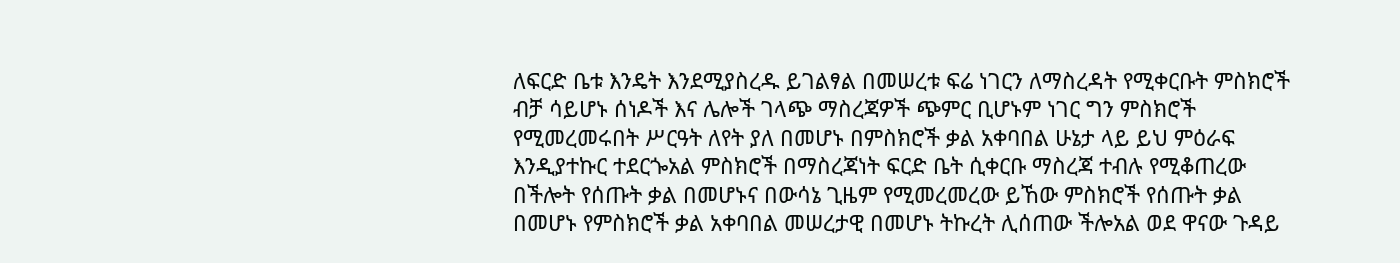ለፍርድ ቤቱ እንዴት እንደሚያስረዱ ይገልፃል በመሠረቱ ፍሬ ነገርን ለማስረዳት የሚቀርቡት ምስክሮች ብቻ ሳይሆኑ ሰነዶች እና ሌሎች ገላጭ ማስረጃዎች ጭምር ቢሆኑም ነገር ግን ምስክሮች የሚመረመሩበት ሥርዓት ለየት ያለ በመሆኑ በምስክሮች ቃል አቀባበል ሁኔታ ላይ ይህ ምዕራፍ እንዲያተኩር ተደርጐአል ምስክሮች በማስረጃነት ፍርድ ቤት ሲቀርቡ ማስረጃ ተብሉ የሚቆጠረው በችሎት የሰጡት ቃል በመሆኑና በውሳኔ ጊዜም የሚመረመረው ይኸው ምስክሮች የሰጡት ቃል በመሆኑ የምስክሮች ቃል አቀባበል መሠረታዊ በመሆኑ ትኩረት ሊሰጠው ችሎአል ወደ ዋናው ጉዳይ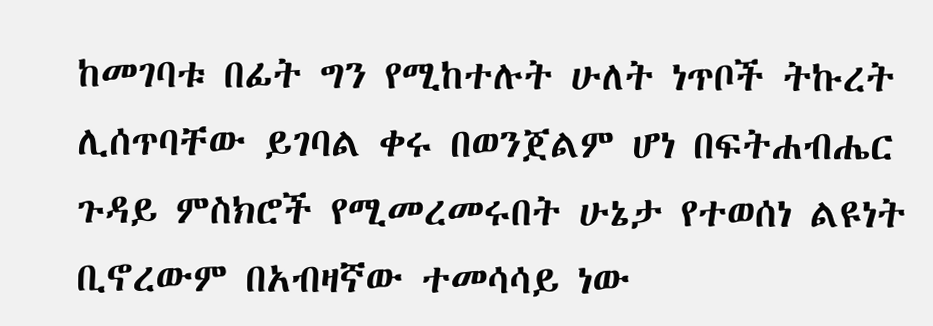ከመገባቱ በፊት ግን የሚከተሉት ሁለት ነጥቦች ትኩረት ሊሰጥባቸው ይገባል ቀሩ በወንጀልም ሆነ በፍትሐብሔር ጉዳይ ምስክሮች የሚመረመሩበት ሁኔታ የተወሰነ ልዩነት ቢኖረውም በአብዛኛው ተመሳሳይ ነው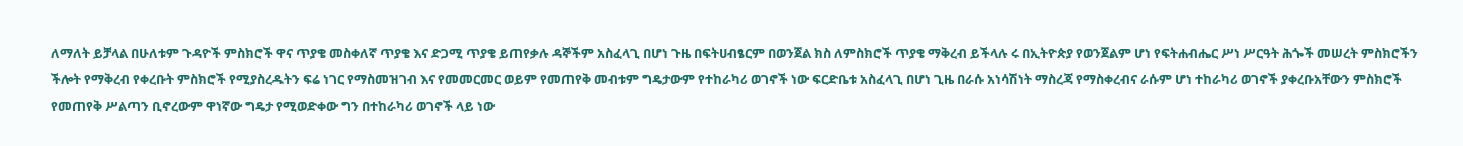ለማለት ይቻላል በሁለቱም ጉዳዮች ምስክሮች ዋና ጥያቄ መስቀለኛ ጥያቄ እና ድጋሚ ጥያቄ ይጠየቃሉ ዳኞችም አስፈላጊ በሆነ ጉዜ በፍትሀብፄርም በወንጀል ክስ ለምስክሮች ጥያቄ ማቅረብ ይችላሉ ሩ በኢትዮጵያ የወንጀልም ሆነ የፍትሐብሔር ሥነ ሥርዓት ሕጐች መሠረት ምስክሮችን ችሎት የማቅረብ የቀረቡት ምስክሮች የሚያስረዱትን ፍሬ ነገር የማስመዝገብ እና የመመርመር ወይም የመጠየቅ መብቱም ግዴታውም የተከራካሪ ወገኖች ነው ፍርድቤቱ አስፈላጊ በሆነ ጊዜ በራሱ አነሳሽነት ማስረጃ የማስቀረብና ራሱም ሆነ ተከራካሪ ወገኖች ያቀረቡአቸውን ምስክሮች የመጠየቅ ሥልጣን ቢኖረውም ዋነኛው ግዴታ የሚወድቀው ግን በተከራካሪ ወገኖች ላይ ነው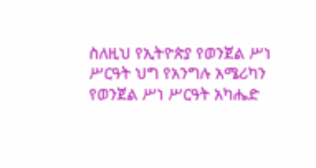ስለዚህ የኢትዮጵያ የወንጀል ሥነ ሥርዓት ህግ የአንግሉ አሜሪካን የወንጀል ሥነ ሥርዓት አካሔድ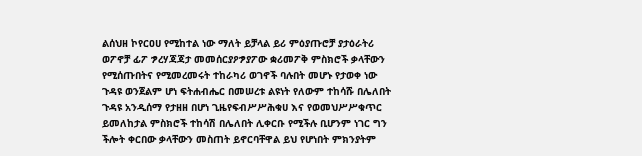ልሰህዘ ኮየርዐሀ የሚከተል ነው ማለት ይቻላል ይሪ ምዕያጡሮቻ ያታዕራትሪ ወፖኖቻ ፊፖ ፇረሃጃጃታ መመሰርያዖፇያፖው ቋሪመፖቅ ምስክሮች ቃላቸውን የሚሰጡበትና የሚመረመሩት ተከራካሪ ወገኖች ባሉበት መሆኑ የታወቀ ነው ጉዳዩ ወንጀልም ሆነ ፍትሐብሔር በመሠረቱ ልዩነት የለውም ተከሳሹ በሌለበት ጉዳዩ አንዲሰማ የታዘዘ በሆነ ጊዜየፍብሥሥሕቁሀ እና የወመህሥሥቁጥር ይመለከታል ምስክሮች ተከሳሽ በሌለበት ሊቀርቡ የሚችሉ ቢሆንም ነገር ግን ችሎት ቀርበው ቃላቸውን መስጠት ይኖርባቸዋል ይህ የሆነበት ምክንያትም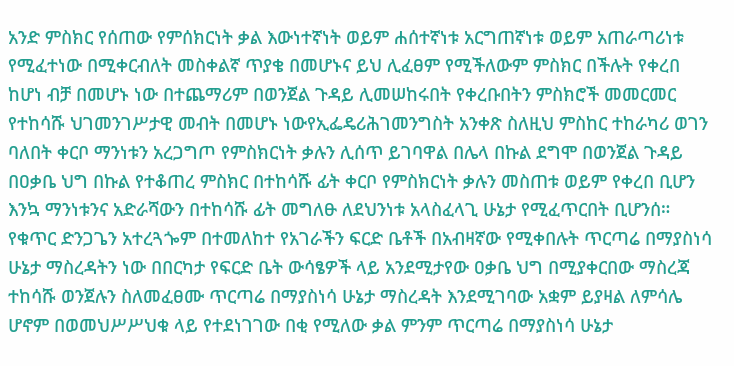አንድ ምስክር የሰጠው የምሰክርነት ቃል እውነተኛነት ወይም ሐሰተኛነቱ አርግጠኛነቱ ወይም አጠራጣሪነቱ የሚፈተነው በሚቀርብለት መስቀልኛ ጥያቄ በመሆኑና ይህ ሊፈፀም የሚችለውም ምስክር በችሉት የቀረበ ከሆነ ብቻ በመሆኑ ነው በተጨማሪም በወንጀል ጉዳይ ሊመሠከሩበት የቀረቡበትን ምስክሮች መመርመር የተከሳሹ ህገመንገሥታዊ መብት በመሆኑ ነውየኢፌዴሪሕገመንግስት አንቀጽ ስለዚህ ምስከር ተከራካሪ ወገን ባለበት ቀርቦ ማንነቱን አረጋግጦ የምስክርነት ቃሉን ሊሰጥ ይገባዋል በሌላ በኩል ደግሞ በወንጀል ጉዳይ በዐቃቤ ህግ በኩል የተቆጠረ ምስክር በተከሳሹ ፊት ቀርቦ የምስክርነት ቃሉን መስጠቱ ወይም የቀረበ ቢሆን እንኳ ማንነቱንና አድራሻውን በተከሳሹ ፊት መግለፁ ለደህንነቱ አላስፈላጊ ሁኔታ የሚፈጥርበት ቢሆንሰ። የቁጥር ድንጋጌን አተረጓጐም በተመለከተ የአገራችን ፍርድ ቤቶች በአብዛኛው የሚቀበሉት ጥርጣሬ በማያስነሳ ሁኔታ ማስረዳትን ነው በበርካታ የፍርድ ቤት ውሳፄዎች ላይ አንደሚታየው ዐቃቤ ህግ በሚያቀርበው ማስረጃ ተከሳሹ ወንጀሉን ስለመፈፀሙ ጥርጣሬ በማያስነሳ ሁኔታ ማስረዳት እንደሚገባው አቋም ይያዛል ለምሳሌ ሆኖም በወመህሥሥህቁ ላይ የተደነገገው በቂ የሚለው ቃል ምንም ጥርጣሬ በማያስነሳ ሁኔታ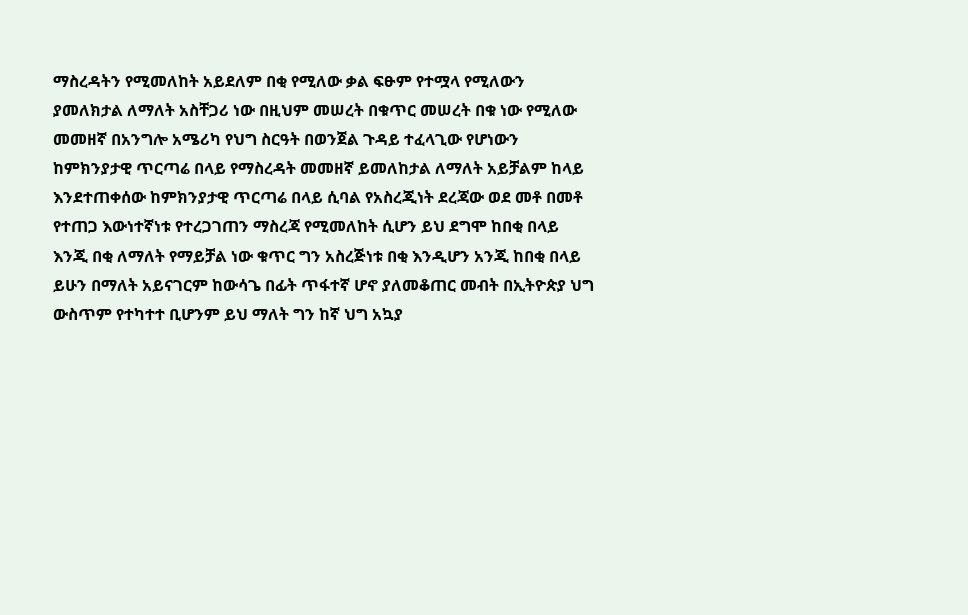ማስረዳትን የሚመለከት አይደለም በቂ የሚለው ቃል ፍፁም የተሟላ የሚለውን ያመለክታል ለማለት አስቸጋሪ ነው በዚህም መሠረት በቁጥር መሠረት በቁ ነው የሚለው መመዘኛ በአንግሎ አሜሪካ የህግ ስርዓት በወንጀል ጉዳይ ተፈላጊው የሆነውን ከምክንያታዊ ጥርጣሬ በላይ የማስረዳት መመዘኛ ይመለከታል ለማለት አይቻልም ከላይ እንደተጠቀሰው ከምክንያታዊ ጥርጣሬ በላይ ሲባል የአስረጂነት ደረጃው ወደ መቶ በመቶ የተጠጋ እውነተኛነቱ የተረጋገጠን ማስረጃ የሚመለከት ሲሆን ይህ ደግሞ ከበቂ በላይ እንጂ በቂ ለማለት የማይቻል ነው ቁጥር ግን አስረጅነቱ በቂ እንዲሆን አንጂ ከበቂ በላይ ይሁን በማለት አይናገርም ከውሳጌ በፊት ጥፋተኛ ሆኖ ያለመቆጠር መብት በኢትዮጵያ ህግ ውስጥም የተካተተ ቢሆንም ይህ ማለት ግን ከኛ ህግ አኳያ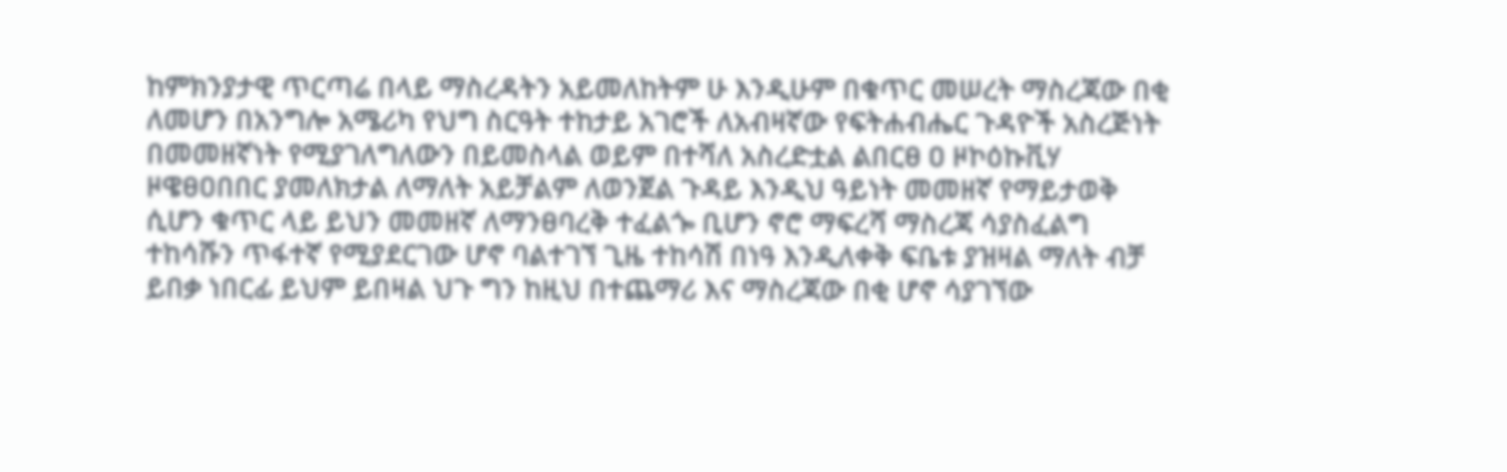ከምክንያታዊ ጥርጣሬ በላይ ማስረዳትን አይመለከትም ሁ እንዲሁም በቁጥር መሠረት ማስረጃው በቂ ለመሆን በአንግሎ አሜሪካ የህግ ስርዓት ተከታይ አገሮች ለአብዛኛው የፍትሐብሔር ጉዳዮች አስረጅነት በመመዘኛነት የሚያገለግለውን በይመስላል ወይም በተሻለ አስረድቷል ልበርፀ ዐ ዞኮዕኩቪሃ ዞዌፀዐበበር ያመለክታል ለማለት አይቻልም ለወንጀል ጉዳይ እንዲህ ዓይነት መመዘኛ የማይታወቅ ሲሆን ቁጥር ላይ ይህን መመዘኛ ለማንፀባረቅ ተፈልጐ ቢሆን ኖሮ ማፍረሻ ማስረጃ ሳያስፈልግ ተከሳሹን ጥፋተኛ የሚያደርገው ሆኖ ባልተገኘ ጊዜ ተከሳሽ በነዓ እንዲለቀቅ ፍቤቱ ያዝዛል ማለት ብቻ ይበቃ ነበርፊ ይህም ይበዛል ህጉ ግን ከዚህ በተጨማሪ እና ማስረጃው በቂ ሆኖ ሳያገኘው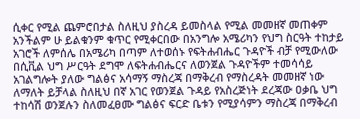ሲቀር የሚል ጨምሮበታል ስለዚህ ያስረዳ ይመስላል የሚል መመዘኛ መጠቀም አንችልም ሁ ይልቁንም ቁጥር የሚቀርበው በአንግሎ አሜሪካን የህግ ስርዓት ተከታይ አገሮች ለምሰሌ በአሜሪካ በጣም ለተወሰኑ የፍትሐብሔር ጉዳዮች ብቻ የሚውለው በሲቪል ህግ ሥርዓት ደግሞ ለፍትሐብሔርና ለወንጀል ጉዳዮችም ተመሳሳይ አገልግሎት ያለው ግልፅና አሳማኝ ማስረጃ በማቅረብ የማስረዳት መመዘኛ ነው ለማለት ይቻላል ስለዚህ በኛ አገር የወንጀል ጉዳይ የአስረጅነት ደረጃው ዐቃቤ ህግ ተከሳሽ ወንጀሉን ስለመፈፀሙ ግልፅና ፍርድ ቤቱን የሚያሳምን ማስረጃ በማቅረብ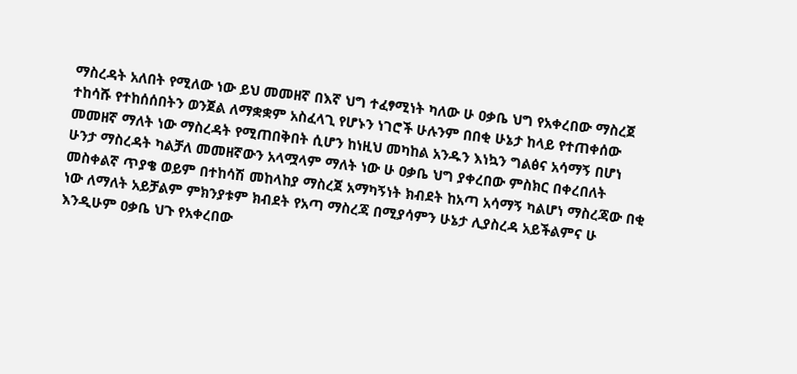ማስረዳት አለበት የሚለው ነው ይህ መመዘኛ በእኛ ህግ ተፈፃሚነት ካለው ሁ ዐቃቤ ህግ የአቀረበው ማስረጀ ተከሳሹ የተከሰሰበትን ወንጀል ለማቋቋም አስፈላጊ የሆኑን ነገሮች ሁሉንም በበቂ ሁኔታ ከላይ የተጠቀሰው መመዘኛ ማለት ነው ማስረዳት የሚጠበቅበት ሲሆን ከነዚህ መካከል አንዱን እነኳን ግልፅና አሳማኝ በሆነ ሁንታ ማስረዳት ካልቻለ መመዘኛውን አላሟላም ማለት ነው ሁ ዐቃቤ ህግ ያቀረበው ምስክር በቀረበለት መስቀልኛ ጥያቄ ወይም በተከሳሽ መከላከያ ማስረጀ አማካኝነት ክብደት ከአጣ አሳማኝ ካልሆነ ማስረጃው በቂ ነው ለማለት አይቻልም ምክንያቱም ክብደት የአጣ ማስረጃ በሚያሳምን ሁኔታ ሊያስረዳ አይችልምና ሁ እንዲሁም ዐቃቤ ህጉ የአቀረበው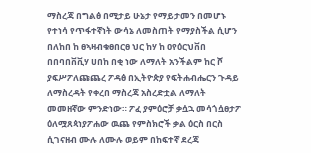ማስረጃ በግልፅ በሚታይ ሁኔታ የማይታመን በመሆኑ የተነሳ የጥፋተኛነት ውሳኔ ለመስጠት የማያስችል ሲሆን በለከበ ከ ፀኣዛብቁፀበርፀ ህር ከሃ ከ ዐየዕርህቨበ በበባበቨቪሃ ሀበከ በቂ ነው ለማለት አንችልም ከር ሾ ያፍሥፖለጩጨረ ፖዳፅ በኢትዮጵያ የፍትሐብሔርን ጉዳይ ለማስረዳት የቀረበ ማስረጃ አስረድቷል ለማለት መመዘኛው ምንድነው። ፖፈ ያምዕሮቻ ቃሷኋ መሳጎሷፀታፖ ዕለሟጸጳነያፖሐው ዉጨ የምስክሮች ቃል ዕርስ በርስ ሲገናዘብ ሙሉ ለሙሉ ወይም በከፍተኛ ደረጃ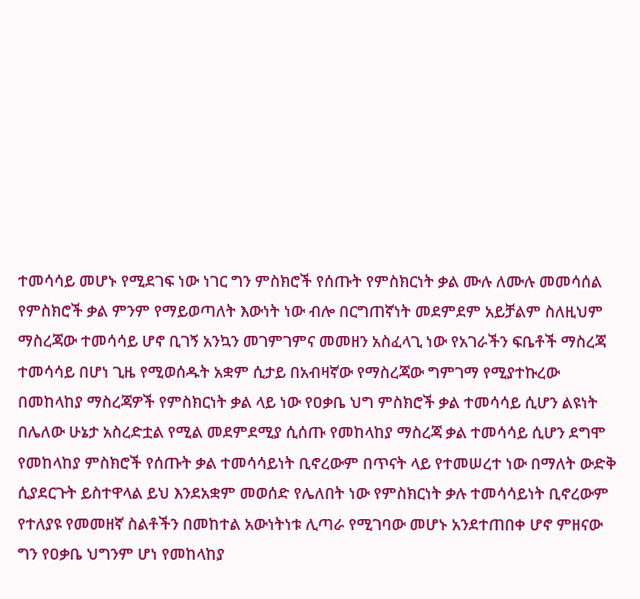ተመሳሳይ መሆኑ የሚደገፍ ነው ነገር ግን ምስክሮች የሰጡት የምስክርነት ቃል ሙሉ ለሙሉ መመሳሰል የምስክሮች ቃል ምንም የማይወጣለት እውነት ነው ብሎ በርግጠኛነት መደምደም አይቻልም ስለዚህም ማስረጃው ተመሳሳይ ሆኖ ቢገኝ አንኳን መገምገምና መመዘን አስፈላጊ ነው የአገራችን ፍቤቶች ማስረጃ ተመሳሳይ በሆነ ጊዜ የሚወሰዱት አቋም ሲታይ በአብዛኛው የማስረጃው ግምገማ የሚያተኩረው በመከላከያ ማስረጃዎች የምስክርነት ቃል ላይ ነው የዐቃቤ ህግ ምስክሮች ቃል ተመሳሳይ ሲሆን ልዩነት በሌለው ሁኔታ አስረድቷል የሚል መደምደሚያ ሲሰጡ የመከላከያ ማስረጃ ቃል ተመሳሳይ ሲሆን ደግሞ የመከላከያ ምስክሮች የሰጡት ቃል ተመሳሳይነት ቢኖረውም በጥናት ላይ የተመሠረተ ነው በማለት ውድቅ ሲያደርጉት ይስተዋላል ይህ እንደአቋም መወሰድ የሌለበት ነው የምስክርነት ቃሉ ተመሳሳይነት ቢኖረውም የተለያዩ የመመዘኛ ስልቶችን በመከተል አውነትነቱ ሊጣራ የሚገባው መሆኑ አንደተጠበቀ ሆኖ ምዘናው ግን የዐቃቤ ህግንም ሆነ የመከላከያ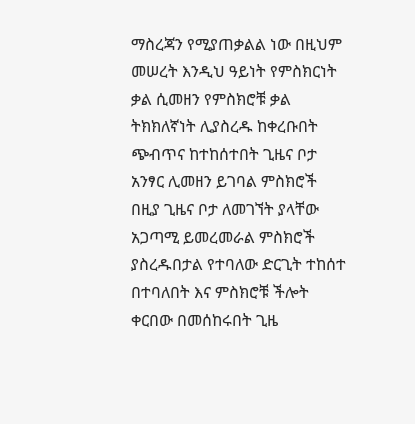ማስረጃን የሚያጠቃልል ነው በዚህም መሠረት እንዲህ ዓይነት የምስክርነት ቃል ሲመዘን የምስክሮቹ ቃል ትክክለኛነት ሊያስረዱ ከቀረቡበት ጭብጥና ከተከሰተበት ጊዜና ቦታ አንፃር ሊመዘን ይገባል ምስክሮች በዚያ ጊዜና ቦታ ለመገኘት ያላቸው አጋጣሚ ይመረመራል ምስክሮች ያስረዱበታል የተባለው ድርጊት ተከሰተ በተባለበት እና ምስክሮቹ ችሎት ቀርበው በመሰከሩበት ጊዜ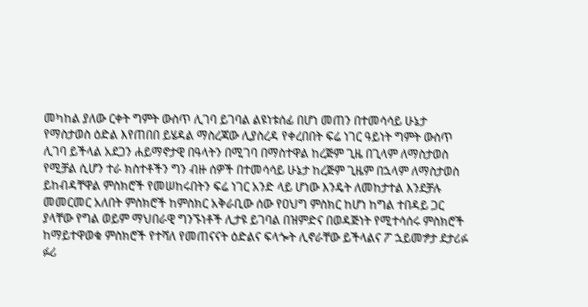መካከል ያለው ርቀት ግምት ውስጥ ሊገባ ይገባል ልዩነቱሰፊ በሆነ መጠን በተመሳሳይ ሁኔታ የማስታወስ ዕድል እየጠበበ ይሄዳል ማስረጃው ሊያስረዳ የቀረበበት ፍሬ ነገር ዓይነት ግምት ውስጥ ሊገባ ይችላል አደጋን ሐይማኖታዊ በዓላትን በሚገባ በማስተዋል ከረጅም ጊዜ በጊላም ለማስታወስ የሚቻል ሲሆን ተራ ክስተቶችን ግን ብዙ ሰዎች በተመሳሳይ ሁኔታ ከረጅም ጊዜም በኋላም ለማስታወስ ይከብዳቸዋል ምስክሮች የመሠከሩበትን ፍሬ ነገር አንድ ላይ ሆነው እንዴት ለመከታተል እንደቻሉ መመርመር አለበት ምስክሮች ከምስክር አቅራቢው ሰው የዐህግ ምስክር ከሆነ ከግል ተበዳይ ጋር ያላቸው የግል ወይም ማህበራዊ ግንኙነቶች ሊታዩ ይገባል በዝምድና በወዳጅነት የሚተሳሰሩ ምስክሮች ከማይተዋወቁ ምስክሮች የተሻለ የመጠናናት ዕድልና ፍላጐት ሊኖራቸው ይችላልና ፖ ኋይመፇታ ደታሪፉ ፉሪ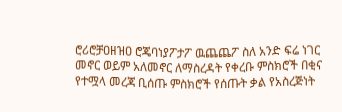ሮሪሮቻዐዘዝዐ ሮጄባነያፖታፖ ዉጨጨፖ ስለ አንድ ፍሬ ነገር መኖር ወይም አለመኖር ለማስረዳት የቀረቡ ምስክሮች በቂና የተሟላ መረጃ ቢሰጡ ምስክሮች የሰጡት ቃል የአስረጅነት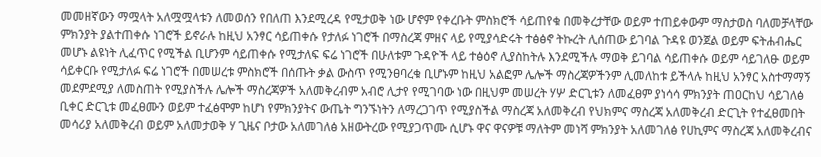መመዘኛውን ማሟላት አለሟሟላቱን ለመወሰን የበለጠ እንደሚረዳ የሚታወቅ ነው ሆኖም የቀረቡት ምስክሮች ሳይጠየቁ በመቅረታቸው ወይም ተጠይቀውም ማስታወስ ባለመቻላቸው ምክንያት ያልተጠቀሱ ነገሮች ይኖራሉ ከዚህ አንፃር ሳይጠቀሱ የታለፉ ነገሮች በማስረጃ ምዘና ላይ የሚያሳድሩት ተፅፅኖ ትኩረት ሊሰጠው ይገባል ጉዳዩ ወንጀል ወይም ፍትሐብሔር መሆኑ ልዩነት ሊፈጥር የሚችል ቢሆንም ሳይጠቀሱ የሚታለፍ ፍሬ ነገሮች በሁለቱም ጉዳዮች ላይ ተፅዕኖ ሊያስከትሉ እንደሚችሉ ማወቅ ይገባል ሳይጠቀሱ ወይም ሳይገለፁ ወይም ሳይቀርቡ የሚታለፉ ፍሬ ነገሮች በመሠረቱ ምስክሮች በሰጡት ቃል ውስጥ የሚንፀባረቁ ቢሆኑም ከዚህ አልፎም ሌሎች ማስረጃዎችንም ሊመለከቱ ይችላሉ ከዚህ አንፃር አስተማማኝ መደምደሚያ ለመስጠት የሚያስችሉ ሌሎች ማስረጃዎች አለመቅረብም አብሮ ሊታየ የሚገባው ነው በዚህም መሠረት ሃሦ ድርጊቱን ለመፈፀም ያነሳሳ ምክንያት ጠዐርከህ ሳይገለፅ ቢቀር ድርጊቱ መፈፀሙን ወይም ተፈፅሞም ከሆነ የምክንያትና ውጤት ግንኙነትን ለማረጋገጥ የሚያስችል ማስረጃ አለመቅረብ የህክምና ማስረጃ አለመቅረብ ድርጊት የተፈፀመበት መሳሪያ አለመቅረብ ወይም አለመታወቅ ሃ ጊዜና ቦታው አለመገለፅ አዘውትረው የሚያጋጥሙ ሲሆኑ ዋና ዋናዎቹ ማለትም መነሻ ምክንያት አለመገለፅ የሀኪምና ማስረጃ አለመቅረብና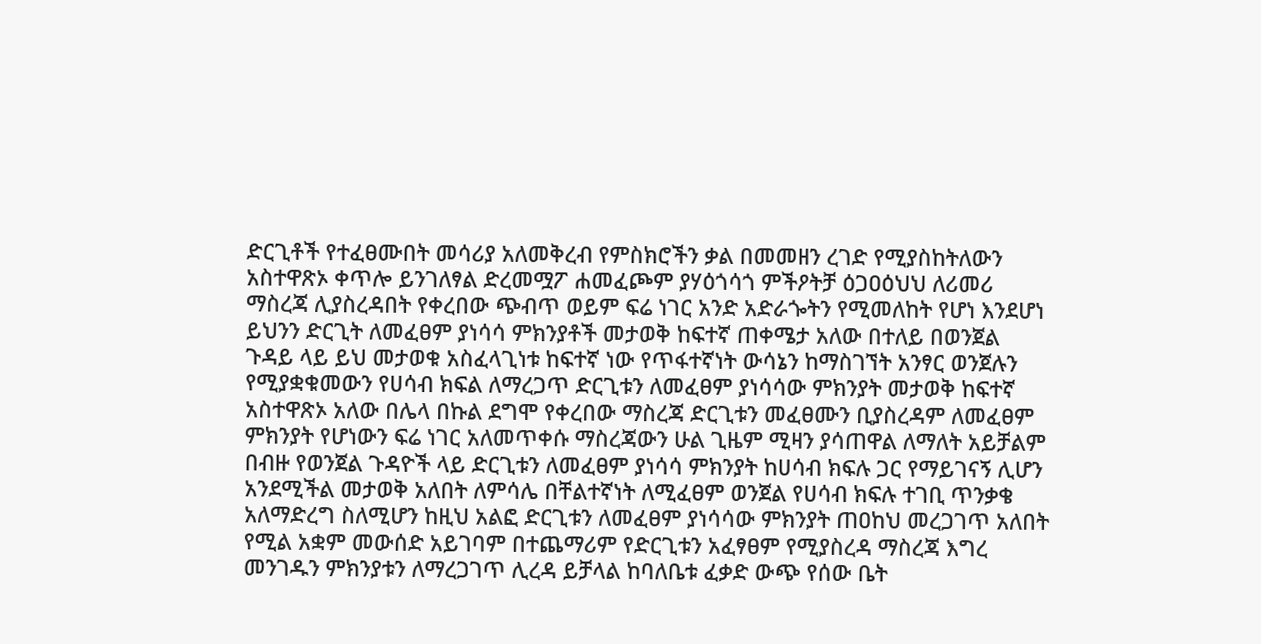ድርጊቶች የተፈፀሙበት መሳሪያ አለመቅረብ የምስክሮችን ቃል በመመዘን ረገድ የሚያስከትለውን አስተዋጽኦ ቀጥሎ ይንገለፃል ድረመሟፖ ሐመፈጮም ያሃዕጎሳጎ ምችዖትቻ ዕጋዐዕህህ ለሪመሪ ማስረጃ ሊያስረዳበት የቀረበው ጭብጥ ወይም ፍሬ ነገር አንድ አድራጐትን የሚመለከት የሆነ እንደሆነ ይህንን ድርጊት ለመፈፀም ያነሳሳ ምክንያቶች መታወቅ ከፍተኛ ጠቀሜታ አለው በተለይ በወንጀል ጉዳይ ላይ ይህ መታወቁ አስፈላጊነቱ ከፍተኛ ነው የጥፋተኛነት ውሳኔን ከማስገኘት አንፃር ወንጀሉን የሚያቋቁመውን የሀሳብ ክፍል ለማረጋጥ ድርጊቱን ለመፈፀም ያነሳሳው ምክንያት መታወቅ ከፍተኛ አስተዋጽኦ አለው በሌላ በኩል ደግሞ የቀረበው ማስረጃ ድርጊቱን መፈፀሙን ቢያስረዳም ለመፈፀም ምክንያት የሆነውን ፍሬ ነገር አለመጥቀሱ ማስረጃውን ሁል ጊዜም ሚዛን ያሳጠዋል ለማለት አይቻልም በብዙ የወንጀል ጉዳዮች ላይ ድርጊቱን ለመፈፀም ያነሳሳ ምክንያት ከሀሳብ ክፍሉ ጋር የማይገናኝ ሊሆን አንደሚችል መታወቅ አለበት ለምሳሌ በቸልተኛነት ለሚፈፀም ወንጀል የሀሳብ ክፍሉ ተገቢ ጥንቃቄ አለማድረግ ስለሚሆን ከዚህ አልፎ ድርጊቱን ለመፈፀም ያነሳሳው ምክንያት ጠዐከህ መረጋገጥ አለበት የሚል አቋም መውሰድ አይገባም በተጨማሪም የድርጊቱን አፈፃፀም የሚያስረዳ ማስረጃ እግረ መንገዱን ምክንያቱን ለማረጋገጥ ሊረዳ ይቻላል ከባለቤቱ ፈቃድ ውጭ የሰው ቤት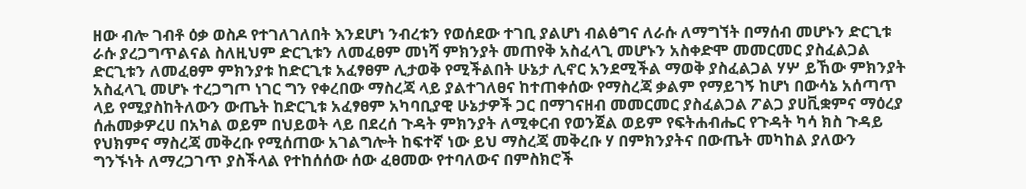ዘው ብሎ ገብቶ ዕቃ ወስዶ የተገለገለበት እንደሆነ ንብረቱን የወሰደው ተገቢ ያልሆነ ብልፅግና ለራሱ ለማግኘት በማሰብ መሆኑን ድርጊቱ ራሱ ያረጋግጥልናል ስለዚህም ድርጊቱን ለመፈፀም መነሻ ምክንያት መጠየቅ አስፈላጊ መሆኑን አስቀድሞ መመርመር ያስፈልጋል ድርጊቱን ለመፈፀም ምክንያቱ ከድርጊቱ አፈፃፀም ሊታወቅ የሚችልበት ሁኔታ ሊኖር አንደሚችል ማወቅ ያስፈልጋል ሃሦ ይኸው ምክንያት አስፈላጊ መሆኑ ተረጋግጦ ነገር ግን የቀረበው ማስረጃ ላይ ያልተገለፀና ከተጠቀሰው የማስረጃ ቃልም የማይገኝ ከሆነ በውሳኔ አሰጣጥ ላይ የሚያስከትለውን ውጤት ከድርጊቱ አፈፃፀም አካባቢያዊ ሁኔታዎች ጋር በማገናዘብ መመርመር ያስፈልጋል ፖልጋ ያሀቪቋምና ማዕረያ ሰሐመቃዎረሀ በአካል ወይም በህይወት ላይ በደረሰ ጉዳት ምክንያት ለሚቀርብ የወንጀል ወይም የፍትሐብሔር የጉዳት ካሳ ክስ ጉዳይ የህክምና ማስረጃ መቅረቡ የሚሰጠው አገልግሎት ከፍተኛ ነው ይህ ማስረጃ መቅረቡ ሃ በምክንያትና በውጤት መካከል ያለውን ግንኙነት ለማረጋገጥ ያስችላል የተከሰሰው ሰው ፈፀመው የተባለውና በምስክሮች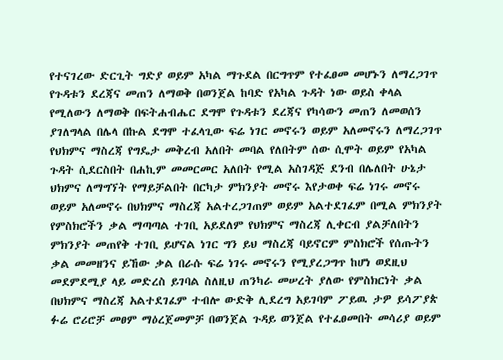የተናገረው ድርጊት ግድያ ወይም አካል ማጉደል በርግጥም የተፈፀመ መሆኑን ለማረጋገጥ የጉዳቱን ደረጃና መጠን ለማወቅ በወንጀል ከባድ የአካል ጉዳት ነው ወይስ ቀላል የሚለውን ለማወቅ በፍትሐብሔር ደግሞ የጉዳቱን ደረጃና የካሳውን መጠን ለመወሰን ያገለግላል በሌላ በኩል ደግሞ ተፈላጊው ፍሬ ነገር መኖሩን ወይም አለመኖሩን ለማረጋገጥ የህክምና ማስረጃ የግዴታ መቅረብ አለበት መባል የለበትም ሰው ሲሞት ወይም የአካል ጉዳት ሲደርስበት በሐኪም መመርመር አለበት የሚል አስገዳጅ ደንብ በሌለበት ሁኔታ ህክምና ለማግኘት የማይቻልበት በርካታ ምክንያት መኖሩ እየታወቀ ፍሬ ነገሩ መኖሩ ወይም አለመኖሩ በህክምና ማስረጃ አልተረጋገጠም ወይም አልተደገፈም በሚል ምክንያት የምስክሮችን ቃል ማጣጣል ተገቢ አይደለም የህክምና ማስረጃ ሊቀርብ ያልቻለበትን ምክንያት መጠየቅ ተገቢ ይሆናል ነገር ግን ይህ ማስረጃ ባይኖርም ምስክሮች የሰጡትን ቃል መመዘንና ይኸው ቃል በራሱ ፍሬ ነገሩ መኖሩን የሚያረጋግጥ ከሆነ ወደዚህ መደምደሚያ ላይ መድረስ ይገባል ስለዚህ ጠንካራ መሠረት ያለው የምስክርነት ቃል በህክምና ማስረጃ አልተደገፈም ተብሎ ውድቅ ሊደረግ አይገባም ፖይዉ ታዎ ይሳፖያጵ ፉሬ ሮሪሮቻ መፀም ማዕረጀመምቻ በወንጀል ጉዳይ ወንጀል የተፈፀመበት መሳሪያ ወይም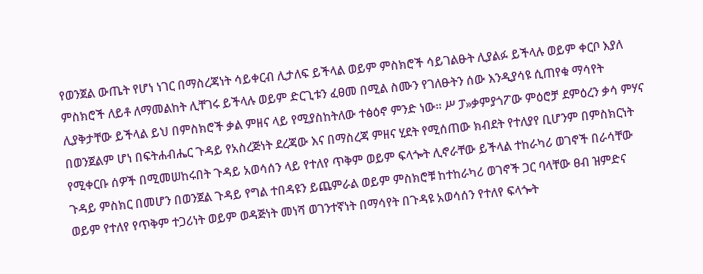የወንጀል ውጤት የሆነ ነገር በማስረጃነት ሳይቀርብ ሊታለፍ ይችላል ወይም ምስክሮች ሳይገልፁት ሊያልፉ ይችላሉ ወይም ቀርቦ እያለ ምስክሮች ለይቶ ለማመልከት ሊቸገሩ ይችላሉ ወይም ድርጊቱን ፈፀመ በሚል ስሙን የገለፁትን ሰው እንዲያሳዩ ሲጠየቁ ማሳየት ሊያቅታቸው ይችላል ይህ በምስክሮች ቃል ምዘና ላይ የሚያስከትለው ተፅዕኖ ምንድ ነው። ሥ ፓ»ቃምያጎፖው ምዕሮቻ ደምዕረን ቃሳ ምሃና በወንጀልም ሆነ በፍትሐብሔር ጉዳይ የአስረጅነት ደረጃው እና በማስረጃ ምዘና ሂደት የሚሰጠው ክብደት የተለያየ ቢሆንም በምስክርነት የሚቀርቡ ሰዎች በሚመሠከሩበት ጉዳይ አወሳሰን ላይ የተለየ ጥቅም ወይም ፍላጐት ሊኖራቸው ይችላል ተከራካሪ ወገኖች በራሳቸው ጉዳይ ምስክር በመሆን በወንጀል ጉዳይ የግል ተበዳዩን ይጨምራል ወይም ምስክሮቹ ከተከራካሪ ወገኖች ጋር ባላቸው ፀብ ዝምድና ወይም የተለየ የጥቅም ተጋሪነት ወይም ወዳጅነት መነሻ ወገንተኛነት በማሳየት በጉዳዩ አወሳሰን የተለየ ፍላጐት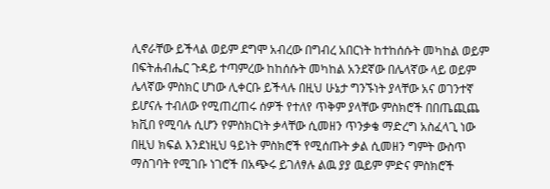ሊኖራቸው ይችላል ወይም ደግሞ አብረው በግብረ አበርነት ከተከሰሱት መካከል ወይም በፍትሐብሔር ጉዳይ ተጣምረው ከከሰሱት መካከል አንደኛው በሌላኛው ላይ ወይም ሌላኛው ምስክር ሆነው ሊቀርቡ ይችላሉ በዚህ ሁኔታ ግንኙነት ያላቸው አና ወገንተኛ ይሆናሉ ተብለው የሚጠረጠሩ ሰዎች የተለየ ጥቅም ያላቸው ምስክሮች በበጤጪጨ ክቪበ የሚባሉ ሲሆን የምስክርነት ቃላቸው ሲመዘን ጥንቃቄ ማድረግ አስፈላጊ ነው በዚህ ክፍል እንደነዚህ ዓይነት ምስክሮች የሚሰጡት ቃል ሲመዘን ግምት ውስጥ ማስገባት የሚገቡ ነገሮች በአጭሩ ይገለፃሉ ልዉ ያያ ዉይም ምድና ምስክሮች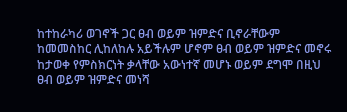ከተከራካሪ ወገኖች ጋር ፀብ ወይም ዝምድና ቢኖራቸውም ከመመስከር ሊከለከሉ አይችሉም ሆኖም ፀብ ወይም ዝምድና መኖሩ ከታወቀ የምስክርነት ቃላቸው አውነተኛ መሆኑ ወይም ደግሞ በዚህ ፀብ ወይም ዝምድና መነሻ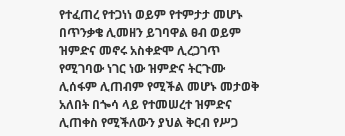የተፈጠረ የተጋነነ ወይም የተምታታ መሆኑ በጥንቃቄ ሊመዘን ይገባዋል ፀብ ወይም ዝምድና መኖሩ አስቀድሞ ሊረጋገጥ የሚገባው ነገር ነው ዝምድና ትርጉሙ ሊሰፋም ሊጠብም የሚችል መሆኑ መታወቅ አለበት በጐሳ ላይ የተመሠረተ ዝምድና ሊጠቀስ የሚችለውን ያህል ቅርብ የሥጋ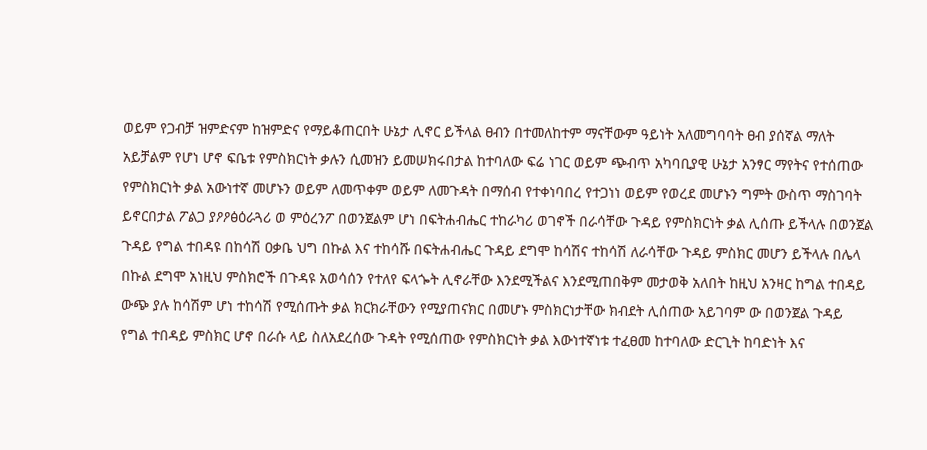ወይም የጋብቻ ዝምድናም ከዝምድና የማይቆጠርበት ሁኔታ ሊኖር ይችላል ፀብን በተመለከተም ማናቸውም ዓይነት አለመግባባት ፀብ ያሰኛል ማለት አይቻልም የሆነ ሆኖ ፍቤቱ የምስክርነት ቃሉን ሲመዝን ይመሠክሩበታል ከተባለው ፍሬ ነገር ወይም ጭብጥ አካባቢያዊ ሁኔታ አንፃር ማየትና የተሰጠው የምስክርነት ቃል አውነተኛ መሆኑን ወይም ለመጥቀም ወይም ለመጉዳት በማሰብ የተቀነባበረ የተጋነነ ወይም የወረደ መሆኑን ግምት ውስጥ ማስገባት ይኖርበታል ፖልጋ ያዖዖፅዕራጓሪ ወ ምዕረንፖ በወንጀልም ሆነ በፍትሐብሔር ተከራካሪ ወገኖች በራሳቸው ጉዳይ የምስክርነት ቃል ሊሰጡ ይችላሉ በወንጀል ጉዳይ የግል ተበዳዩ በከሳሽ ዐቃቤ ህግ በኩል እና ተከሳሹ በፍትሐብሔር ጉዳይ ደግሞ ከሳሽና ተከሳሽ ለራሳቸው ጉዳይ ምስክር መሆን ይችላሉ በሌላ በኩል ደግሞ አነዚህ ምስክሮች በጉዳዩ አወሳሰን የተለየ ፍላጐት ሊኖራቸው እንደሚችልና እንደሚጠበቅም መታወቅ አለበት ከዚህ አንዛር ከግል ተበዳይ ውጭ ያሉ ከሳሽም ሆነ ተከሳሽ የሚሰጡት ቃል ክርክራቸውን የሚያጠናክር በመሆኑ ምስክርነታቸው ክብደት ሊሰጠው አይገባም ው በወንጀል ጉዳይ የግል ተበዳይ ምስክር ሆኖ በራሱ ላይ ስለአደረሰው ጉዳት የሚሰጠው የምስክርነት ቃል እውነተኛነቱ ተፈፀመ ከተባለው ድርጊት ከባድነት እና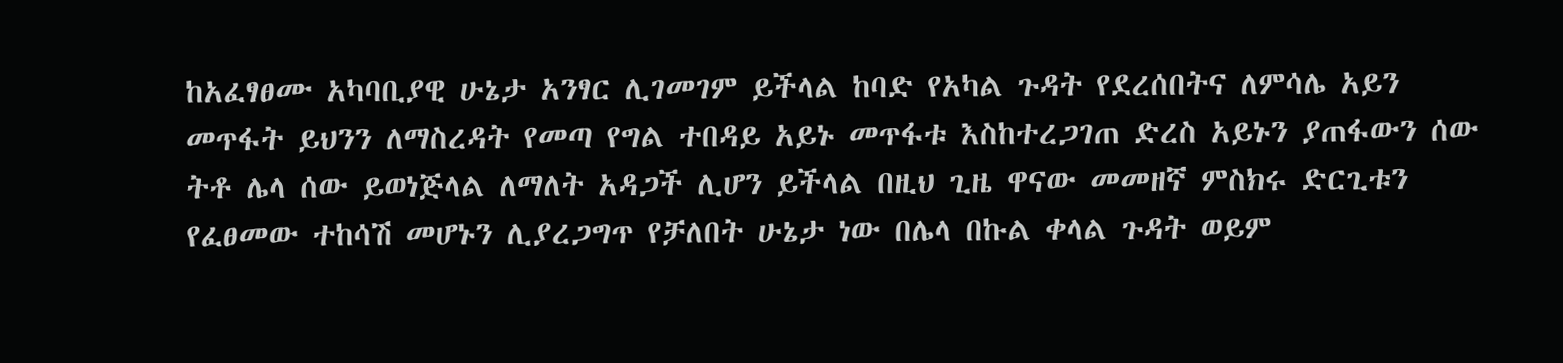ከአፈፃፀሙ አካባቢያዊ ሁኔታ አንፃር ሊገመገም ይችላል ከባድ የአካል ጉዳት የደረሰበትና ለምሳሌ አይን መጥፋት ይህንን ለማስረዳት የመጣ የግል ተበዳይ አይኑ መጥፋቱ እስከተረጋገጠ ድረስ አይኑን ያጠፋውን ሰው ትቶ ሌላ ሰው ይወነጅላል ለማለት አዳጋች ሊሆን ይችላል በዚህ ጊዜ ዋናው መመዘኛ ምስክሩ ድርጊቱን የፈፀመው ተከሳሽ መሆኑን ሊያረጋግጥ የቻለበት ሁኔታ ነው በሌላ በኩል ቀላል ጉዳት ወይም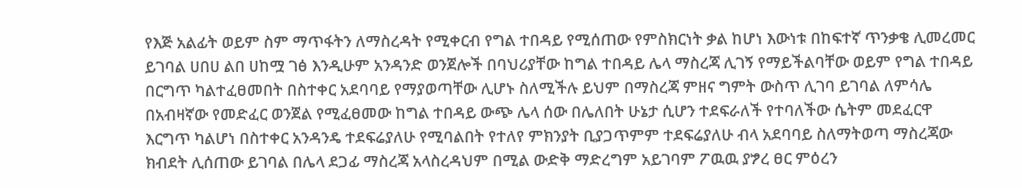የእጅ አልፊት ወይም ስም ማጥፋትን ለማስረዳት የሚቀርብ የግል ተበዳይ የሚሰጠው የምስክርነት ቃል ከሆነ እውነቱ በከፍተኛ ጥንቃቄ ሊመረመር ይገባል ሀበሀ ልበ ሀከሟ ገፅ እንዲሁም አንዳንድ ወንጀሎች በባህሪያቸው ከግል ተበዳይ ሌላ ማስረጃ ሊገኝ የማይችልባቸው ወይም የግል ተበዳይ በርግጥ ካልተፈፀመበት በስተቀር አደባባይ የማያወጣቸው ሊሆኑ ስለሚችሉ ይህም በማስረጃ ምዘና ግምት ውስጥ ሊገባ ይገባል ለምሳሌ በአብዛኛው የመድፈር ወንጀል የሚፈፀመው ከግል ተበዳይ ውጭ ሌላ ሰው በሌለበት ሁኔታ ሲሆን ተደፍራለች የተባለችው ሴትም መደፈርዋ እርግጥ ካልሆነ በስተቀር አንዳንዴ ተደፍሬያለሁ የሚባልበት የተለየ ምክንያት ቢያጋጥምም ተደፍሬያለሁ ብላ አደባባይ ስለማትወጣ ማስረጃው ክብደት ሊሰጠው ይገባል በሌላ ደጋፊ ማስረጃ አላስረዳህም በሚል ውድቅ ማድረግም አይገባም ፖዉዉ ያፇረ ፀር ምዕረን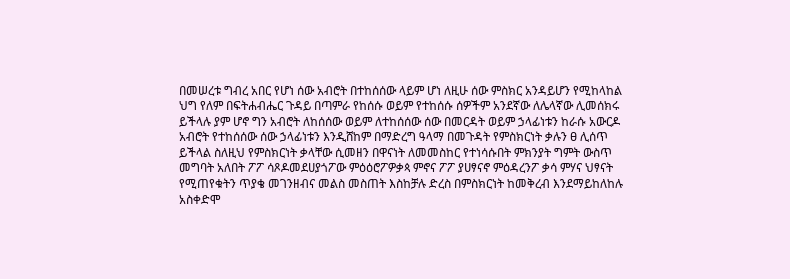በመሠረቱ ግብረ አበር የሆነ ሰው አብሮት በተከሰሰው ላይም ሆነ ለዚሁ ሰው ምስክር አንዳይሆን የሚከላከል ህግ የለም በፍትሐብሔር ጉዳይ በጣምራ የከሰሱ ወይም የተከሰሱ ሰዎችም አንደኛው ለሌላኛው ሊመሰክሩ ይችላሉ ያም ሆኖ ግን አብሮት ለከሰሰው ወይም ለተከሰሰው ሰው በመርዳት ወይም ኃላፊነቱን ከራሱ አውርዶ አብሮት የተከሰሰው ሰው ኃላፊነቱን እንዲሸከም በማድረግ ዓላማ በመጉዳት የምስክርነት ቃሉን ፀ ሊሰጥ ይችላል ስለዚህ የምስክርነት ቃላቸው ሲመዘን በዋናነት ለመመስከር የተነሳሱበት ምክንያት ግምት ውስጥ መግባት አለበት ፖፖ ሳጾዶመደሀያጎፖው ምዕዕሮፖዎቃጳ ምኖና ፖፖ ያሀፃናኖ ምዕዳረንፖ ቃሳ ምሃና ህፃናት የሚጠየቁትን ጥያቄ መገንዘብና መልስ መስጠት እስከቻሉ ድረስ በምስክርነት ከመቅረብ እንደማይከለከሉ አስቀድሞ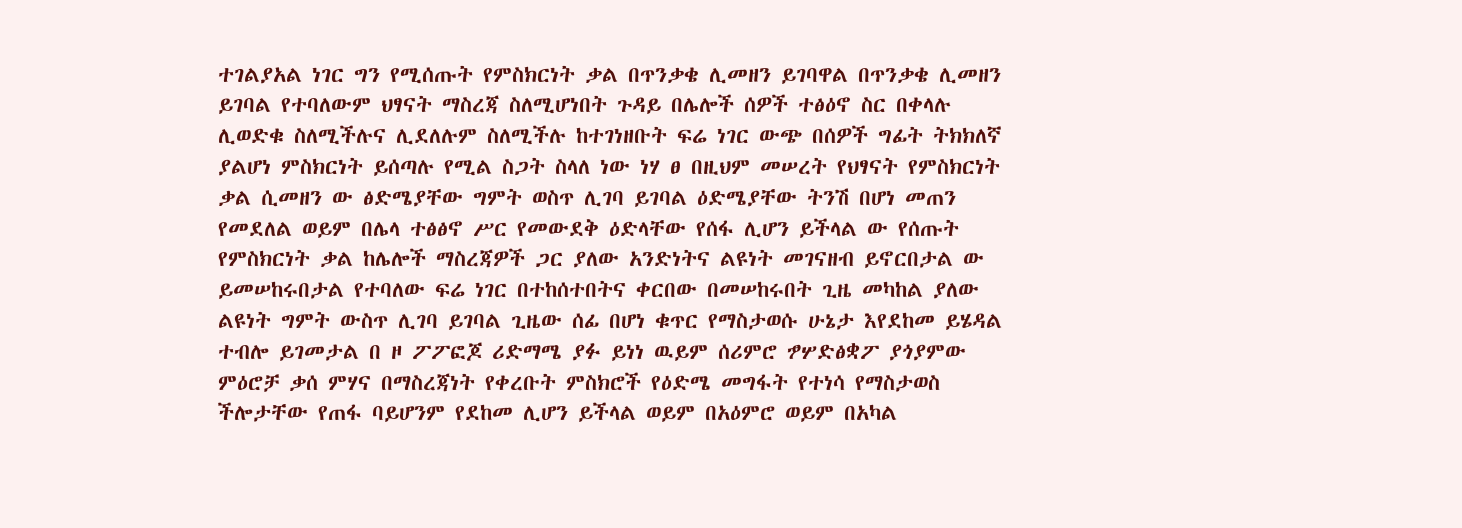ተገልያአል ነገር ግን የሚሰጡት የምስክርነት ቃል በጥንቃቄ ሊመዘን ይገባዋል በጥንቃቄ ሊመዘን ይገባል የተባለውም ህፃናት ማስረጃ ስለሚሆነበት ጉዳይ በሌሎች ሰዎች ተፅዕኖ ስር በቀላሉ ሊወድቁ ስለሚችሉና ሊደለሉም ስለሚችሉ ከተገነዘቡት ፍሬ ነገር ውጭ በሰዎች ግፊት ትክክለኛ ያልሆነ ምስክርነት ይሰጣሉ የሚል ስጋት ስላለ ነው ነሃ ፀ በዚህም መሠረት የህፃናት የምስክርነት ቃል ሲመዘን ው ፅድሜያቸው ግምት ወስጥ ሊገባ ይገባል ዕድሜያቸው ትንሽ በሆነ መጠን የመደለል ወይም በሌላ ተፅፅኖ ሥር የመውደቅ ዕድላቸው የሰፋ ሊሆን ይችላል ው የሰጡት የምስክርነት ቃል ከሌሎች ማስረጃዎች ጋር ያለው አንድነትና ልዩነት መገናዘብ ይኖርበታል ው ይመሠከሩበታል የተባለው ፍሬ ነገር በተከሰተበትና ቀርበው በመሠከሩበት ጊዜ መካከል ያለው ልዩነት ግምት ውስጥ ሊገባ ይገባል ጊዜው ሰፊ በሆነ ቁጥር የማስታወሱ ሁኔታ እየደከመ ይሄዳል ተብሎ ይገመታል በ ዞ ፖፖፎጆ ሪድማሜ ያፉ ይነነ ዉይም ሰሪምሮ ፇሦድፅቋፖ ያጎያምው ምዕሮቻ ቃሰ ምሃና በማስረጃነት የቀረቡት ምስክሮች የዕድሜ መግፋት የተነሳ የማስታወስ ችሎታቸው የጠፋ ባይሆንም የደከመ ሊሆን ይችላል ወይም በአዕምሮ ወይም በአካል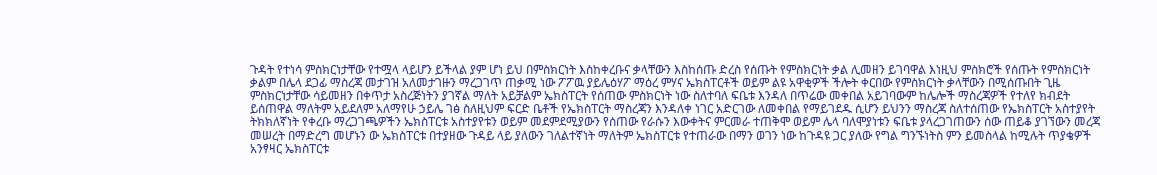ጉዳት የተነሳ ምስክርነታቸው የተሟላ ላይሆን ይችላል ያም ሆነ ይህ በምስክርነት እስከቀረቡና ቃላቸውን እስከሰጡ ድረስ የሰጡት የምስክርነት ቃል ሊመዘን ይገባዋል እነዚህ ምስክሮች የሰጡት የምስክርነት ቃልም በሌላ ደጋፊ ማስረጃ መታገዝ አለመታገዙን ማረጋገጥ ጠቃሚ ነው ፖፖዉ ያይሌዕሃፖ ማዕረ ምሃና ኤክስፐርቶች ወይም ልዩ አዋቂዎች ችሎት ቀርበው የምስክርነት ቃላቸውን በሚሰጡበት ጊዜ ምስክርነታቸው ሳይመዘን በቀጥታ አስረጅነትን ያገኛል ማለት አይቻልም ኤክስፐርት የሰጠው ምስክርነት ነው ስለተባለ ፍቤቱ እንዳለ በጥሬው መቀበል አይገባውም ከሌሎች ማስረጃዎች የተለየ ክብደት ይሰጠዋል ማለትም አይደለም አለማየሁ ኃይሌ ገፅ ስለዚህም ፍርድ ቤቶች የኤክስፐርት ማስረጃን እንዳለቀ ነገር አድርገው ለመቀበል የማይገደዱ ሲሆን ይህንን ማስረጃ ስለተሰጠው የኤክስፐርት አስተያየት ትክክለኛነት የቀረቡ ማረጋገጫዎችን ኤክስፐርቱ አስተያየቱን ወይም መደምደሚያውን የሰጠው የራሱን እውቀትና ምርመራ ተጠቅሞ ወይም ሌላ ባለሞያነቱን ፍቤቱ ያላረጋገጠውን ሰው ጠይቆ ያገኘውን መረጃ መሠረት በማድረግ መሆኑን ው ኤክስፐርቱ በተያዘው ጉዳይ ላይ ያለውን ገለልተኛነት ማለትም ኤክስፐርቱ የተጠራው በማን ወገን ነው ከጉዳዩ ጋር ያለው የግል ግንኙነትስ ምን ይመስላል ከሚሉት ጥያቄዎች አንፃዛር ኤክስፐርቱ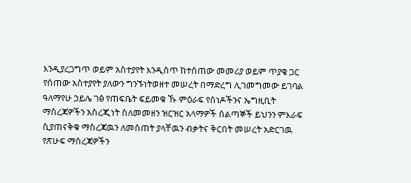እንዲያረጋግጥ ወይም አስተያየት እንዲሰጥ ከተሰጠው መመሪያ ወይም ጥያቄ ጋር የሰጠው አስተያየት ያለውን ግንኙነትወዘተ መሠረት በማድረግ ሊገመግመው ይገባል ዓለማየሁ ኃይሌ ገፅ የጠፍቤት ፍይመቁ ኹ ምዕራፍ የሰነዶችንና ኤግዚቢት ማስረጃዎችን አስረጂነት ስለመመዘን ዝርዝር አላማዎች ሰልጣኞች ይህንን ምእራፍ ሲያጠናቅቁ ማስረጃዉን ለመስጠት ያላቸዉን ብቃትና ቅርበት መሠረት አድርገዉ የጽሁፍ ማስረጃዎችን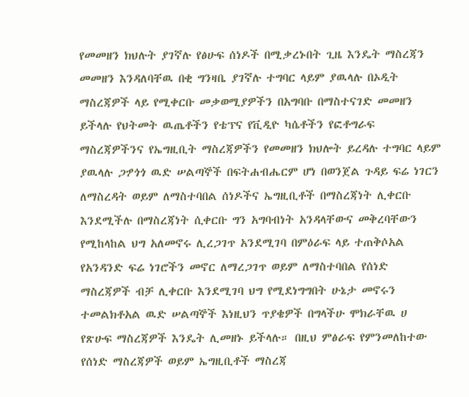የመመዘን ክህሉት ያገኛሉ የፅሁፍ ሰነዶች በሚቃረኑበት ጊዜ እንዴት ማስረጃን መመዘን እንዳለባቸዉ በቂ ግንዛቤ ያገኛሉ ተግባር ላይም ያዉላሉ በኦዲት ማስረጃዎች ላይ የሚቀርቡ መቃወሚያዎችን በአግባቡ በማስተናገድ መመዘን ይችላሉ የህትመት ዉጤቶችን የቴፕና የቪዲዮ ካሴቶችን የፎቶግራፍ ማስረጃዎችንና የኤግዚቢት ማስረጃዎችን የመመዘን ክህሎት ይረዳሉ ተግባር ላይም ያዉላሉ ጋፇጎጎ ዉድ ሠልጣኞች በፍትሐብሔርም ሆነ በወንጀል ጉዳይ ፍሬ ነገርን ለማስረዳት ወይም ለማስተባበል ሰነዶችና ኤግዚቢቶች በማስረጃነት ሊቀርቡ እንደሚችሉ በማስረጃነት ሲቀርቡ ግን አግባብነት አንዳላቸውና መቅረባቸውን የሚከላከል ህግ አለመኖሩ ሊረጋገጥ አንደሚገባ በምዕራፍ ላይ ተጠቅሶአል የአንዳንድ ፍሬ ነገሮችን መኖር ለማረጋገጥ ወይም ለማስተባበል የሰነድ ማስረጃዎች ብቻ ሊቀርቡ እንደሚገባ ህግ የሚደነግግበት ሁኔታ መኖሩን ተመልክቶአል ዉድ ሠልጣኞች እነዚህን ጥያቄዎች በግላችሁ ሞክራቸዉ ሀ የጽሁፍ ማስረጃዎች እንዴት ሊመዘኑ ይችላሉ። በዚህ ምፅራፍ የምንመለከተው የሰነድ ማስረጃዎች ወይም ኤግዚቢቶች ማስረጃ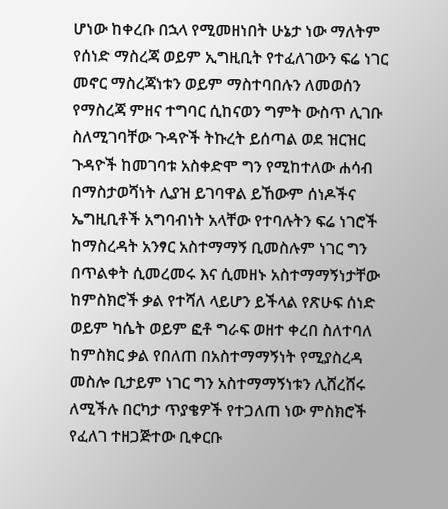ሆነው ከቀረቡ በኋላ የሚመዘነበት ሁኔታ ነው ማለትም የሰነድ ማስረጃ ወይም ኢግዚቢት የተፈለገውን ፍሬ ነገር መኖር ማስረጃነቱን ወይም ማስተባበሉን ለመወሰን የማስረጃ ምዘና ተግባር ሲከናወን ግምት ውስጥ ሊገቡ ስለሚገባቸው ጉዳዮች ትኩረት ይሰጣል ወደ ዝርዝር ጉዳዮች ከመገባቱ አስቀድሞ ግን የሚከተለው ሐሳብ በማስታወሻነት ሊያዝ ይገባዋል ይኸውም ሰነዶችና ኤግዚቢቶች አግባብነት አላቸው የተባሉትን ፍሬ ነገሮች ከማስረዳት አንፃር አስተማማኝ ቢመስሉም ነገር ግን በጥልቀት ሲመረመሩ እና ሲመዘኑ አስተማማኝነታቸው ከምስክሮች ቃል የተሻለ ላይሆን ይችላል የጽሁፍ ሰነድ ወይም ካሴት ወይም ፎቶ ግራፍ ወዘተ ቀረበ ስለተባለ ከምስክር ቃል የበለጠ በአስተማማኝነት የሚያስረዳ መስሎ ቢታይም ነገር ግን አስተማማኝነቱን ሊሸረሸሩ ለሚችሉ በርካታ ጥያቄዎች የተጋለጠ ነው ምስክሮች የፈለገ ተዘጋጅተው ቢቀርቡ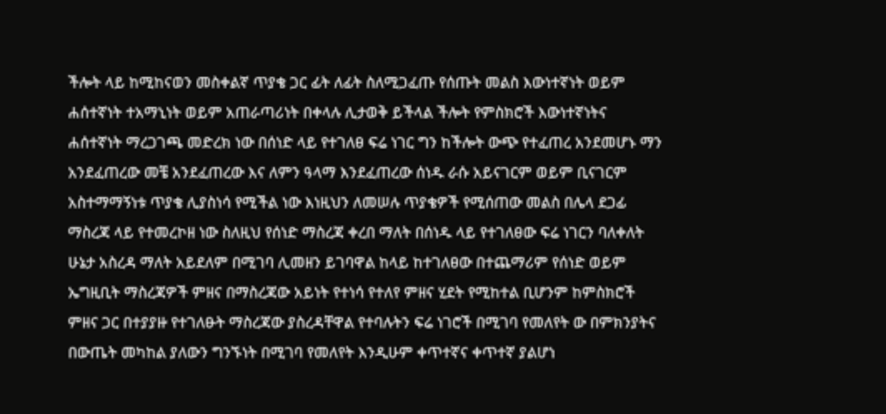ችሎት ላይ ከሚከናወን መስቀልኛ ጥያቄ ጋር ፊት ለፊት ስለሚጋፈጡ የሰጡት መልስ እውነተኛነት ወይም ሐሰተኛነት ተአማኒነት ወይም አጠራጣሪነት በቀላሉ ሊታወቅ ይችላል ችሎት የምስክሮች እውነተኛነትና ሐሰተኛነት ማረጋገጫ መድረክ ነው በሰነድ ላይ የተገለፀ ፍሬ ነገር ግን ከችሎት ውጭ የተፈጠረ አንደመሆኑ ማን አንደፈጠረው መቼ አንደፈጠረው እና ለምን ዓላማ እንደፈጠረው ሰነዱ ራሱ አይናገርም ወይም ቢናገርም አስተማማኝነቱ ጥያቄ ሊያስነሳ የሚችል ነው እነዚህን ለመሠሉ ጥያቄዎች የሚሰጠው መልስ በሌላ ደጋፊ ማስረጃ ላይ የተመረኮዘ ነው ስለዚህ የሰነድ ማስረጃ ቀረበ ማለት በሰነዱ ላይ የተገለፀው ፍሬ ነገርን ባለቀለት ሁኔታ አስረዳ ማለት አይደለም በሚገባ ሊመዘን ይገባዋል ከላይ ከተገለፀው በተጨማሪም የሰነድ ወይም ኤግዚቢት ማስረጃዎች ምዘና በማስረጃው አይነት የተነሳ የተለየ ምዘና ሂደት የሚከተል ቢሆንም ከምስክሮች ምዘና ጋር በተያያዙ የተገለፁት ማስረጃው ያስረዳቸዋል የተባሉትን ፍሬ ነገሮች በሚገባ የመለየት ው በምክንያትና በውጤት መካከል ያለውን ግንኙነት በሚገባ የመለየት እንዲሁም ቀጥተኛና ቀጥተኛ ያልሆነ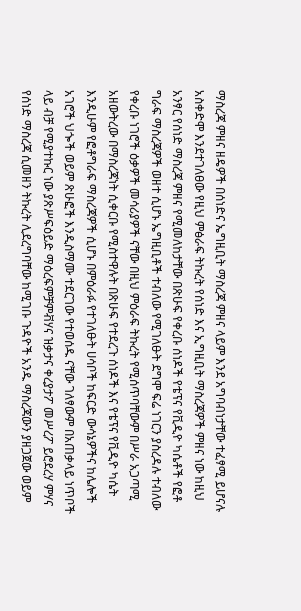ማስረጃ ምዘና ዘዴዎች በሰነድና ኤግዚቢት ማስረጃ ምዘና ላይም እንደ አግባብነታቸው ተፈፃሚ ይሆናሉ አስቀድሞ እንደተገለፀው የዚህ ምፅራፍ ትኩረት የሰነድ እና ኢግዚቢት ማስረጃዎች ምዘና ነው ከዚህ አንፃር የሰነድ ማስረጃ ምዘና የሚመለከታቸው በጽሁፍ የቀረቡ ሰነዶች የቴፕና የቪዲዮ ካሴቶች የፎቶ ግራፍ ማስረጃዎች ወዘተ ሲሆኑ ኤግዚቢቶች ተብለው የሚገለፁት ደግሞ ፍሬ ነገርን ያስረዳሉ ተብለው የቀረቡ ነገሮች ዕቃዎች መሳሪያዎች ናቸው በዚህ ምዕራፍ ትኩረት የሚሰጥባቸውም በሥራ አጋጣሚ አዘውትረው በማስረጃነት ሲቀርቡ የሚስተዋሉት በጽሁፍ የተደረጉ ሰነዶች እና የቴፕና የቪዲዮ ካሴት እንዲሁም የፎቶግራፍ ማስረጃዎች ሲሆኑ በምዕራፉ የተገለፁት ሀሳቦች ከፍርድ ውሳኔዎችና ከሌሎች አገሮች ህጐች ወይም ጽሁፎች እንዲስማሙ ተደርገው የተወሰዱ ናቸው ገለፃውም በአጠቃላይ ነጥቦች ላይ ብቻ የሚያተኩር ነው ያጽሥፍዕይድ ማዕረፍምቻምቭሃና ዝቃታና ቀረያታፖ መሥረፖ ይሮደረሃ ምሃና የሰነድ ማስረጃ ሲመዘን ትኩረት ሊደረግባቸው ከሚገቡ ጉዳዮች አንዱ ማስረጃውን ያዘጋጀው ወይም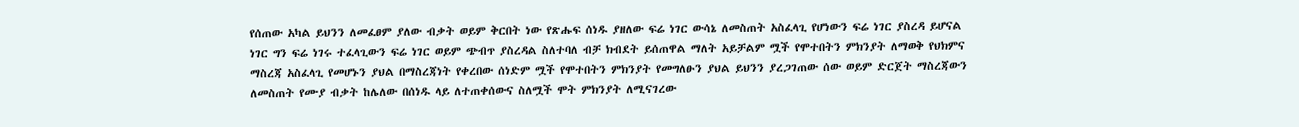የሰጠው አካል ይህንን ለመፈፀም ያለው ብቃት ወይም ቅርበት ነው የጽሑፍ ሰነዱ ያዘለው ፍሬ ነገር ውሳኔ ለመስጠት አስፈላጊ የሆነውን ፍሬ ነገር ያስረዳ ይሆናል ነገር ግን ፍሬ ነገሩ ተፈላጊውን ፍሬ ነገር ወይም ጭብጥ ያስረዳል ስለተባለ ብቻ ክብደት ይሰጠዋል ማለት አይቻልም ሟች የሞተበትን ምክንያት ለማወቅ የህክምና ማስረጃ አስፈላጊ የመሆኑን ያህል በማስረጃነት የቀረበው ሰነድም ሟች የሞተበትን ምክንያት የመግለፁን ያህል ይህንን ያረጋገጠው ሰው ወይም ድርጀት ማስረጃውን ለመስጠት የሙያ ብቃት ከሌለው በሰነዱ ላይ ለተጠቀሰውና ስለሟች ሞት ምክንያት ለሚናገረው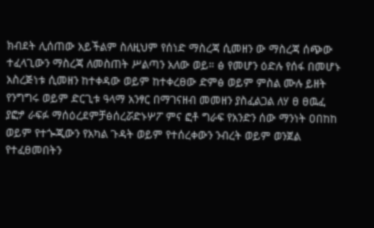ክብደት ሊሰጠው አይችልም ስለዚህም የሰነድ ማስረጃ ሲመዘን ው ማስረጃ ሰጭው ተፈላጊውን ማስረጃ ለመስጠት ሥልጣን አለው ወይ። ፅ የመሆን ዕድሉ የሰፋ በመሆኑ አስረጅነቱ ሲመዘን ከተቀዳው ወይም ከተቀረፀው ድምፅ ወይም ምስል ሙሉ ይዘት የንግግሩ ወይም ድርጊቱ ዓላማ አንፃር በማገናዘብ መመዘን ያስፈልጋል ለሃ ፀ ፀዉፈ ያፎፇ ራፍፉ ማሰዕረደምቻፅሰረሯድኑሦፖ ምና ፎቶ ግራፍ የአንድን ሰው ማንነት ዐበከከ ወይም የተጐጂውን የአካል ጉዳት ወይም የተሰረቀውን ንብረት ወይም ወንጀል የተፈፀመበትን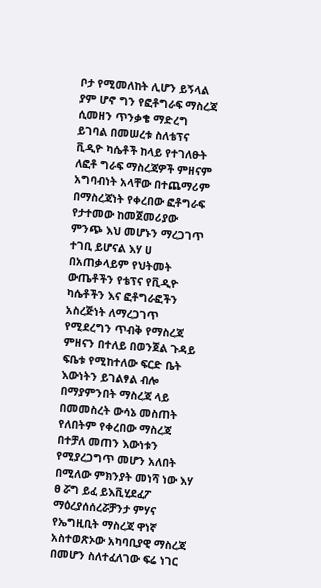ቦታ የሚመለከት ሊሆን ይኝላል ያም ሆኖ ግን የፎቶግራፍ ማስረጃ ሲመዘን ጥንቃቄ ማድረግ ይገባል በመሠረቱ ስለቴፕና ቪዲዮ ካሴቶች ከላይ የተገለፁት ለፎቶ ግራፍ ማስረጃዎች ምዘናም አግባብነት አላቸው በተጨማሪም በማስረጃነት የቀረበው ፎቶግራፍ የታተመው ከመጀመሪያው ምንጭ እህ መሆኑን ማረጋገጥ ተገቢ ይሆናል እሃ ሀ በአጠቃላይም የህትመት ውጤቶችን የቴፕና የቪዲዮ ካሴቶችን እና ፎቶግራፎችን አስረጅነት ለማረጋገጥ የሚደረግን ጥብቅ የማስረጃ ምዘናን በተለይ በወንጀል ጉዳይ ፍቤቱ የሚከተለው ፍርድ ቤት እውነትን ይገልፃል ብሎ በማያምንበት ማስረጃ ላይ በመመስረት ውሳኔ መስጠት የለበትም የቀረበው ማስረጃ በተቻለ መጠን እውነቱን የሚያረጋግጥ መሆን አለበት በሚለው ምክንያት መነሻ ነው እሃ ፀ ሯግ ይፈ ይእቪሂደፈፖ ማዕረያሰሰረሯቻንታ ምሃና የኤግዚቢት ማስረጃ ዋነኛ አስተወጽኦው አካባቢያዊ ማስረጃ በመሆን ስለተፈለገው ፍሬ ነገር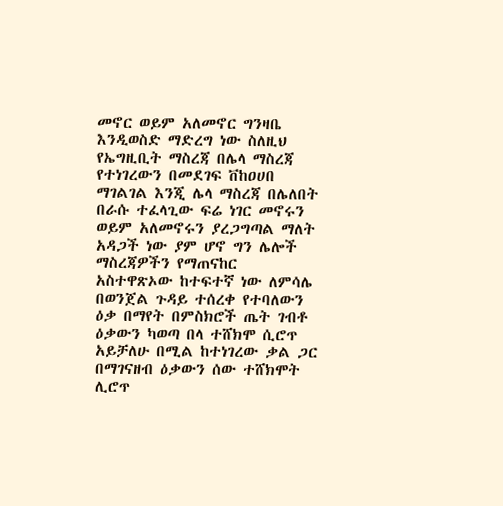መኖር ወይም አለመኖር ግንዛቤ እንዲወስድ ማድረግ ነው ስለዚህ የኤግዚቢት ማስረጃ በሌላ ማስረጃ የተነገረውን በመደገፍ ቨከዐሀበ ማገልገል እንጂ ሌላ ማስረጃ በሌለበት በራሱ ተፈላጊው ፍሬ ነገር መኖሩን ወይም አለመኖሩን ያረጋግጣል ማለት አዳጋች ነው ያም ሆኖ ግን ሌሎች ማስረጃዎችን የማጠናከር አስተዋጽኦው ከተፍተኛ ነው ለምሳሌ በወንጀል ጉዳይ ተሰረቀ የተባለውን ዕቃ በማየት በምስክሮች ጤት ገብቶ ዕቃውን ካወጣ በላ ተሸክሞ ሲሮጥ አይቻለሁ በሚል ከተነገረው ቃል ጋር በማገናዘብ ዕቃውን ሰው ተሸክሞት ሊሮጥ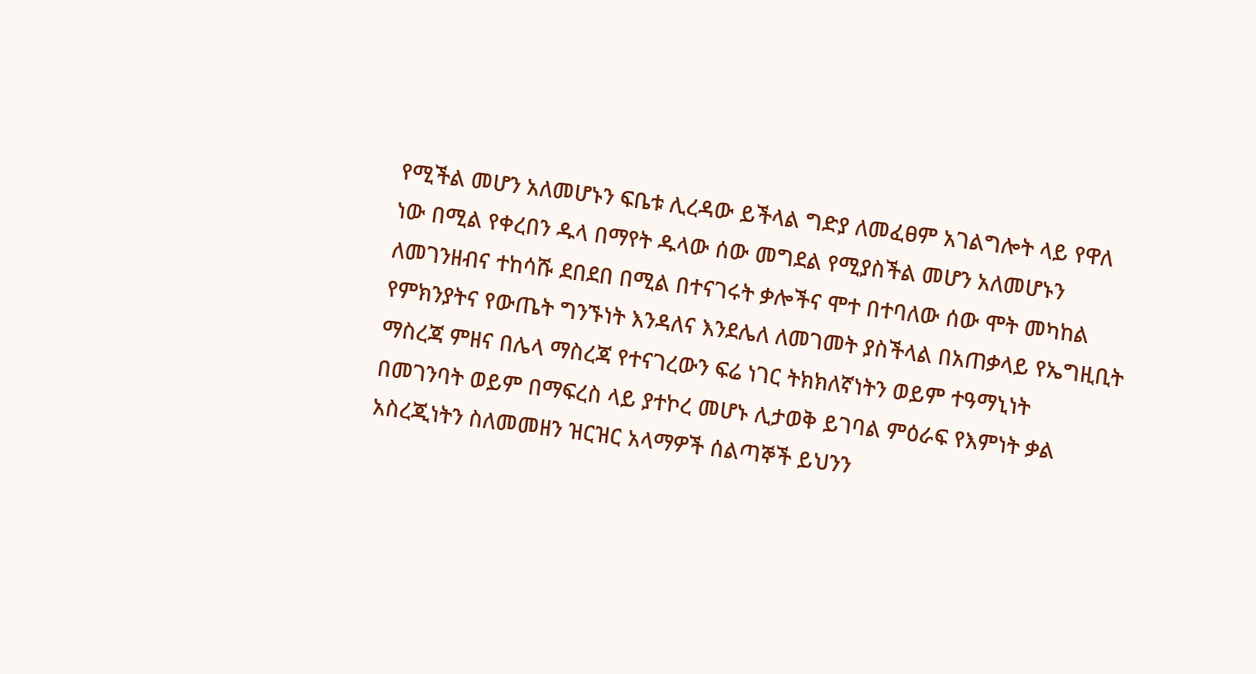የሚችል መሆን አለመሆኑን ፍቤቱ ሊረዳው ይችላል ግድያ ለመፈፀም አገልግሎት ላይ የዋለ ነው በሚል የቀረበን ዱላ በማየት ዱላው ሰው መግደል የሚያስችል መሆን አለመሆኑን ለመገንዘብና ተከሳሹ ደበደበ በሚል በተናገሩት ቃሎችና ሞተ በተባለው ሰው ሞት መካከል የምክንያትና የውጤት ግንኙነት እንዳለና እንደሌለ ለመገመት ያስችላል በአጠቃላይ የኤግዚቢት ማስረጃ ምዘና በሌላ ማስረጃ የተናገረውን ፍሬ ነገር ትክክለኛነትን ወይም ተዓማኒነት በመገንባት ወይም በማፍረስ ላይ ያተኮረ መሆኑ ሊታወቅ ይገባል ምዕራፍ የእምነት ቃል አስረጂነትን ስለመመዘን ዝርዝር አላማዎች ሰልጣኞች ይህንን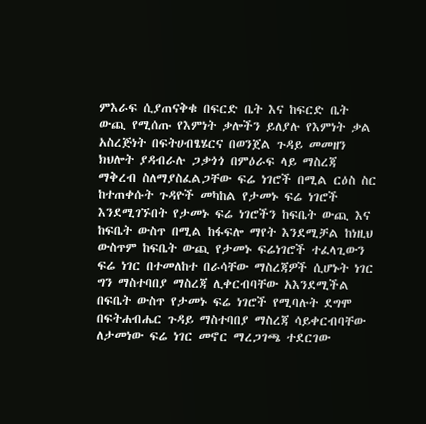ምእራፍ ሲያጠናቅቁ በፍርድ ቤት እና ከፍርድ ቤት ውጪ የሚሰጡ የእምነት ቃሎችን ይለያሉ የእምነት ቃል አስረጅነት በፍትሀብፄሄርና በወንጀል ጉዳይ መመዘን ክህሎት ያዳብራሉ ጋቃጎጎ በምዕራፍ ላይ ማስረጃ ማቅረብ ስለማያስፈልጋቸው ፍሬ ነገሮች በሚል ርዕስ ስር ከተጠቀሱት ጉዳዮች መካከል የታመኑ ፍሬ ነገሮች እንደሚገኙበት የታመኑ ፍሬ ነገሮችን ከፍቤት ውጪ እና ከፍቤት ውስጥ በሚል ከፋፍሎ ማየት እንደሚቻል ከነዚህ ውስጥም ከፍቤት ውጪ የታመኑ ፍሬነገሮች ተፈላጊውን ፍሬ ነገር በተመለከተ በራሳቸው ማስረጃዎች ሲሆኑት ነገር ግን ማስተባበያ ማስረጃ ሊቀርብባቸው አእንደሚችል በፍቤት ውስጥ የታመኑ ፍሬ ነገሮች የሚባሉት ደግሞ በፍትሐብሔር ጉዳይ ማስተባበያ ማስረጃ ሳይቀርብባቸው ለታመነው ፍሬ ነገር መኖር ማረጋገጫ ተደርገው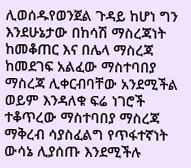ሊወሰዱየወንጀል ጉዳይ ከሆነ ግን እንደሁኔታው በከሳሽ ማስረጃነት ከመቆጠር እና በሌላ ማስረጃ ከመደገፍ አልፈው ማስተባበያ ማስረጃ ሊቀርብባቸው አንደሚችል ወይም እንዳለቁ ፍሬ ነገሮች ተቆጥረው ማስተባበያ ማስረጃ ማቅረብ ሳያስፈልግ የጥፋተኛነት ውሳኔ ሊያሰጡ እንደሚችሉ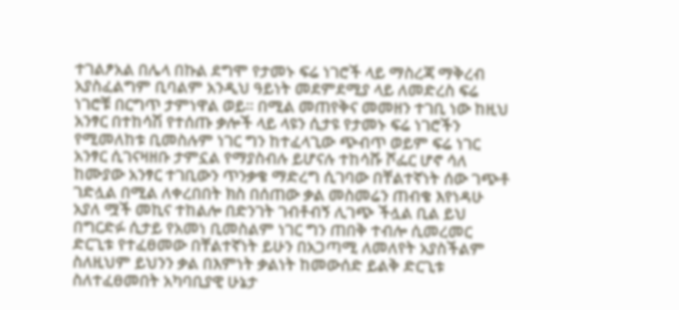ተገልፆአል በሌላ በኩል ደግሞ የታመኑ ፍሬ ነገሮች ላይ ማስረጃ ማቅረብ አያስፈልግም ቢባልም አንዲህ ዓይነት መደምደሚያ ላይ ለመድረስ ፍሬ ነገሮቹ በርግጥ ታምነዋል ወይ። በሚል መጠየቅና መመዘን ተገቢ ነው ከዚህ አንፃር በተከሳሽ የተሰጡ ቃሎች ላይ ላዩን ሲታዩ የታመኑ ፍሬ ነገሮችን የሚመለከቱ ቢመስሉም ነገር ግን ከተፈላጊው ጭብጥ ወይም ፍሬ ነገር አንፃር ሲገናዛዘቡ ታምኗል የማያስብሉ ይሆናሉ ተከሳሹ ሾፌር ሆኖ ሳለ ከሙያው አንፃር ተገቢውን ጥንቃቄ ማድረግ ሲገባው በቸልተኛነት ሰው ገጭቶ ገድሏል በሚል ለቀረበበት ክስ በሰጠው ቃል መስመሬን ጠብቄ እየነዳሁ አያለ ሟች መኪና ተከልሎ በድንገት ገብቶብኝ ሊገጭ ችሏል ቢል ይህ በግርድፉ ሲታይ የአመነ ቢመስልም ነገር ግን ጠበቅ ተብሎ ሲመረመር ድርጊቱ የተፈፀመው በቸልተኛነት ይሁን በአጋጣሚ ለመለየት አያስችልም ስለዚህም ይህንን ቃል በእምነት ቃልነት ከመውሰድ ይልቅ ድርጊቱ ስለተፈፀመበት አካባቢያዊ ሁኔታ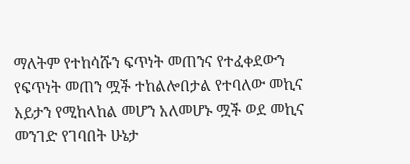ማለትም የተከሳሹን ፍጥነት መጠንና የተፈቀደውን የፍጥነት መጠን ሟች ተከልሎበታል የተባለው መኪና አይታን የሚከላከል መሆን አለመሆኑ ሟች ወደ መኪና መንገድ የገባበት ሁኔታ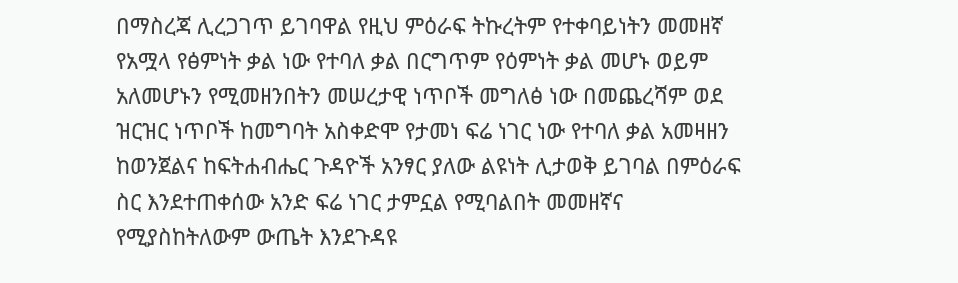በማስረጃ ሊረጋገጥ ይገባዋል የዚህ ምዕራፍ ትኩረትም የተቀባይነትን መመዘኛ የአሟላ የፅምነት ቃል ነው የተባለ ቃል በርግጥም የዕምነት ቃል መሆኑ ወይም አለመሆኑን የሚመዘንበትን መሠረታዊ ነጥቦች መግለፅ ነው በመጨረሻም ወደ ዝርዝር ነጥቦች ከመግባት አስቀድሞ የታመነ ፍሬ ነገር ነው የተባለ ቃል አመዛዘን ከወንጀልና ከፍትሐብሔር ጉዳዮች አንፃር ያለው ልዩነት ሊታወቅ ይገባል በምዕራፍ ስር እንደተጠቀሰው አንድ ፍሬ ነገር ታምኗል የሚባልበት መመዘኛና የሚያስከትለውም ውጤት እንደጉዳዩ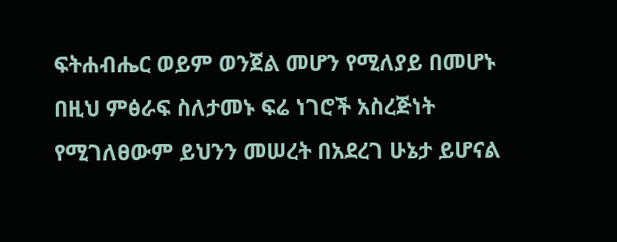ፍትሐብሔር ወይም ወንጀል መሆን የሚለያይ በመሆኑ በዚህ ምፅራፍ ስለታመኑ ፍሬ ነገሮች አስረጅነት የሚገለፀውም ይህንን መሠረት በአደረገ ሁኔታ ይሆናል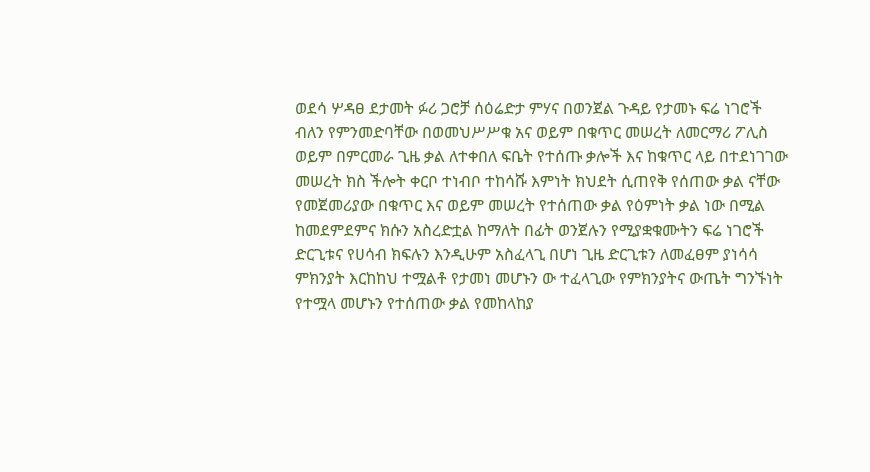ወደሳ ሦዳፀ ደታመት ፉሪ ጋሮቻ ሰዕሬድታ ምሃና በወንጀል ጉዳይ የታመኑ ፍሬ ነገሮች ብለን የምንመድባቸው በወመህሥሥቁ አና ወይም በቁጥር መሠረት ለመርማሪ ፖሊስ ወይም በምርመራ ጊዜ ቃል ለተቀበለ ፍቤት የተሰጡ ቃሎች እና ከቁጥር ላይ በተደነገገው መሠረት ክስ ችሎት ቀርቦ ተነብቦ ተከሳሹ እምነት ክህደት ሲጠየቅ የሰጠው ቃል ናቸው የመጀመሪያው በቁጥር እና ወይም መሠረት የተሰጠው ቃል የዕምነት ቃል ነው በሚል ከመደምደምና ክሱን አስረድቷል ከማለት በፊት ወንጀሉን የሚያቋቁሙትን ፍሬ ነገሮች ድርጊቱና የሀሳብ ክፍሉን እንዲሁም አስፈላጊ በሆነ ጊዜ ድርጊቱን ለመፈፀም ያነሳሳ ምክንያት እርከከህ ተሟልቶ የታመነ መሆኑን ው ተፈላጊው የምክንያትና ውጤት ግንኙነት የተሟላ መሆኑን የተሰጠው ቃል የመከላከያ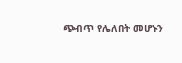ጭብጥ የሌለበት መሆኑን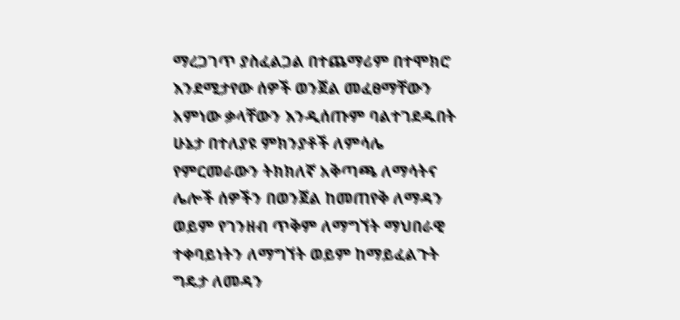ማረጋገጥ ያስፈልጋል በተጨማሪም በተሞክሮ እንደሚታየው ሰዎች ወንጀል መፈፀማቸውን አምነው ቃላቸውን እንዲሰጡም ባልተገደዱበት ሁኔታ በተለያዩ ምክንያቶች ለምሳሌ የምርመራውን ትክክለኛ አቅጣጫ ለማሳትና ሌሎች ሰዎችን በወንጀል ከመጠየቅ ለማዳን ወይም የገንዘብ ጥቅም ለማግኘት ማህበራዊ ተቀባይነትን ለማግኘት ወይም ከማይፈልጉት ግዴታ ለመዳን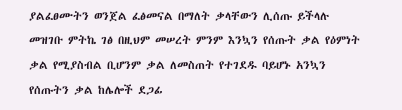ያልፈፀሙትን ወንጀል ፈፅመናል በማለት ቃላቸውን ሊሰጡ ይችላሉ መዝገቡ ምትኬ ገፅ በዚህም መሠረት ምንም እንኳን የሰጡት ቃል የዕምነት ቃል የሚያስብል ቢሆንም ቃል ለመስጠት የተገደዱ ባይሆኑ አንኳን የሰጡትን ቃል ከሌሎች ደጋፊ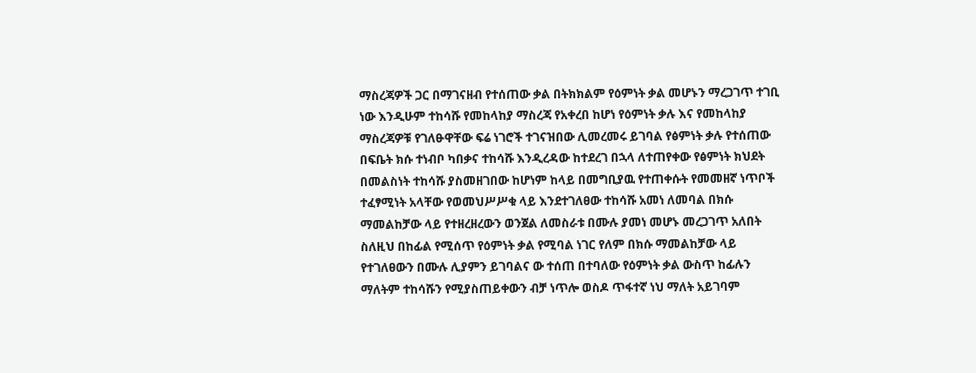ማስረጃዎች ጋር በማገናዘብ የተሰጠው ቃል በትክክልም የዕምነት ቃል መሆኑን ማረጋገጥ ተገቢ ነው እንዲሁም ተከሳሹ የመከላከያ ማስረጃ የአቀረበ ከሆነ የዕምነት ቃሉ እና የመከላከያ ማስረጃዎቹ የገለፁዋቸው ፍሬ ነገሮች ተገናዝበው ሊመረመሩ ይገባል የፅምነት ቃሉ የተሰጠው በፍቤት ክሱ ተነብቦ ካበቃና ተከሳሹ እንዲረዳው ከተደረገ በኋላ ለተጠየቀው የፅምነት ክህደት በመልስነት ተከሳሹ ያስመዘገበው ከሆነም ከላይ በመግቢያዉ የተጠቀሱት የመመዘኛ ነጥቦች ተፈፃሚነት አላቸው የወመህሥሥቁ ላይ እንደተገለፀው ተከሳሹ አመነ ለመባል በክሱ ማመልከቻው ላይ የተዘረዘረውን ወንጀል ለመስራቱ በሙሉ ያመነ መሆኑ መረጋገጥ አለበት ስለዚህ በከፊል የሚሰጥ የዕምነት ቃል የሚባል ነገር የለም በክሱ ማመልከቻው ላይ የተገለፀውን በሙሉ ሊያምን ይገባልና ው ተሰጠ በተባለው የዕምነት ቃል ውስጥ ከፊሉን ማለትም ተከሳሹን የሚያስጠይቀውን ብቻ ነጥሎ ወስዶ ጥፋተኛ ነህ ማለት አይገባም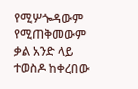የሚሦጐዳውም የሚጠቅመውም ቃል አንድ ላይ ተወስዶ ከቀረበው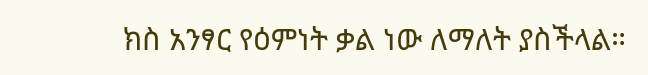ክስ አንፃር የዕምነት ቃል ነው ለማለት ያስችላል።